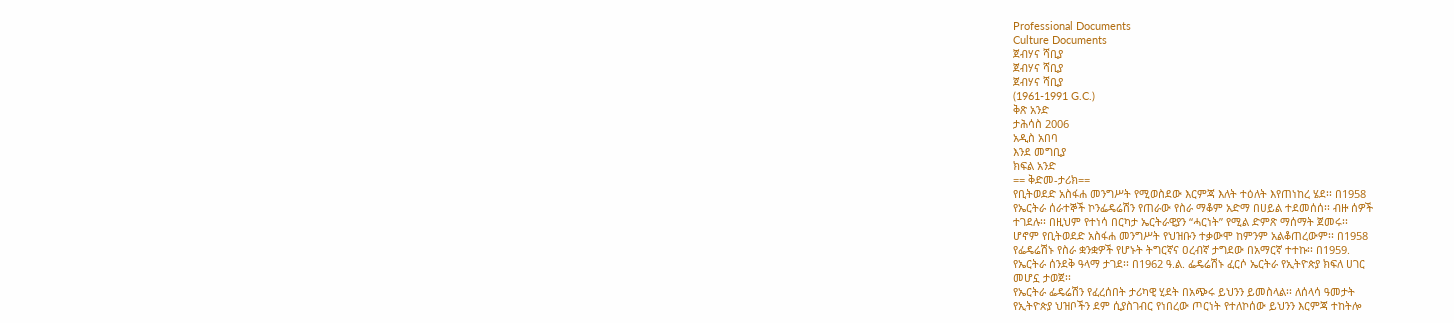Professional Documents
Culture Documents
ጀብሃና ሻቢያ
ጀብሃና ሻቢያ
ጀብሃና ሻቢያ
(1961-1991 G.C.)
ቅጽ አንድ
ታሕሳስ 2006
አዲስ አበባ
እንደ መግቢያ
ክፍል አንድ
== ቅድመ-ታሪክ==
የቢትወደድ አስፋሐ መንግሥት የሚወስደው እርምጃ እለት ተዕለት እየጠነከረ ሄደ፡፡ በ1958
የኤርትራ ሰራተኞች ኮንፌዴሬሽን የጠራው የስራ ማቆም አድማ በሀይል ተደመሰሰ፡፡ ብዙ ሰዎች
ተገደሉ፡፡ በዚህም የተነሳ በርካታ ኤርትራዊያን “ሓርነት” የሚል ድምጽ ማሰማት ጀመሩ፡፡
ሆኖም የቢትወደድ አስፋሐ መንግሥት የህዝቡን ተቃውሞ ከምንም አልቆጠረውም፡፡ በ1958
የፌዴሬሽኑ የስራ ቋንቋዎች የሆኑት ትግርኛና ዐረብኛ ታግደው በአማርኛ ተተኩ፡፡ በ1959.
የኤርትራ ሰንደቅ ዓላማ ታገደ፡፡ በ1962 ዓ.ል. ፌዴሬሽኑ ፈርሶ ኤርትራ የኢትዮጵያ ክፍለ ሀገር
መሆኗ ታወጀ፡፡
የኤርትራ ፌዴሬሽን የፈረሰበት ታሪካዊ ሂደት በአጭሩ ይህንን ይመስላል፡፡ ለሰላሳ ዓመታት
የኢትዮጵያ ህዝቦችን ደም ሲያስገብር የነበረው ጦርነት የተለኮሰው ይህንን እርምጃ ተከትሎ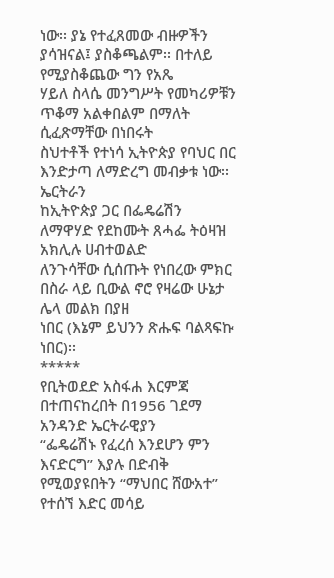ነው፡፡ ያኔ የተፈጸመው ብዙዎችን ያሳዝናል፤ ያስቆጫልም፡፡ በተለይ የሚያስቆጨው ግን የአጼ
ሃይለ ስላሴ መንግሥት የመካሪዎቹን ጥቆማ አልቀበልም በማለት ሲፈጽማቸው በነበሩት
ስህተቶች የተነሳ ኢትዮጵያ የባህር በር እንድታጣ ለማድረግ መብቃቱ ነው፡፡ ኤርትራን
ከኢትዮጵያ ጋር በፌዴሬሽን ለማዋሃድ የደከሙት ጸሓፌ ትዕዛዝ አክሊሉ ሀብተወልድ
ለንጉሳቸው ሲሰጡት የነበረው ምክር በስራ ላይ ቢውል ኖሮ የዛሬው ሁኔታ ሌላ መልክ በያዘ
ነበር (እኔም ይህንን ጽሑፍ ባልጻፍኩ ነበር)፡፡
*****
የቢትወደድ አስፋሐ እርምጃ በተጠናከረበት በ1956 ገደማ አንዳንድ ኤርትራዊያን
“ፌዴሬሽኑ የፈረሰ እንደሆን ምን እናድርግ” እያሉ በድብቅ የሚወያዩበትን “ማህበር ሸውአተ”
የተሰኘ እድር መሳይ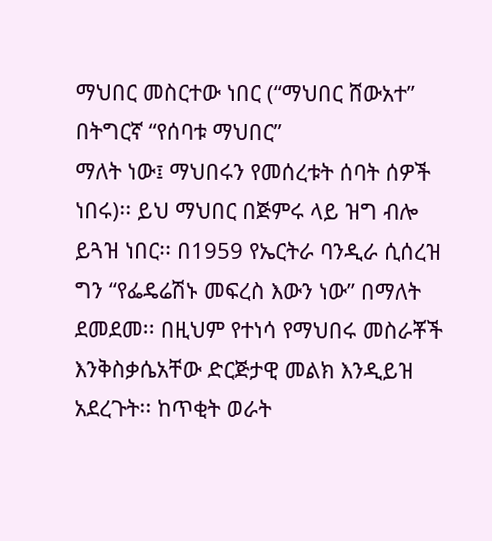ማህበር መስርተው ነበር (“ማህበር ሸውአተ” በትግርኛ “የሰባቱ ማህበር”
ማለት ነው፤ ማህበሩን የመሰረቱት ሰባት ሰዎች ነበሩ)፡፡ ይህ ማህበር በጅምሩ ላይ ዝግ ብሎ
ይጓዝ ነበር፡፡ በ1959 የኤርትራ ባንዲራ ሲሰረዝ ግን “የፌዴሬሽኑ መፍረስ እውን ነው” በማለት
ደመደመ፡፡ በዚህም የተነሳ የማህበሩ መስራቾች እንቅስቃሴአቸው ድርጅታዊ መልክ እንዲይዝ
አደረጉት፡፡ ከጥቂት ወራት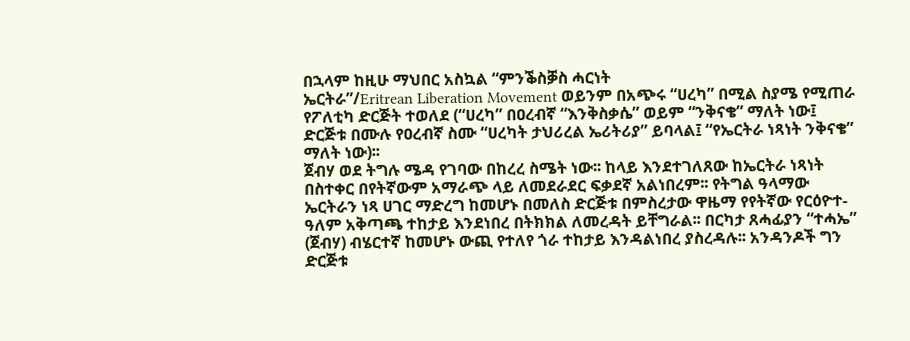በኋላም ከዚሁ ማህበር አስኳል “ምንቕስቓስ ሓርነት
ኤርትራ”/Eritrean Liberation Movement ወይንም በአጭሩ “ሀረካ” በሚል ስያሜ የሚጠራ
የፖለቲካ ድርጅት ተወለደ (“ሀረካ” በዐረብኛ “እንቅስቃሴ” ወይም “ንቅናቄ” ማለት ነው፤
ድርጅቱ በሙሉ የዐረብኛ ስሙ “ሀረካት ታህሪረል ኤሪትሪያ” ይባላል፤ “የኤርትራ ነጻነት ንቅናቄ”
ማለት ነው)፡፡
ጀብሃ ወደ ትግሉ ሜዳ የገባው በከረረ ስሜት ነው፡፡ ከላይ እንደተገለጸው ከኤርትራ ነጻነት
በስተቀር በየትኛውም አማራጭ ላይ ለመደራደር ፍቃደኛ አልነበረም፡፡ የትግል ዓላማው
ኤርትራን ነጻ ሀገር ማድረግ ከመሆኑ በመለስ ድርጅቱ በምስረታው ዋዜማ የየትኛው የርዕዮተ-
ዓለም አቅጣጫ ተከታይ እንደነበረ በትክክል ለመረዳት ይቸግራል፡፡ በርካታ ጸሓፊያን “ተሓኤ”
(ጀብሃ) ብሄርተኛ ከመሆኑ ውጪ የተለየ ጎራ ተከታይ እንዳልነበረ ያስረዳሉ፡፡ አንዳንዶች ግን
ድርጅቱ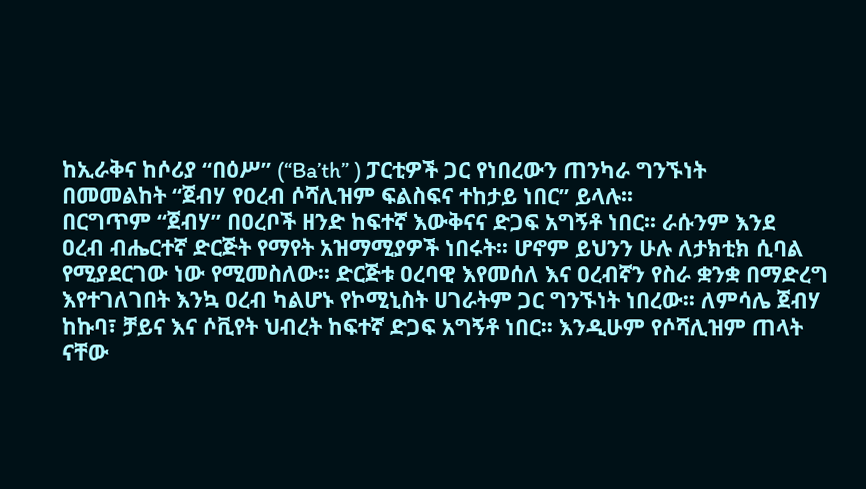ከኢራቅና ከሶሪያ “በዕሥ” (“Ba’th” ) ፓርቲዎች ጋር የነበረውን ጠንካራ ግንኙነት
በመመልከት “ጀብሃ የዐረብ ሶሻሊዝም ፍልስፍና ተከታይ ነበር” ይላሉ፡፡
በርግጥም “ጀብሃ” በዐረቦች ዘንድ ከፍተኛ እውቅናና ድጋፍ አግኝቶ ነበር፡፡ ራሱንም እንደ
ዐረብ ብሔርተኛ ድርጅት የማየት አዝማሚያዎች ነበሩት፡፡ ሆኖም ይህንን ሁሉ ለታክቲክ ሲባል
የሚያደርገው ነው የሚመስለው፡፡ ድርጅቱ ዐረባዊ እየመሰለ እና ዐረብኛን የስራ ቋንቋ በማድረግ
እየተገለገበት እንኳ ዐረብ ካልሆኑ የኮሚኒስት ሀገራትም ጋር ግንኙነት ነበረው፡፡ ለምሳሌ ጀብሃ
ከኩባ፣ ቻይና እና ሶቪየት ህብረት ከፍተኛ ድጋፍ አግኝቶ ነበር፡፡ እንዲሁም የሶሻሊዝም ጠላት
ናቸው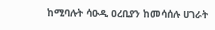ከሚባሉት ሳዑዲ ዐረቢያን ከመሳሰሉ ሀገራት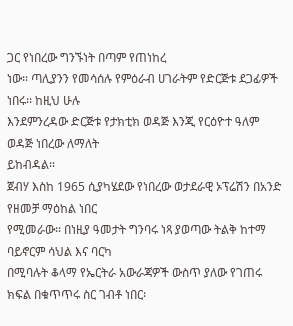ጋር የነበረው ግንኙነት በጣም የጠነከረ
ነው፡፡ ጣሊያንን የመሳሰሉ የምዕራብ ሀገራትም የድርጅቱ ደጋፊዎች ነበሩ፡፡ ከዚህ ሁሉ
እንደምንረዳው ድርጅቱ የታክቲክ ወዳጅ እንጂ የርዕዮተ ዓለም ወዳጅ ነበረው ለማለት
ይከብዳል፡፡
ጀብሃ እስከ 1965 ሲያካሄደው የነበረው ወታደራዊ ኦፕሬሽን በአንድ የዘመቻ ማዕከል ነበር
የሚመራው፡፡ በነዚያ ዓመታት ግንባሩ ነጻ ያወጣው ትልቅ ከተማ ባይኖርም ሳህል እና ባርካ
በሚባሉት ቆላማ የኤርትራ አውራጃዎች ውስጥ ያለው የገጠሩ ክፍል በቁጥጥሩ ስር ገብቶ ነበር፡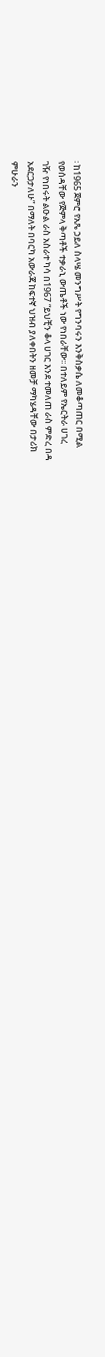፡ ከ1965 ጀምሮ የአጼ ኃይለ ስላሤ መንግሥት የግንባሩን እንቅስቃሴ ለመቆጣጠር በሚል
የወሰዳቸው የጅምላ ቅጣቶች ተቃራኒ ውጤቶች ነው የነበራቸው፡፡ በተለይም የኤርትራ ሀገረ
ገዥ የነበሩት ልዑል ራስ አስራተ ካሳ በ1967 “ይህቺን ቆላ ሀገር እንደ ተመለጠ ራስ ምድረ በዳ
አደርጋታለሁ” በማለት በባርካ አውራጃ ከፍተኛ ህዝብ ያለቀበትን ዘመቻ ማካሄዳቸው በታሪክ
ምሁራን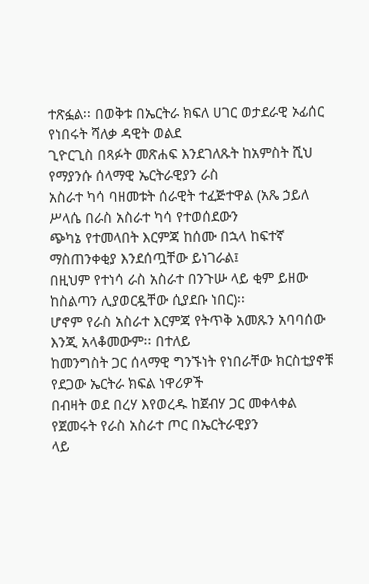ተጽፏል፡፡ በወቅቱ በኤርትራ ክፍለ ሀገር ወታደራዊ ኦፊሰር የነበሩት ሻለቃ ዳዊት ወልደ
ጊዮርጊስ በጻፉት መጽሐፍ እንደገለጹት ከአምስት ሺህ የማያንሱ ሰላማዊ ኤርትራዊያን ራስ
አስራተ ካሳ ባዘመቱት ሰራዊት ተፈጅተዋል (አጼ ኃይለ ሥላሴ በራስ አስራተ ካሳ የተወሰደውን
ጭካኔ የተመላበት እርምጃ ከሰሙ በኋላ ከፍተኛ ማስጠንቀቂያ እንደሰጧቸው ይነገራል፤
በዚህም የተነሳ ራስ አስራተ በንጉሡ ላይ ቂም ይዘው ከስልጣን ሊያወርዷቸው ሲያደቡ ነበር)፡፡
ሆኖም የራስ አስራተ እርምጃ የትጥቅ አመጹን አባባሰው እንጂ አላቆመውም፡፡ በተለይ
ከመንግስት ጋር ሰላማዊ ግንኙነት የነበራቸው ክርስቲያኖቹ የደጋው ኤርትራ ክፍል ነዋሪዎች
በብዛት ወደ በረሃ እየወረዱ ከጀብሃ ጋር መቀላቀል የጀመሩት የራስ አስራተ ጦር በኤርትራዊያን
ላይ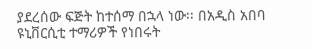ያደረሰው ፍጅት ከተሰማ በኋላ ነው፡፡ በአዲስ አበባ ዩኒቨርሲቲ ተማሪዎች የነበሩት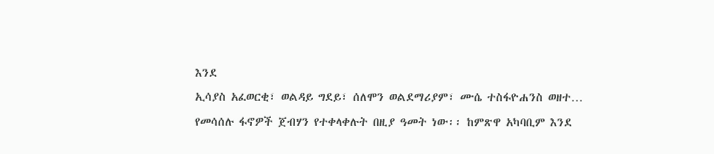እንደ
ኢሳያስ አፈወርቂ፣ ወልዳይ ግደይ፣ ሰለሞን ወልደማሪያም፣ ሙሴ ተስፋዮሐንስ ወዘተ…
የመሳሰሉ ፋኖዎች ጀብሃን የተቀላቀሉት በዚያ ዓመት ነው፡፡ ከምጽዋ አካባቢም እንደ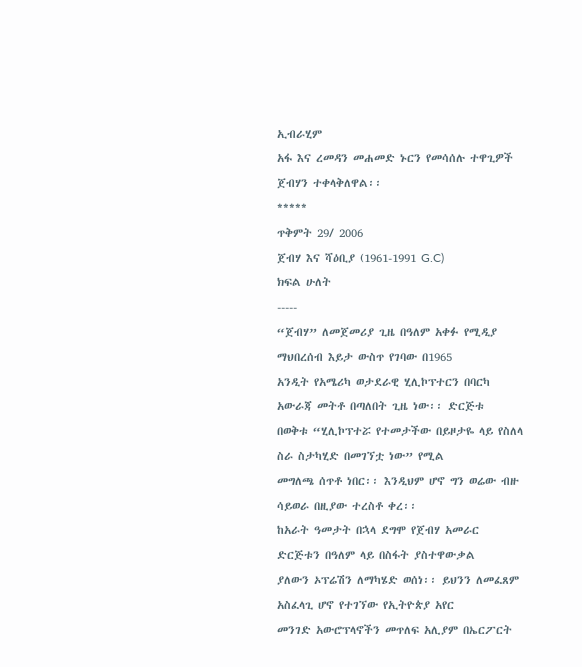ኢብራሂም
አፋ እና ረመዳን መሐመድ ኑርን የመሳሰሉ ተዋጊዎች ጀብሃን ተቀላቅለዋል፡፡
*****
ጥቅምት 29/ 2006
ጀብሃ እና ሻዕቢያ (1961-1991 G.C)
ክፍል ሁለት
-----
“ጀብሃ” ለመጀመሪያ ጊዜ በዓለም አቀፉ የሚዲያ ማህበረሰብ እይታ ውስጥ የገባው በ1965
አንዲት የአሜሪካ ወታደራዊ ሂሊኮፕተርን በባርካ አውራጃ መትቶ በጣለበት ጊዜ ነው፡፡ ድርጅቱ
በወቅቱ “ሂሊኮፕተሯ የተመታችው በይዞታዬ ላይ የስለላ ስራ ስታካሂድ በመገኘቷ ነው” የሚል
መግለጫ ሰጥቶ ነበር፡፡ እንዲህም ሆኖ ግን ወሬው ብዙ ሳይወራ በዚያው ተረስቶ ቀረ፡፡
ከአራት ዓመታት በኋላ ደግሞ የጀብሃ አመራር ድርጅቱን በዓለም ላይ በስፋት ያስተዋውቃል
ያለውን ኦፕሬሽን ለማካሄድ ወሰነ፡፡ ይህንን ለመፈጸም አስፈላጊ ሆኖ የተገኘው የኢትዮጵያ አየር
መንገድ አውሮፕላኖችን መጥለፍ አሊያም በኤርፖርት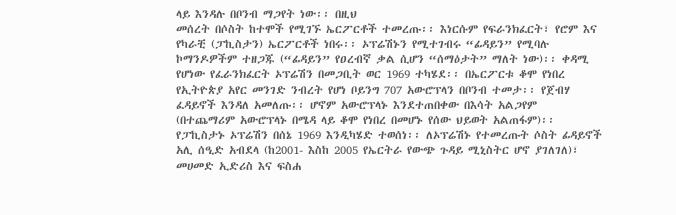ላይ እንዳሉ በቦንብ ማጋየት ነው፡፡ በዚህ
መሰረት በሶስት ከተሞች የሚገኙ ኤርፖርቶች ተመረጡ፡፡ እነርሱም የፍራንክፈርት፣ የሮም እና
የካራቺ (ፓኪስታን) ኤርፖርቶች ነበሩ፡፡ ኦፕሬሽኑን የሚተገብሩ “ፊዳይን” የሚባሉ
ኮማንዶዎችም ተዘጋጁ (“ፊዳይን” የዐረብኛ ቃል ሲሆን “ሰማዕታት” ማለት ነው)፡፡ ቀዳሚ
የሆነው የፈራንክፈርት ኦፕሬሽን በመጋቢት ወር 1969 ተካሄደ፡፡ በኤርፖርቱ ቆሞ የነበረ
የኢትዮጵያ አየር መንገድ ንብረት የሆነ ቦይንግ 707 አውሮፕላን በቦንብ ተመታ፡፡ የጀብሃ
ፈዳይኖች እንዳለ አመለጡ፡፡ ሆኖም አውሮፕላኑ እንደተጠበቀው በእሳት አልጋየም
(በተጨማሪም አውሮፕላኑ በሜዳ ላይ ቆሞ የነበረ በመሆኑ የሰው ህይወት አልጠፋም)፡፡
የፓኪስታኑ ኦፕሬሽን በሰኔ 1969 እንዲካሄድ ተወሰነ፡፡ ለኦፕሬሽኑ የተመረጡት ሶስት ፊዳይኖች
አሊ ሰዒድ አብደላ (ከ2001- እስከ 2005 የኤርትራ የውጭ ጉዳይ ሚኒስትር ሆኖ ያገለገለ)፣
መሀመድ ኢድሪስ እና ፍስሐ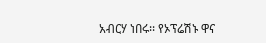አብርሃ ነበሩ፡፡ የኦፕሬሽኑ ዋና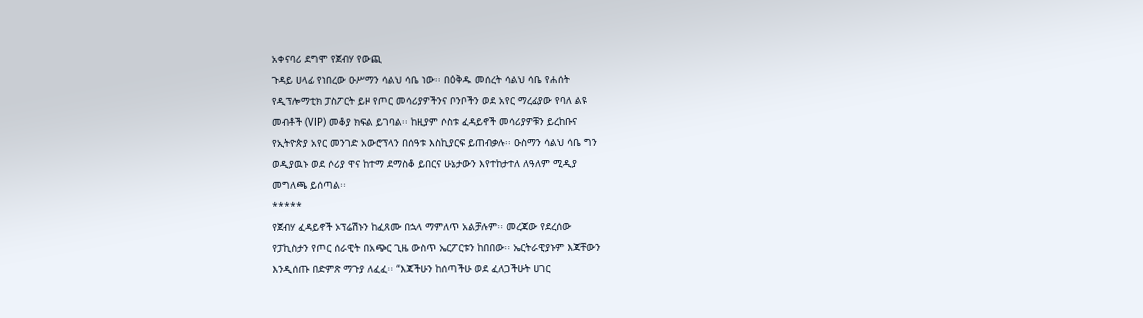አቀናባሪ ደግሞ የጀብሃ የውጪ
ጉዳይ ሀላፊ የነበረው ዑሥማን ሳልህ ሳቤ ነው፡፡ በዕቅዱ መሰረት ሳልህ ሳቤ የሐሰት
የዲፕሎማቲክ ፓስፖርት ይዞ የጦር መሳሪያዎችንና ቦንቦችን ወደ አየር ማረፊያው የባለ ልዩ
መብቶች (VIP) መቆያ ክፍል ይገባል፡፡ ከዚያም ሶስቱ ፈዳይኖች መሳሪያዎቹን ይረከቡና
የኢትዮጵያ አየር መንገድ አውሮፕላን በሰዓቱ እስኪያርፍ ይጠብቃሉ፡፡ ዑስማን ሳልህ ሳቤ ግን
ወዲያዉኑ ወደ ሶሪያ ዋና ከተማ ደማስቆ ይበርና ሁኔታውን እየተከታተለ ለዓለም ሚዲያ
መግለጫ ይሰጣል፡፡
*****
የጀብሃ ፈዳይኖች ኦፕሬሽኑን ከፈጸሙ በኋላ ማምለጥ አልቻሉም፡፡ መረጃው የደረሰው
የፓኪስታን የጦር ሰራዊት በአጭር ጊዜ ውስጥ ኤርፖርቱን ከበበው፡፡ ኤርትራዊያኑም እጃቸውን
እንዲሰጡ በድምጽ ማጉያ ለፈፈ፡፡ “እጃችሁን ከሰጣችሁ ወደ ፈለጋችሁት ሀገር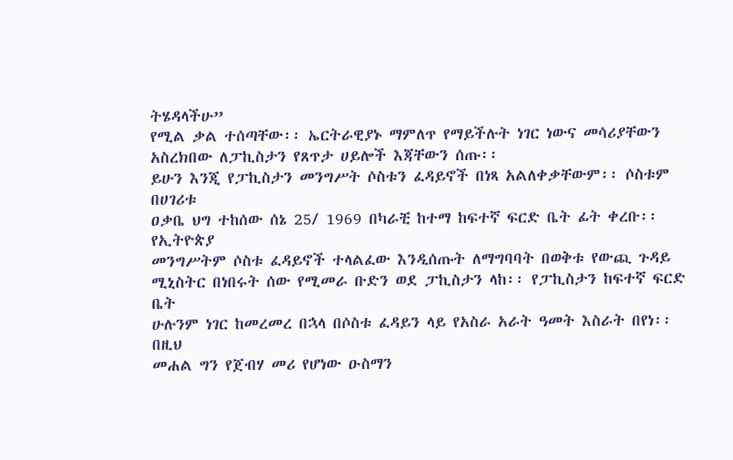ትሄዳላችሁ”
የሚል ቃል ተሰጣቸው፡፡ ኤርትራዊያኑ ማምለጥ የማይችሉት ነገር ነውና መሳሪያቸውን
አስረክበው ለፓኪስታን የጸጥታ ሀይሎች እጃቸውን ሰጡ፡፡
ይሁን እንጂ የፓኪስታን መንግሥት ሶስቱን ፈዳይኖች በነጻ አልለቀቃቸውም፡፡ ሶስቱም በሀገሪቱ
ዐቃቤ ህግ ተከሰው ሰኔ 25/ 1969 በካራቺ ከተማ ከፍተኛ ፍርድ ቤት ፊት ቀረቡ፡፡ የኢትዮጵያ
መንግሥትም ሶስቱ ፈዳይኖች ተላልፈው እንዲሰጡት ለማግባባት በወቅቱ የውጪ ጉዳይ
ሚኒስትር በነበሩት ሰው የሚመራ ቡድን ወደ ፓኪስታን ላከ፡፡ የፓኪስታን ከፍተኛ ፍርድ ቤት
ሁሉንም ነገር ከመረመረ በኋላ በሶስቱ ፈዳይን ላይ የአስራ አራት ዓመት እስራት በየነ፡፡ በዚህ
መሐል ግን የጀብሃ መሪ የሆነው ዑስማን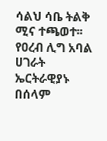ሳልህ ሳቤ ትልቅ ሚና ተጫወተ፡፡ የዐረብ ሊግ አባል
ሀገራት ኤርትራዊያኑ በሰላም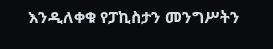እንዲለቀቁ የፓኪስታን መንግሥትን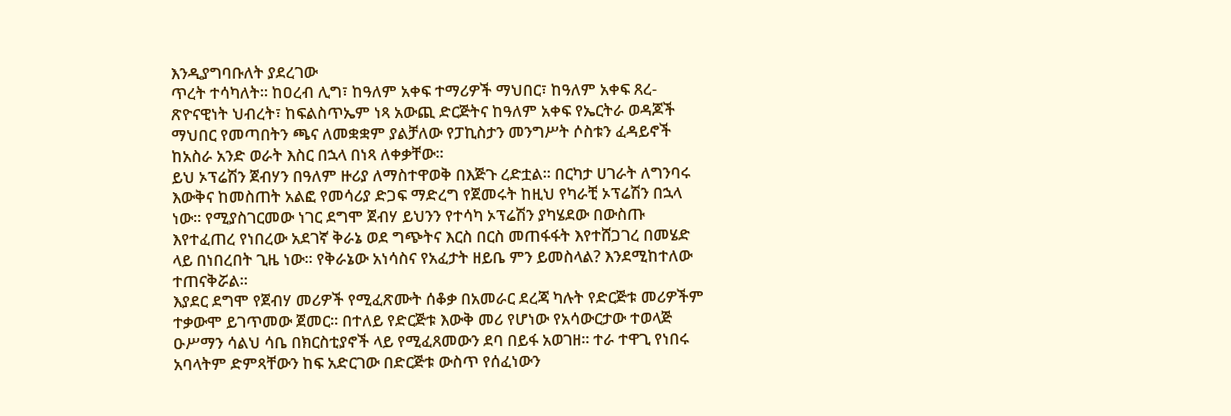እንዲያግባቡለት ያደረገው
ጥረት ተሳካለት፡፡ ከዐረብ ሊግ፣ ከዓለም አቀፍ ተማሪዎች ማህበር፣ ከዓለም አቀፍ ጸረ-
ጽዮናዊነት ህብረት፣ ከፍልስጥኤም ነጻ አውጪ ድርጅትና ከዓለም አቀፍ የኤርትራ ወዳጆች
ማህበር የመጣበትን ጫና ለመቋቋም ያልቻለው የፓኪስታን መንግሥት ሶስቱን ፈዳይኖች
ከአስራ አንድ ወራት እስር በኋላ በነጻ ለቀቃቸው፡፡
ይህ ኦፕሬሽን ጀብሃን በዓለም ዙሪያ ለማስተዋወቅ በእጅጉ ረድቷል፡፡ በርካታ ሀገራት ለግንባሩ
እውቅና ከመስጠት አልፎ የመሳሪያ ድጋፍ ማድረግ የጀመሩት ከዚህ የካራቺ ኦፕሬሽን በኋላ
ነው፡፡ የሚያስገርመው ነገር ደግሞ ጀብሃ ይህንን የተሳካ ኦፕሬሽን ያካሄደው በውስጡ
እየተፈጠረ የነበረው አደገኛ ቅራኔ ወደ ግጭትና እርስ በርስ መጠፋፋት እየተሸጋገረ በመሄድ
ላይ በነበረበት ጊዜ ነው፡፡ የቅራኔው አነሳስና የአፈታት ዘይቤ ምን ይመስላል? እንደሚከተለው
ተጠናቅሯል፡፡
እያደር ደግሞ የጀብሃ መሪዎች የሚፈጽሙት ሰቆቃ በአመራር ደረጃ ካሉት የድርጅቱ መሪዎችም
ተቃውሞ ይገጥመው ጀመር፡፡ በተለይ የድርጅቱ እውቅ መሪ የሆነው የአሳውርታው ተወላጅ
ዑሥማን ሳልህ ሳቤ በክርስቲያኖች ላይ የሚፈጸመውን ደባ በይፋ አወገዘ፡፡ ተራ ተዋጊ የነበሩ
አባላትም ድምጻቸውን ከፍ አድርገው በድርጅቱ ውስጥ የሰፈነውን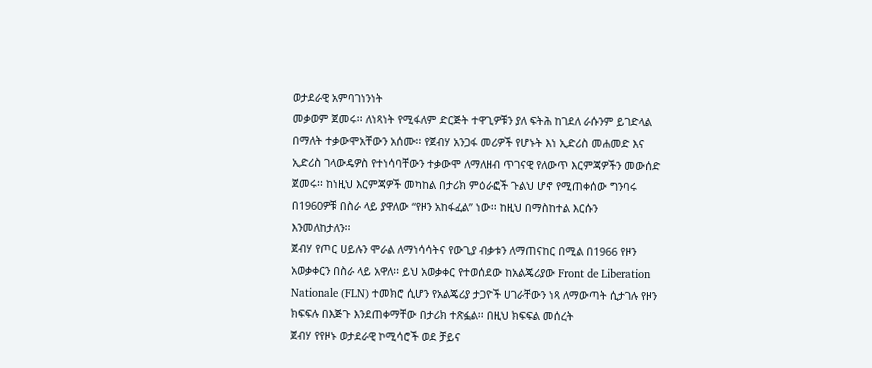ወታደራዊ አምባገነንነት
መቃወም ጀመሩ፡፡ ለነጻነት የሚፋለም ድርጅት ተዋጊዎቹን ያለ ፍትሕ ከገደለ ራሱንም ይገድላል
በማለት ተቃውሞአቸውን አሰሙ፡፡ የጀብሃ አንጋፋ መሪዎች የሆኑት እነ ኢድሪስ መሐመድ እና
ኢድሪስ ገላውዴዎስ የተነሳባቸውን ተቃውሞ ለማለዘብ ጥገናዊ የለውጥ እርምጃዎችን መውሰድ
ጀመሩ፡፡ ከነዚህ እርምጃዎች መካከል በታሪክ ምዕራፎች ጉልህ ሆኖ የሚጠቀሰው ግንባሩ
በ1960ዎቹ በስራ ላይ ያዋለው “የዞን አከፋፈል” ነው፡፡ ከዚህ በማስከተል እርሱን
እንመለከታለን፡፡
ጀብሃ የጦር ሀይሉን ሞራል ለማነሳሳትና የውጊያ ብቃቱን ለማጠናከር በሚል በ1966 የዞን
አወቃቀርን በስራ ላይ አዋለ፡፡ ይህ አወቃቀር የተወሰደው ከአልጄሪያው Front de Liberation
Nationale (FLN) ተመክሮ ሲሆን የአልጄሪያ ታጋዮች ሀገራቸውን ነጻ ለማውጣት ሲታገሉ የዞን
ክፍፍሉ በእጅጉ እንደጠቀማቸው በታሪክ ተጽፏል፡፡ በዚህ ክፍፍል መሰረት
ጀብሃ የየዞኑ ወታደራዊ ኮሚሳሮች ወደ ቻይና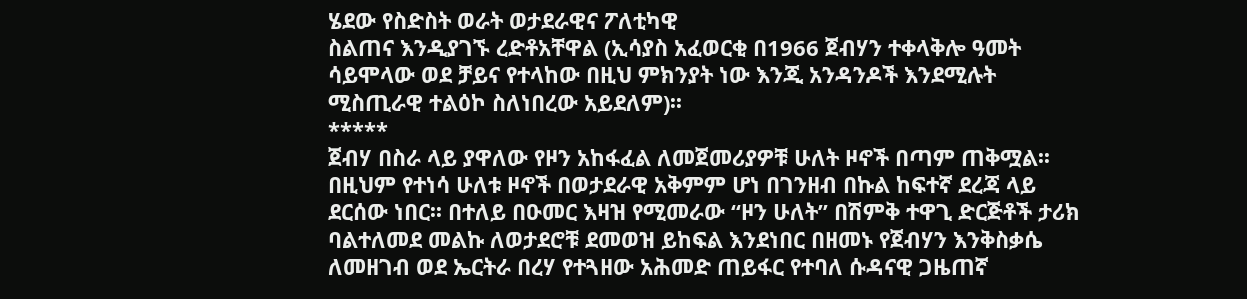ሄደው የስድስት ወራት ወታደራዊና ፖለቲካዊ
ስልጠና እንዲያገኙ ረድቶአቸዋል (ኢሳያስ አፈወርቂ በ1966 ጀብሃን ተቀላቅሎ ዓመት
ሳይሞላው ወደ ቻይና የተላከው በዚህ ምክንያት ነው እንጂ አንዳንዶች እንደሚሉት
ሚስጢራዊ ተልዕኮ ስለነበረው አይደለም)፡፡
*****
ጀብሃ በስራ ላይ ያዋለው የዞን አከፋፈል ለመጀመሪያዎቹ ሁለት ዞኖች በጣም ጠቅሟል፡፡
በዚህም የተነሳ ሁለቱ ዞኖች በወታደራዊ አቅምም ሆነ በገንዘብ በኩል ከፍተኛ ደረጃ ላይ
ደርሰው ነበር፡፡ በተለይ በዑመር እዛዝ የሚመራው “ዞን ሁለት” በሽምቅ ተዋጊ ድርጅቶች ታሪክ
ባልተለመደ መልኩ ለወታደሮቹ ደመወዝ ይከፍል እንደነበር በዘመኑ የጀብሃን እንቅስቃሴ
ለመዘገብ ወደ ኤርትራ በረሃ የተጓዘው አሕመድ ጠይፋር የተባለ ሱዳናዊ ጋዜጠኛ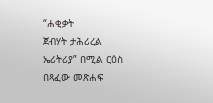“ሐቂቃት
ጀብሃት ታሕሪረል ኤሪትሪያ” በሚል ርዕስ በጻፈው መጽሐፍ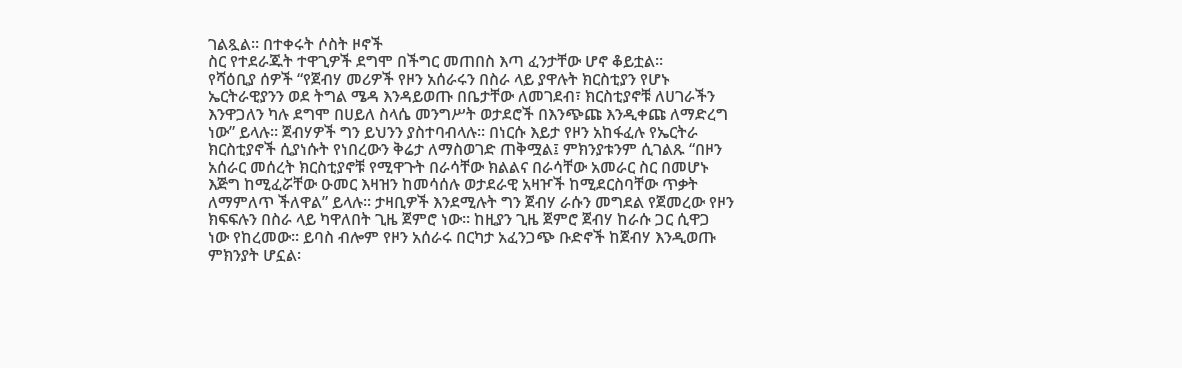ገልጿል፡፡ በተቀሩት ሶስት ዞኖች
ስር የተደራጁት ተዋጊዎች ደግሞ በችግር መጠበስ እጣ ፈንታቸው ሆኖ ቆይቷል፡፡
የሻዕቢያ ሰዎች “የጀብሃ መሪዎች የዞን አሰራሩን በስራ ላይ ያዋሉት ክርስቲያን የሆኑ
ኤርትራዊያንን ወደ ትግል ሜዳ እንዳይወጡ በቤታቸው ለመገደብ፣ ክርስቲያኖቹ ለሀገራችን
እንዋጋለን ካሉ ደግሞ በሀይለ ስላሴ መንግሥት ወታደሮች በእንጭጩ እንዲቀጩ ለማድረግ
ነው” ይላሉ፡፡ ጀብሃዎች ግን ይህንን ያስተባብላሉ፡፡ በነርሱ እይታ የዞን አከፋፈሉ የኤርትራ
ክርስቲያኖች ሲያነሱት የነበረውን ቅሬታ ለማስወገድ ጠቅሟል፤ ምክንያቱንም ሲገልጹ “በዞን
አሰራር መሰረት ክርስቲያኖቹ የሚዋጉት በራሳቸው ክልልና በራሳቸው አመራር ስር በመሆኑ
እጅግ ከሚፈሯቸው ዑመር እዛዝን ከመሳሰሉ ወታደራዊ አዛዦች ከሚደርስባቸው ጥቃት
ለማምለጥ ችለዋል” ይላሉ፡፡ ታዛቢዎች እንደሚሉት ግን ጀብሃ ራሱን መግደል የጀመረው የዞን
ክፍፍሉን በስራ ላይ ካዋለበት ጊዜ ጀምሮ ነው፡፡ ከዚያን ጊዜ ጀምሮ ጀብሃ ከራሱ ጋር ሲዋጋ
ነው የከረመው፡፡ ይባስ ብሎም የዞን አሰራሩ በርካታ አፈንጋጭ ቡድኖች ከጀብሃ እንዲወጡ
ምክንያት ሆኗል፡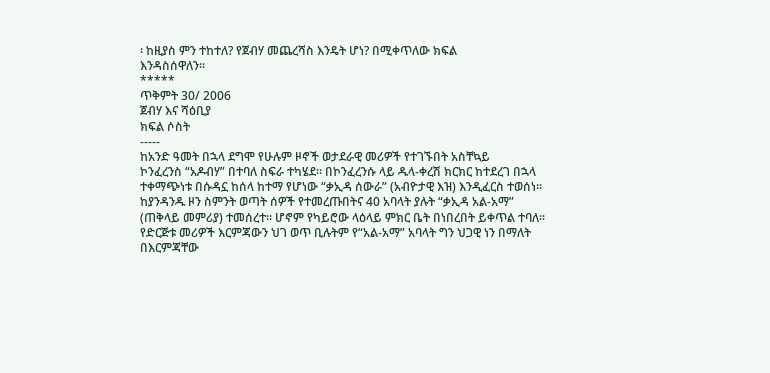፡ ከዚያስ ምን ተከተለ? የጀብሃ መጨረሻስ እንዴት ሆነ? በሚቀጥለው ክፍል
እንዳስሰዋለን፡፡
*****
ጥቅምት 30/ 2006
ጀብሃ እና ሻዕቢያ
ክፍል ሶስት
-----
ከአንድ ዓመት በኋላ ደግሞ የሁሉም ዞኖች ወታደራዊ መሪዎች የተገኙበት አስቸኳይ
ኮንፈረንስ “አዶብሃ” በተባለ ስፍራ ተካሄደ፡፡ በኮንፈረንሱ ላይ ዱላ-ቀረሽ ክርክር ከተደረገ በኋላ
ተቀማጭነቱ በሱዳኗ ከሰላ ከተማ የሆነው “ቃኢዳ ሰውራ” (አብዮታዊ እዝ) እንዲፈርስ ተወሰነ፡፡
ከያንዳንዱ ዞን ስምንት ወጣት ሰዎች የተመረጡበትና 40 አባላት ያሉት “ቃኢዳ አል-አማ”
(ጠቅላይ መምሪያ) ተመሰረተ፡፡ ሆኖም የካይሮው ላዕላይ ምክር ቤት በነበረበት ይቀጥል ተባለ፡፡
የድርጅቱ መሪዎች እርምጃውን ህገ ወጥ ቢሉትም የ“አል-አማ” አባላት ግን ህጋዊ ነን በማለት
በእርምጃቸው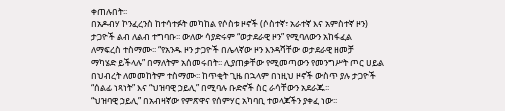ቀጠሉበት፡፡
በአዶብሃ ኮንፈረንስ ከተሳተፉት መካከል የሶስቱ ዞኖች (ሶስተኛ፣ አራተኛ እና አምስተኛ ዞን)
ታጋዮች ልብ ለልብ ተግባቡ፡፡ ውለው ሳያድሩም “ወታደራዊ ዞን” የሚባለውን አከፋፈል
ለማፍረስ ተስማሙ፡፡ “የአንዱ ዞን ታጋዮች በሌላኛው ዞን እንዳሻቸው ወታደራዊ ዘመቻ
ማካሄድ ይችላሉ” በማለትም አሰመሩበት፡፡ ሊያጠቃቸው የሚመጣውን የመንግሥት ጦር ሀይል
በህብረት ለመመከትም ተስማሙ፡፡ ከጥቂት ጊዜ በኋላም በነዚህ ዞኖች ውስጥ ያሉ ታጋዮች
“ሰልፊ ነጻነት” እና “ህዝባዊ ኃይሊ” በሚባሉ ቡድኖች ስር ራሳቸውን አደራጁ፡፡
“ህዝባዊ ኃይሊ” በአብዛኛው የምጽዋና የሰምሃር አካባቢ ተወላጆችን ያቀፈ ነው፡፡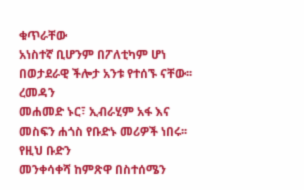ቁጥራቸው
አነስተኛ ቢሆንም በፖለቲካም ሆነ በወታደራዊ ችሎታ አንቱ የተሰኙ ናቸው፡፡ ረመዳን
መሐመድ ኑር፣ ኢብራሂም አፋ እና መስፍን ሐጎስ የቡድኑ መሪዎች ነበሩ፡፡ የዚህ ቡድን
መንቀሳቀሻ ከምጽዋ በስተሰሜን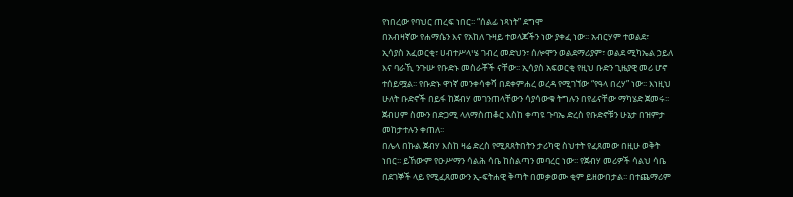የነበረው የባህር ጠረፍ ነበር፡፡ “ሰልፊ ነጻነት” ደግሞ
በአብዛኛው የሐማሴን እና የአከለ ጉዛይ ተወላጆችን ነው ያቀፈ ነው፡፡ አብርሃም ተወልደ፣
ኢሳያስ አፈወርቂ፣ ሀብተሥላሤ ገብረ መድህን፣ ሰሎሞን ወልደማሪያም፣ ወልደ ሚካኤል ኃይለ
እና ባራኺ ንጉሡ የቡድኑ መስራቾች ናቸው፡፡ ኢሳያስ አፍወርቂ የዚህ ቡድን ጊዜያዊ መሪ ሆኖ
ተሰይሟል፡፡ የቡድኑ ዋነኛ መንቀሳቀሻ በደቀምሐረ ወረዳ የሚገኘው “የዓላ በረሃ” ነው፡፡ እነዚህ
ሁለት ቡድኖች በይፋ ከጀብሃ መገንጠላቸውን ሳያሳውቁ ትግሉን በየፊናቸው ማካሄድ ጀመሩ፡፡
ጀብሀም ስሙን በድጋሚ ላለማስጠቆር እስከ ቀጣዩ ጉባኤ ድረስ የቡድኖቹን ሁኔታ በዝምታ
መከታተሉን ቀጠለ፡፡
በሌላ በኩል ጀብሃ እስከ ዛሬ ድረስ የሚጸጸትበትን ታሪካዊ ስህተት የፈጸመው በዚሁ ወቅት
ነበር፡፡ ይኸውም የዑሥማን ሳልሕ ሳቤ ከስልጣን መባረር ነው፡፡ የጀብሃ መሪዎች ሳልህ ሳቤ
በደገኞች ላይ የሚፈጸመውን ኢ-ፍትሐዊ ቅጣት በመቃወሙ ቂም ይዘውበታል፡፡ በተጨማሪም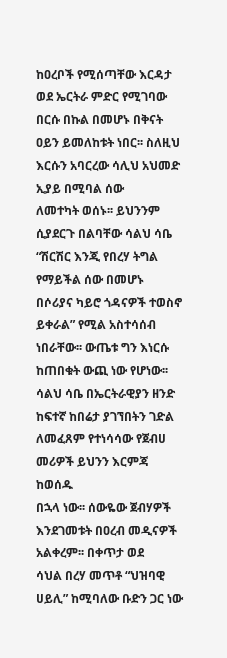ከዐረቦች የሚሰጣቸው እርዳታ ወደ ኤርትራ ምድር የሚገባው በርሱ በኩል በመሆኑ በቅናት
ዐይን ይመለከቱት ነበር፡፡ ስለዚህ እርሱን አባርረው ሳሊህ አህመድ ኢያይ በሚባል ሰው
ለመተካት ወሰኑ፡፡ ይህንንም ሲያደርጉ በልባቸው ሳልህ ሳቤ “ሽርሽር እንጂ የበረሃ ትግል
የማይችል ሰው በመሆኑ በሶሪያና ካይሮ ጎዳናዎች ተወስኖ ይቀራል” የሚል አስተሳሰብ
ነበራቸው፡፡ ውጤቱ ግን እነርሱ ከጠበቁት ውጪ ነው የሆነው፡፡ ሳልህ ሳቤ በኤርትራዊያን ዘንድ
ከፍተኛ ከበሬታ ያገኘበትን ገድል ለመፈጸም የተነሳሳው የጀብሀ መሪዎች ይህንን እርምጃ ከወሰዱ
በኋላ ነው፡፡ ሰውዬው ጀብሃዎች እንደገመቱት በዐረብ መዲናዎች አልቀረም፡፡ በቀጥታ ወደ
ሳህል በረሃ መጥቶ “ህዝባዊ ሀይሊ” ከሚባለው ቡድን ጋር ነው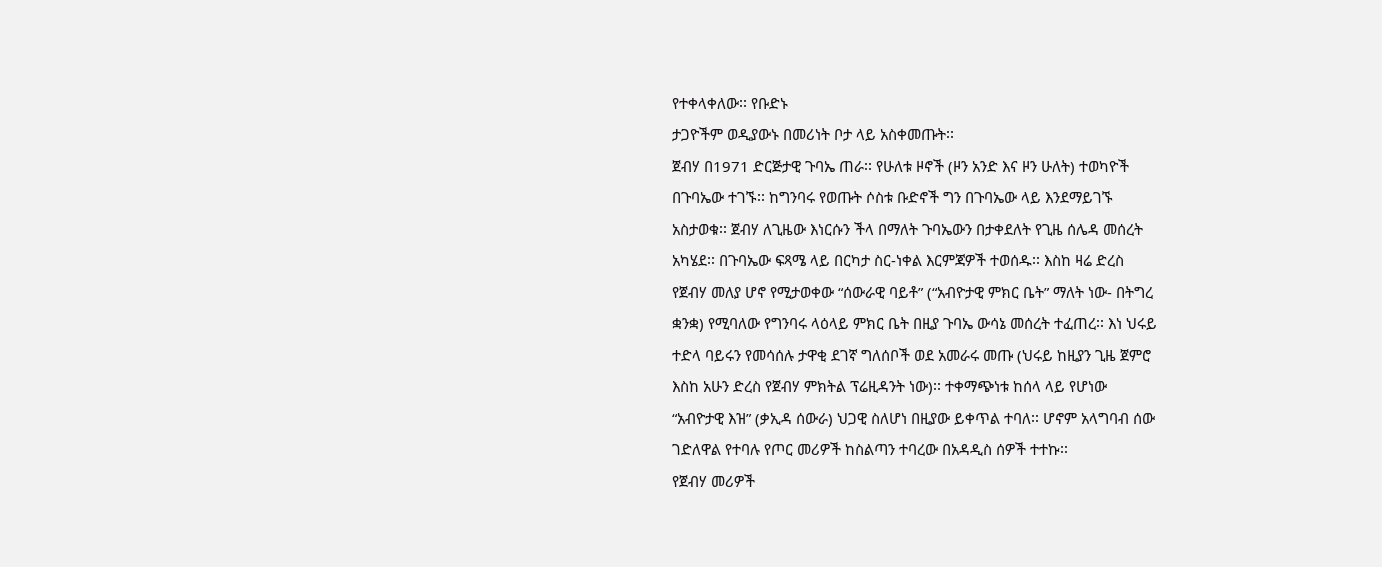የተቀላቀለው፡፡ የቡድኑ
ታጋዮችም ወዲያውኑ በመሪነት ቦታ ላይ አስቀመጡት፡፡
ጀብሃ በ1971 ድርጅታዊ ጉባኤ ጠራ፡፡ የሁለቱ ዞኖች (ዞን አንድ እና ዞን ሁለት) ተወካዮች
በጉባኤው ተገኙ፡፡ ከግንባሩ የወጡት ሶስቱ ቡድኖች ግን በጉባኤው ላይ እንደማይገኙ
አስታወቁ፡፡ ጀብሃ ለጊዜው እነርሱን ችላ በማለት ጉባኤውን በታቀደለት የጊዜ ሰሌዳ መሰረት
አካሄደ፡፡ በጉባኤው ፍጻሜ ላይ በርካታ ስር-ነቀል እርምጃዎች ተወሰዱ፡፡ እስከ ዛሬ ድረስ
የጀብሃ መለያ ሆኖ የሚታወቀው “ሰውራዊ ባይቶ” (“አብዮታዊ ምክር ቤት” ማለት ነው- በትግረ
ቋንቋ) የሚባለው የግንባሩ ላዕላይ ምክር ቤት በዚያ ጉባኤ ውሳኔ መሰረት ተፈጠረ፡፡ እነ ህሩይ
ተድላ ባይሩን የመሳሰሉ ታዋቂ ደገኛ ግለሰቦች ወደ አመራሩ መጡ (ህሩይ ከዚያን ጊዜ ጀምሮ
እስከ አሁን ድረስ የጀብሃ ምክትል ፕሬዚዳንት ነው)፡፡ ተቀማጭነቱ ከሰላ ላይ የሆነው
“አብዮታዊ እዝ” (ቃኢዳ ሰውራ) ህጋዊ ስለሆነ በዚያው ይቀጥል ተባለ፡፡ ሆኖም አላግባብ ሰው
ገድለዋል የተባሉ የጦር መሪዎች ከስልጣን ተባረው በአዳዲስ ሰዎች ተተኩ፡፡
የጀብሃ መሪዎች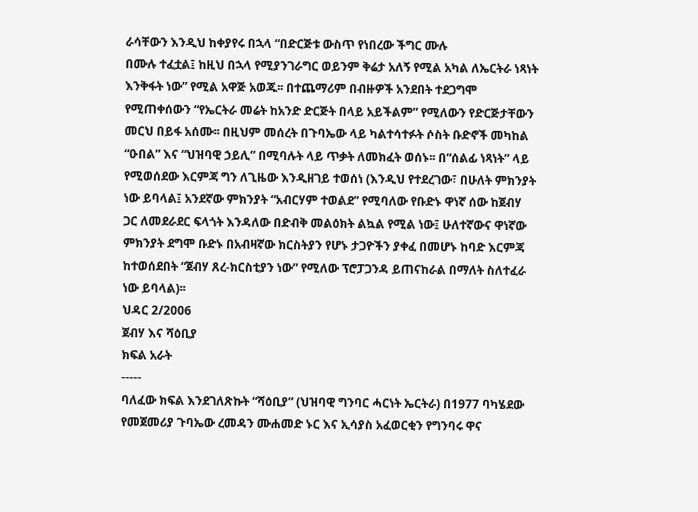ራሳቸውን እንዲህ ከቀያየሩ በኋላ “በድርጅቱ ውስጥ የነበረው ችግር ሙሉ
በሙሉ ተፈቷል፤ ከዚህ በኋላ የሚያንገራግር ወይንም ቅሬታ አለኝ የሚል አካል ለኤርትራ ነጻነት
እንቅፋት ነው” የሚል አዋጅ አወጁ፡፡ በተጨማሪም በብዙዎች አንደበት ተደጋግሞ
የሚጠቀሰውን “የኤርትራ መሬት ከአንድ ድርጅት በላይ አይችልም” የሚለውን የድርጅታቸውን
መርህ በይፋ አሰሙ፡፡ በዚህም መሰረት በጉባኤው ላይ ካልተሳተፉት ሶስት ቡድኖች መካከል
“ዑበል” እና “ህዝባዊ ኃይሊ” በሚባሉት ላይ ጥቃት ለመክፈት ወሰኑ፡፡ በ“ሰልፊ ነጻነት” ላይ
የሚወሰደው እርምጃ ግን ለጊዜው እንዲዘገይ ተወሰነ (እንዲህ የተደረገው፣ በሁለት ምክንያት
ነው ይባላል፤ አንደኛው ምክንያት “አብርሃም ተወልደ” የሚባለው የቡድኑ ዋነኛ ሰው ከጀብሃ
ጋር ለመደራደር ፍላጎት እንዳለው በድብቅ መልዕክት ልኳል የሚል ነው፤ ሁለተኛውና ዋነኛው
ምክንያት ደግሞ ቡድኑ በአብዛኛው ክርስትያን የሆኑ ታጋዮችን ያቀፈ በመሆኑ ከባድ እርምጃ
ከተወሰደበት “ጀብሃ ጸረ-ክርስቲያን ነው” የሚለው ፕሮፓጋንዳ ይጠናከራል በማለት ስለተፈራ
ነው ይባላል)፡፡
ህዳር 2/2006
ጀብሃ እና ሻዕቢያ
ክፍል አራት
-----
ባለፈው ክፍል እንደገለጽኩት “ሻዕቢያ” (ህዝባዊ ግንባር ሓርነት ኤርትራ) በ1977 ባካሄደው
የመጀመሪያ ጉባኤው ረመዳን ሙሐመድ ኑር እና ኢሳያስ አፈወርቂን የግንባሩ ዋና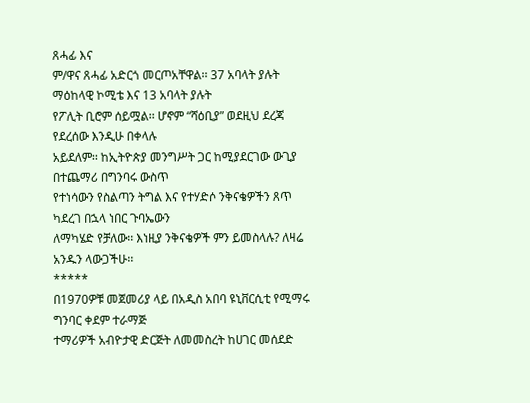ጸሓፊ እና
ም/ዋና ጸሓፊ አድርጎ መርጦአቸዋል፡፡ 37 አባላት ያሉት ማዕከላዊ ኮሚቴ እና 13 አባላት ያሉት
የፖሊት ቢሮም ሰይሟል፡፡ ሆኖም “ሻዕቢያ” ወደዚህ ደረጃ የደረሰው እንዲሁ በቀላሉ
አይደለም፡፡ ከኢትዮጵያ መንግሥት ጋር ከሚያደርገው ውጊያ በተጨማሪ በግንባሩ ውስጥ
የተነሳውን የስልጣን ትግል እና የተሃድሶ ንቅናቄዎችን ጸጥ ካደረገ በኋላ ነበር ጉባኤውን
ለማካሄድ የቻለው፡፡ እነዚያ ንቅናቄዎች ምን ይመስላሉ? ለዛሬ አንዱን ላውጋችሁ፡፡
*****
በ1970ዎቹ መጀመሪያ ላይ በአዲስ አበባ ዩኒቨርሲቲ የሚማሩ ግንባር ቀደም ተራማጅ
ተማሪዎች አብዮታዊ ድርጅት ለመመስረት ከሀገር መሰደድ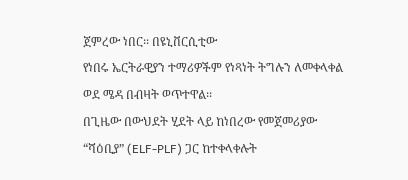ጀምረው ነበር፡፡ በዩኒቨርሲቲው
የነበሩ ኤርትራዊያን ተማሪዎችም የነጻነት ትግሉን ለመቀላቀል ወደ ሜዳ በብዛት ወጥተዋል፡፡
በጊዜው በውህደት ሂደት ላይ ከነበረው የመጀመሪያው “ሻዕቢያ” (ELF-PLF) ጋር ከተቀላቀሉት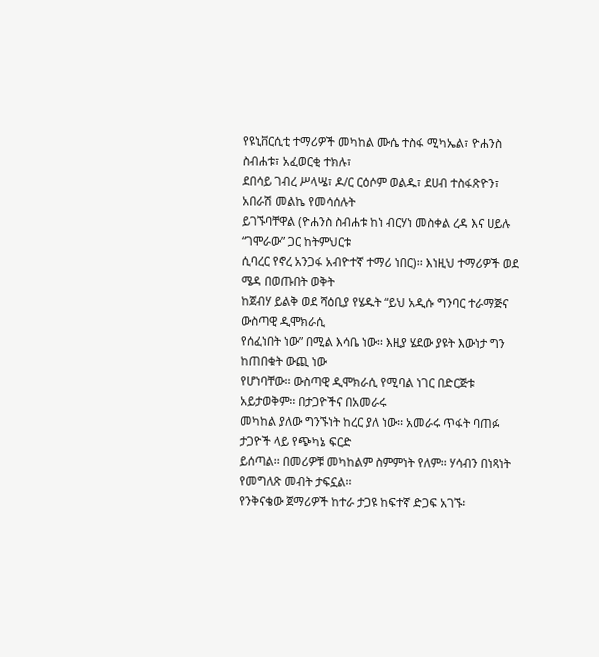የዩኒቨርሲቲ ተማሪዎች መካከል ሙሴ ተስፋ ሚካኤል፣ ዮሐንስ ስብሐቱ፣ አፈወርቂ ተክሉ፣
ደበሳይ ገብረ ሥላሤ፣ ዶ/ር ርዕሶም ወልዱ፣ ደሀብ ተስፋጽዮን፣ አበራሽ መልኬ የመሳሰሉት
ይገኙባቸዋል (ዮሐንስ ስብሐቱ ከነ ብርሃነ መስቀል ረዳ እና ሀይሉ “ገሞራው” ጋር ከትምህርቱ
ሲባረር የኖረ አንጋፋ አብዮተኛ ተማሪ ነበር)፡፡ እነዚህ ተማሪዎች ወደ ሜዳ በወጡበት ወቅት
ከጀብሃ ይልቅ ወደ ሻዕቢያ የሄዱት “ይህ አዲሱ ግንባር ተራማጅና ውስጣዊ ዲሞክራሲ
የሰፈነበት ነው” በሚል እሳቤ ነው፡፡ እዚያ ሄደው ያዩት እውነታ ግን ከጠበቁት ውጪ ነው
የሆነባቸው፡፡ ውስጣዊ ዲሞክራሲ የሚባል ነገር በድርጅቱ አይታወቅም፡፡ በታጋዮችና በአመራሩ
መካከል ያለው ግንኙነት ከረር ያለ ነው፡፡ አመራሩ ጥፋት ባጠፉ ታጋዮች ላይ የጭካኔ ፍርድ
ይሰጣል፡፡ በመሪዎቹ መካከልም ስምምነት የለም፡፡ ሃሳብን በነጻነት የመግለጽ መብት ታፍኗል፡፡
የንቅናቄው ጀማሪዎች ከተራ ታጋዩ ከፍተኛ ድጋፍ አገኙ፡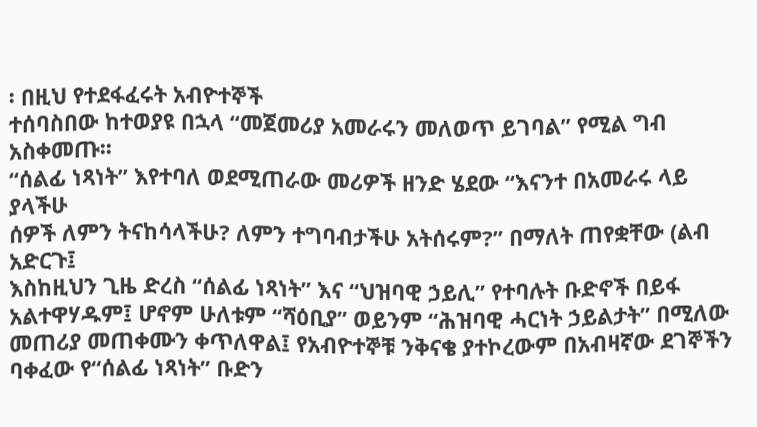፡ በዚህ የተደፋፈሩት አብዮተኞች
ተሰባስበው ከተወያዩ በኋላ “መጀመሪያ አመራሩን መለወጥ ይገባል” የሚል ግብ አስቀመጡ፡፡
“ሰልፊ ነጻነት” እየተባለ ወደሚጠራው መሪዎች ዘንድ ሄደው “እናንተ በአመራሩ ላይ ያላችሁ
ሰዎች ለምን ትናከሳላችሁ? ለምን ተግባብታችሁ አትሰሩም?” በማለት ጠየቋቸው (ልብ አድርጉ፤
እስከዚህን ጊዜ ድረስ “ሰልፊ ነጻነት” እና “ህዝባዊ ኃይሊ” የተባሉት ቡድኖች በይፋ
አልተዋሃዱም፤ ሆኖም ሁለቱም “ሻዕቢያ” ወይንም “ሕዝባዊ ሓርነት ኃይልታት” በሚለው
መጠሪያ መጠቀሙን ቀጥለዋል፤ የአብዮተኞቹ ንቅናቄ ያተኮረውም በአብዛኛው ደገኞችን
ባቀፈው የ“ሰልፊ ነጻነት” ቡድን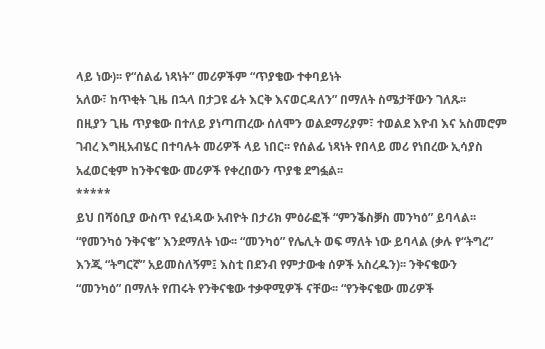ላይ ነው)፡፡ የ“ሰልፊ ነጻነት” መሪዎችም “ጥያቄው ተቀባይነት
አለው፣ ከጥቂት ጊዜ በኋላ በታጋዩ ፊት እርቅ እናወርዳለን” በማለት ስሜታቸውን ገለጹ፡፡
በዚያን ጊዜ ጥያቄው በተለይ ያነጣጠረው ሰለሞን ወልደማሪያም፣ ተወልደ እዮብ እና አስመሮም
ገብረ እግዚአብሄር በተባሉት መሪዎች ላይ ነበር፡፡ የሰልፊ ነጻነት የበላይ መሪ የነበረው ኢሳያስ
አፈወርቂም ከንቅናቄው መሪዎች የቀረበውን ጥያቄ ደግፏል፡፡
*****
ይህ በሻዕቢያ ውስጥ የፈነዳው አብዮት በታሪክ ምዕራፎች “ምንቕስቓስ መንካዕ” ይባላል፡፡
“የመንካዕ ንቅናቄ” እንደማለት ነው፡፡ “መንካዕ” የሌሊት ወፍ ማለት ነው ይባላል (ቃሉ የ“ትግረ”
እንጂ “ትግርኛ” አይመስለኝም፤ እስቲ በደንብ የምታውቁ ሰዎች አስረዱን)፡፡ ንቅናቄውን
“መንካዕ” በማለት የጠሩት የንቅናቄው ተቃዋሚዎች ናቸው፡፡ “የንቅናቄው መሪዎች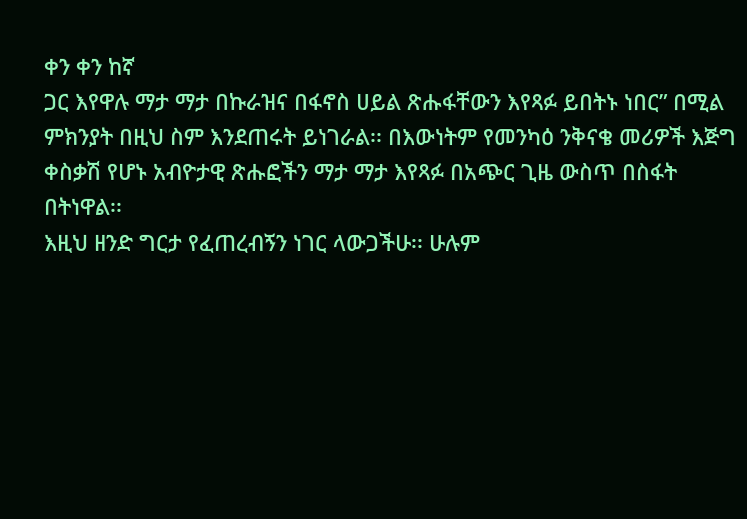ቀን ቀን ከኛ
ጋር እየዋሉ ማታ ማታ በኩራዝና በፋኖስ ሀይል ጽሑፋቸውን እየጻፉ ይበትኑ ነበር” በሚል
ምክንያት በዚህ ስም እንደጠሩት ይነገራል፡፡ በእውነትም የመንካዕ ንቅናቄ መሪዎች እጅግ
ቀስቃሽ የሆኑ አብዮታዊ ጽሑፎችን ማታ ማታ እየጻፉ በአጭር ጊዜ ውስጥ በስፋት በትነዋል፡፡
እዚህ ዘንድ ግርታ የፈጠረብኝን ነገር ላውጋችሁ፡፡ ሁሉም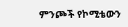ምንጮች የኮሚቴውን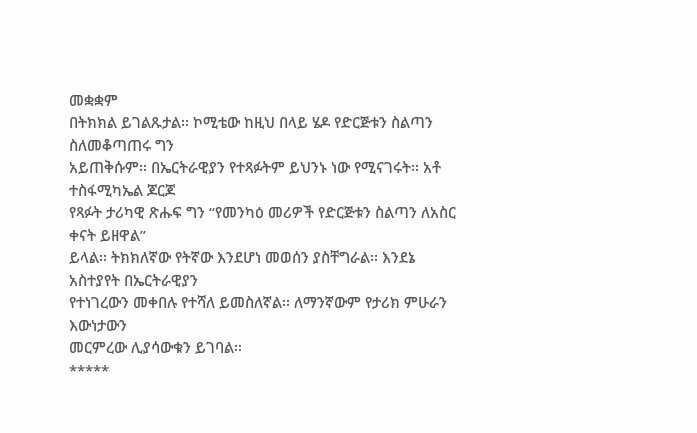መቋቋም
በትክክል ይገልጹታል፡፡ ኮሚቴው ከዚህ በላይ ሄዶ የድርጅቱን ስልጣን ስለመቆጣጠሩ ግን
አይጠቅሱም፡፡ በኤርትራዊያን የተጻፉትም ይህንኑ ነው የሚናገሩት፡፡ አቶ ተስፋሚካኤል ጆርጆ
የጻፉት ታሪካዊ ጽሑፍ ግን “የመንካዕ መሪዎች የድርጅቱን ስልጣን ለአስር ቀናት ይዘዋል”
ይላል፡፡ ትክክለኛው የትኛው እንደሆነ መወሰን ያስቸግራል፡፡ እንደኔ አስተያየት በኤርትራዊያን
የተነገረውን መቀበሉ የተሻለ ይመስለኛል፡፡ ለማንኛውም የታሪክ ምሁራን እውነታውን
መርምረው ሊያሳውቁን ይገባል፡፡
*****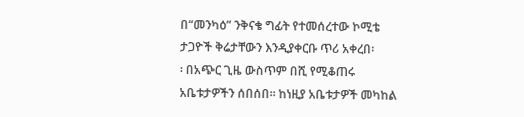በ“መንካዕ” ንቅናቄ ግፊት የተመሰረተው ኮሚቴ ታጋዮች ቅሬታቸውን እንዲያቀርቡ ጥሪ አቀረበ፡
፡ በአጭር ጊዜ ውስጥም በሺ የሚቆጠሩ አቤቱታዎችን ሰበሰበ፡፡ ከነዚያ አቤቱታዎች መካከል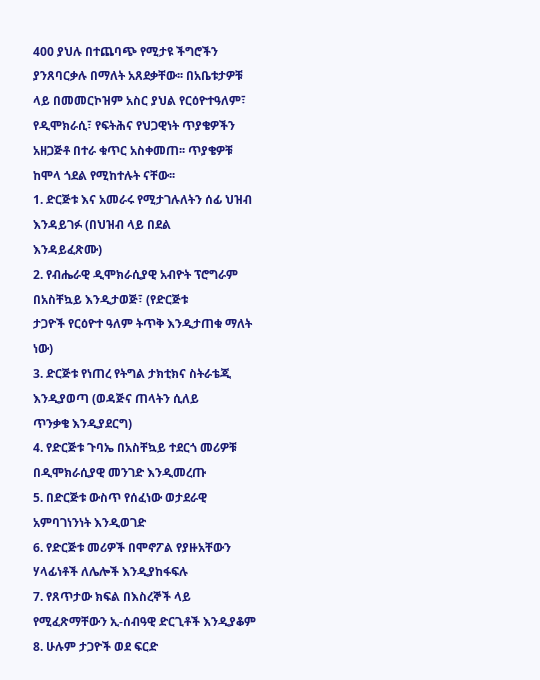400 ያህሉ በተጨባጭ የሚታዩ ችግሮችን ያንጸባርቃሉ በማለት አጸደቃቸው፡፡ በአቤቱታዎቹ
ላይ በመመርኮዝም አስር ያህል የርዕዮተዓለም፣ የዲሞክራሲ፣ የፍትሕና የህጋዊነት ጥያቄዎችን
አዘጋጅቶ በተራ ቁጥር አስቀመጠ፡፡ ጥያቄዎቹ ከሞላ ጎደል የሚከተሉት ናቸው፡፡
1. ድርጅቱ እና አመራሩ የሚታገሉለትን ሰፊ ህዝብ እንዳይገፉ (በህዝብ ላይ በደል
እንዳይፈጽሙ)
2. የብሔራዊ ዲሞክራሲያዊ አብዮት ፕሮግራም በአስቸኳይ እንዲታወጅ፣ (የድርጅቱ
ታጋዮች የርዕዮተ ዓለም ትጥቅ እንዲታጠቁ ማለት ነው)
3. ድርጅቱ የነጠረ የትግል ታክቲክና ስትራቴጂ እንዲያወጣ (ወዳጅና ጠላትን ሲለይ
ጥንቃቄ እንዲያደርግ)
4. የድርጅቱ ጉባኤ በአስቸኳይ ተደርጎ መሪዎቹ በዲሞክራሲያዊ መንገድ እንዲመረጡ
5. በድርጅቱ ውስጥ የሰፈነው ወታደራዊ አምባገነንነት እንዲወገድ
6. የድርጅቱ መሪዎች በሞኖፖል የያዙአቸውን ሃላፊነቶች ለሌሎች እንዲያከፋፍሉ
7. የጸጥታው ክፍል በእስረኞች ላይ የሚፈጽማቸውን ኢ-ሰብዓዊ ድርጊቶች እንዲያቆም
8. ሁሉም ታጋዮች ወደ ፍርድ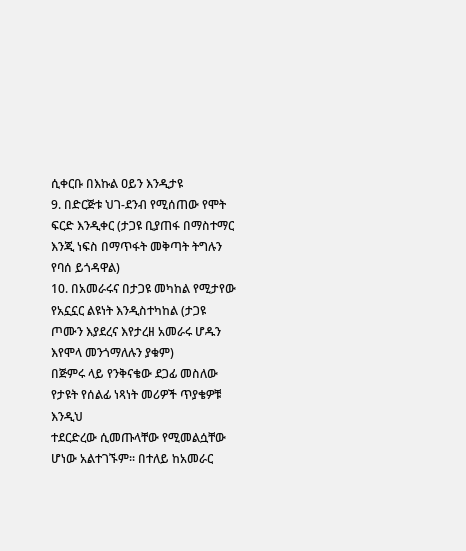ሲቀርቡ በእኩል ዐይን እንዲታዩ
9. በድርጅቱ ህገ-ደንብ የሚሰጠው የሞት ፍርድ እንዲቀር (ታጋዩ ቢያጠፋ በማስተማር
እንጂ ነፍስ በማጥፋት መቅጣት ትግሉን የባሰ ይጎዳዋል)
10. በአመራሩና በታጋዩ መካከል የሚታየው የአኗኗር ልዩነት እንዲስተካከል (ታጋዩ
ጦሙን እያደረና እየታረዘ አመራሩ ሆዱን እየሞላ መንጎማለሉን ያቁም)
በጅምሩ ላይ የንቅናቄው ደጋፊ መስለው የታዩት የሰልፊ ነጻነት መሪዎች ጥያቄዎቹ እንዲህ
ተደርድረው ሲመጡላቸው የሚመልሷቸው ሆነው አልተገኙም፡፡ በተለይ ከአመራር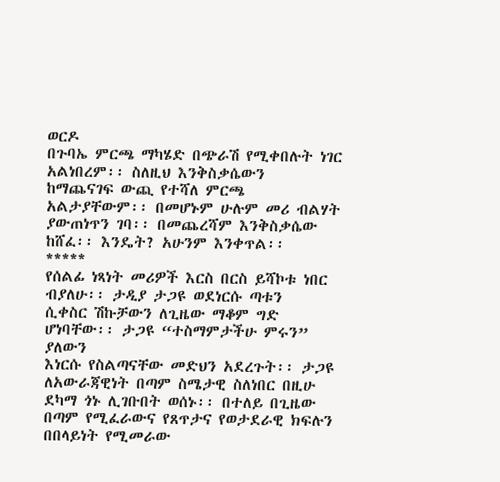ወርዶ
በጉባኤ ምርጫ ማካሄድ በጭራሽ የሚቀበሉት ነገር አልነበረም፡፡ ስለዚህ እንቅስቃሴውን
ከማጨናገፍ ውጪ የተሻለ ምርጫ አልታያቸውም፡፡ በመሆኑም ሁሉም መሪ ብልሃት
ያውጠነጥን ገባ፡፡ በመጨረሻም እንቅስቃሴው ከሸፈ፡፡ እንዴት? አሁንም እንቀጥል፡፡
*****
የሰልፊ ነጻነት መሪዎች እርስ በርስ ይሻኮቱ ነበር ብያለሁ፡፡ ታዲያ ታጋዩ ወደነርሱ ጣቱን
ሲቀስር ሽኩቻውን ለጊዜው ማቆም ግድ ሆነባቸው፡፡ ታጋዩ “ተስማምታችሁ ምሩን” ያለውን
እነርሱ የስልጣናቸው መድህን አደረጉት፡፡ ታጋዩ ለአውራጃዊነት በጣም ስሜታዊ ስለነበር በዚሁ
ደካማ ጎኑ ሊገቡበት ወሰኑ፡፡ በተለይ በጊዜው በጣም የሚፈራውና የጸጥታና የወታደራዊ ክፍሉን
በበላይነት የሚመራው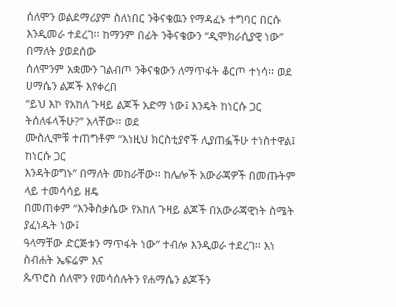ሰለሞን ወልደማሪያም ስለነበር ንቅናቄዉን የማዳፈኑ ተግባር በርሱ
እንዲመራ ተደረገ፡፡ ከማንም በፊት ንቅናቄውን “ዲሞክራሲያዊ ነው” በማለት ያወደሰው
ሰለሞንም አቋሙን ገልብጦ ንቅናቄውን ለማጥፋት ቆርጦ ተነሳ፡፡ ወደ ሀማሴን ልጆች እየቀረበ
“ይህ እኮ የአከለ ጉዛይ ልጆች አድማ ነው፤ እንዴት ከነርሱ ጋር ትሰለፋላችሁ?” አላቸው፡፡ ወደ
ሙስሊሞቹ ተጠግቶም “እነዚህ ክርስቲያኖች ሊያጠፏችሁ ተነስተዋል፤ ከነርሱ ጋር
እንዳትወግኑ” በማለት መከራቸው፡፡ ከሌሎች አውራጃዎች በመጡትም ላይ ተመሳሳይ ዘዴ
በመጠቀም “እንቅስቃሴው የአከለ ጉዛይ ልጆች በአውራጃዊነት ስሜት ያፈነዱት ነው፤
ዓላማቸው ድርጅቱን ማጥፋት ነው” ተብሎ እንዲወራ ተደረገ፡፡ እነ ስብሐት ኤፍሬም እና
ጴጥሮስ ሰለሞን የመሳሰሉትን የሐማሴን ልጆችን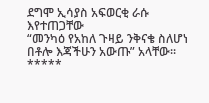ደግሞ ኢሳያስ አፍወርቂ ራሱ እየተጠጋቸው
“መንካዕ የአከለ ጉዛይ ንቅናቄ ስለሆነ በቶሎ እጃችሁን አውጡ” አላቸው፡፡
*****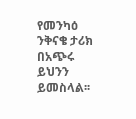የመንካዕ ንቅናቄ ታሪክ በአጭሩ ይህንን ይመስላል፡፡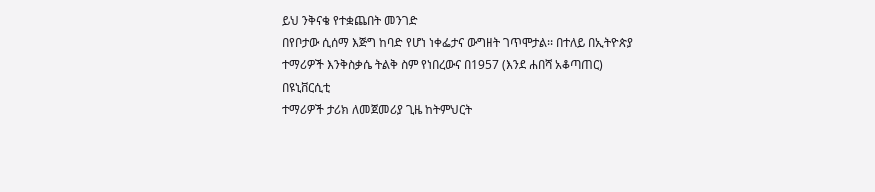ይህ ንቅናቄ የተቋጨበት መንገድ
በየቦታው ሲሰማ እጅግ ከባድ የሆነ ነቀፌታና ውግዘት ገጥሞታል፡፡ በተለይ በኢትዮጵያ
ተማሪዎች እንቅስቃሴ ትልቅ ስም የነበረውና በ1957 (እንደ ሐበሻ አቆጣጠር) በዩኒቨርሲቲ
ተማሪዎች ታሪክ ለመጀመሪያ ጊዜ ከትምህርት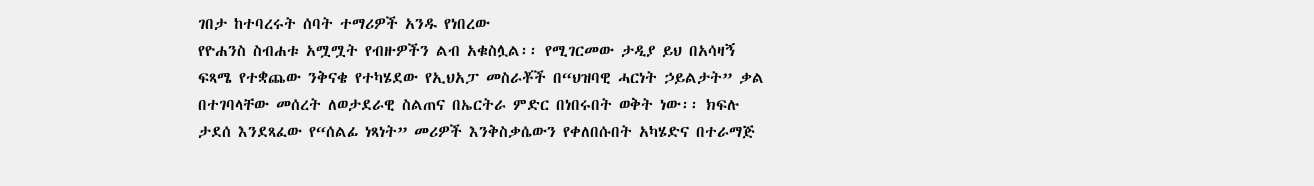ገበታ ከተባረሩት ሰባት ተማሪዎች አንዱ የነበረው
የዮሐንስ ስብሐቱ አሟሟት የብዙዎችን ልብ አቁስሏል፡፡ የሚገርመው ታዲያ ይህ በአሳዛኝ
ፍጻሜ የተቋጨው ንቅናቄ የተካሄደው የኢህአፓ መስራቾች በ“ህዝባዊ ሓርነት ኃይልታት” ቃል
በተገባላቸው መሰረት ለወታደራዊ ስልጠና በኤርትራ ምድር በነበሩበት ወቅት ነው፡፡ ክፍሉ
ታደሰ እንደጻፈው የ“ሰልፊ ነጻነት” መሪዎች እንቅስቃሴውን የቀለበሱበት አካሄድና በተራማጅ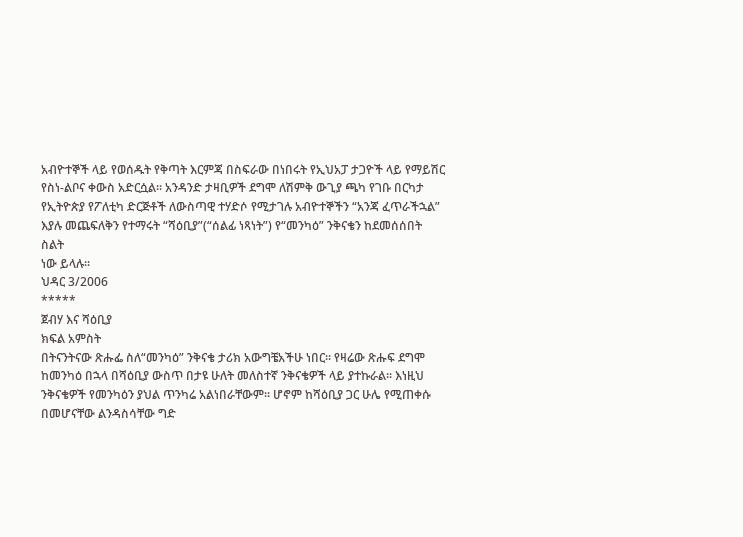አብዮተኞች ላይ የወሰዱት የቅጣት እርምጃ በስፍራው በነበሩት የኢህአፓ ታጋዮች ላይ የማይሽር
የስነ-ልቦና ቀውስ አድርሷል፡፡ አንዳንድ ታዛቢዎች ደግሞ ለሽምቅ ውጊያ ጫካ የገቡ በርካታ
የኢትዮጵያ የፖለቲካ ድርጅቶች ለውስጣዊ ተሃድሶ የሚታገሉ አብዮተኞችን “አንጃ ፈጥራችኋል”
እያሉ መጨፍለቅን የተማሩት “ሻዕቢያ”(“ሰልፊ ነጻነት”) የ“መንካዕ” ንቅናቄን ከደመሰሰበት ስልት
ነው ይላሉ፡፡
ህዳር 3/2006
*****
ጀብሃ እና ሻዕቢያ
ክፍል አምስት
በትናንትናው ጽሑፌ ስለ“መንካዕ” ንቅናቄ ታሪክ አውግቼአችሁ ነበር፡፡ የዛሬው ጽሑፍ ደግሞ
ከመንካዕ በኋላ በሻዕቢያ ውስጥ በታዩ ሁለት መለስተኛ ንቅናቄዎች ላይ ያተኩራል፡፡ እነዚህ
ንቅናቄዎች የመንካዕን ያህል ጥንካሬ አልነበራቸውም፡፡ ሆኖም ከሻዕቢያ ጋር ሁሌ የሚጠቀሱ
በመሆናቸው ልንዳስሳቸው ግድ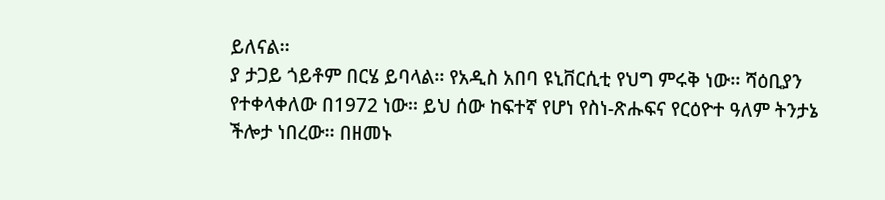ይለናል፡፡
ያ ታጋይ ጎይቶም በርሄ ይባላል፡፡ የአዲስ አበባ ዩኒቨርሲቲ የህግ ምሩቅ ነው፡፡ ሻዕቢያን
የተቀላቀለው በ1972 ነው፡፡ ይህ ሰው ከፍተኛ የሆነ የስነ-ጽሑፍና የርዕዮተ ዓለም ትንታኔ
ችሎታ ነበረው፡፡ በዘመኑ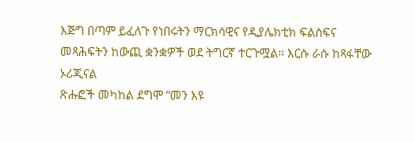እጅግ በጣም ይፈለጉ የነበሩትን ማርክሳዊና የዲያሌክቲክ ፍልስፍና
መጻሕፍትን ከውጪ ቋንቋዎች ወደ ትግርኛ ተርጉሟል፡፡ እርሱ ራሱ ከጻፋቸው ኦሪጂናል
ጽሑፎች መካከል ደግሞ “መን እዩ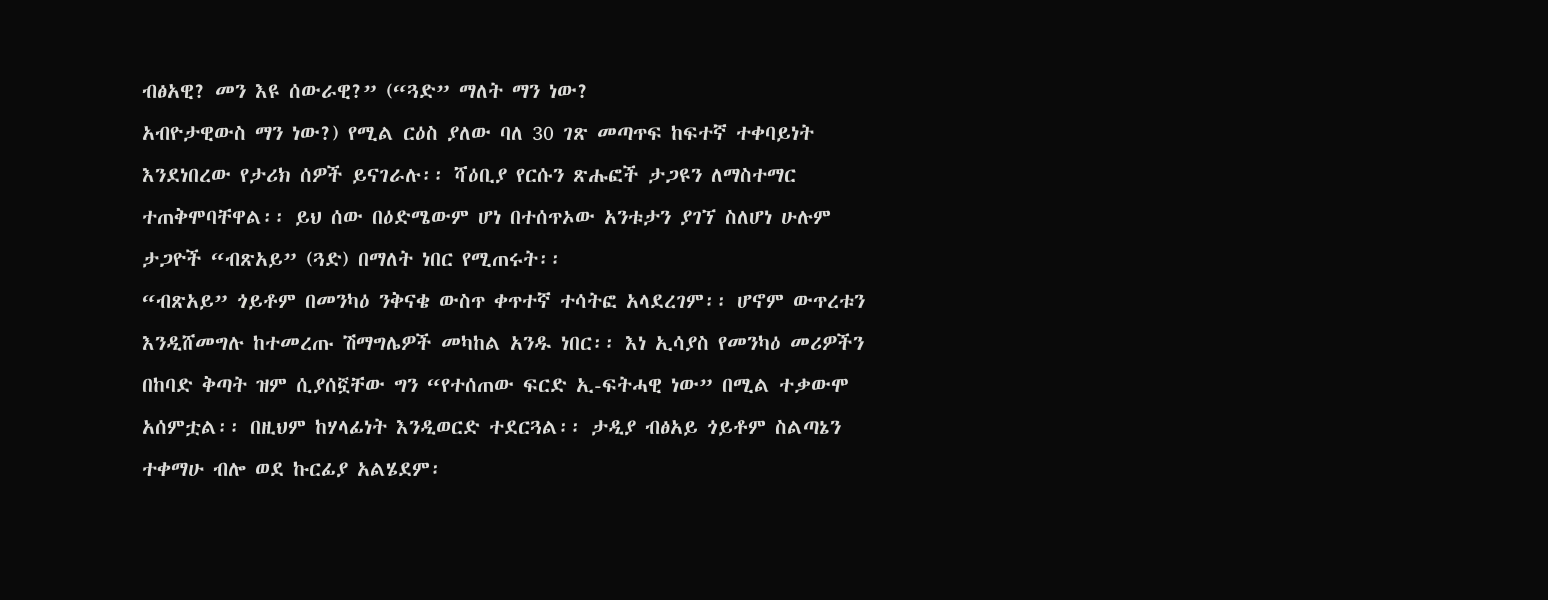ብፅአዊ? መን እዩ ሰውራዊ?” (“ጓድ” ማለት ማን ነው?
አብዮታዊውስ ማን ነው?) የሚል ርዕስ ያለው ባለ 30 ገጽ መጣጥፍ ከፍተኛ ተቀባይነት
እንደነበረው የታሪክ ሰዎች ይናገራሉ፡፡ ሻዕቢያ የርሱን ጽሑፎች ታጋዩን ለማስተማር
ተጠቅሞባቸዋል፡፡ ይህ ሰው በዕድሜውም ሆነ በተሰጥኦው አንቱታን ያገኘ ስለሆነ ሁሉም
ታጋዮች “ብጽአይ” (ጓድ) በማለት ነበር የሚጠሩት፡፡
“ብጽአይ” ጎይቶም በመንካዕ ንቅናቄ ውስጥ ቀጥተኛ ተሳትፎ አላደረገም፡፡ ሆኖም ውጥረቱን
እንዲሸመግሉ ከተመረጡ ሽማግሌዎች መካከል አንዱ ነበር፡፡ እነ ኢሳያስ የመንካዕ መሪዎችን
በከባድ ቅጣት ዝም ሲያሰኟቸው ግን “የተሰጠው ፍርድ ኢ-ፍትሓዊ ነው” በሚል ተቃውሞ
አሰምቷል፡፡ በዚህም ከሃላፊነት እንዲወርድ ተደርጓል፡፡ ታዲያ ብፅአይ ጎይቶም ስልጣኔን
ተቀማሁ ብሎ ወደ ኩርፊያ አልሄደም፡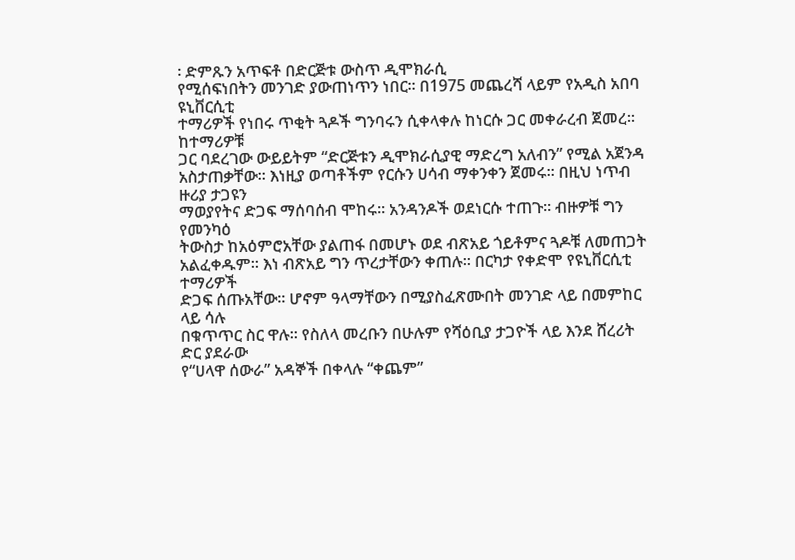፡ ድምጹን አጥፍቶ በድርጅቱ ውስጥ ዲሞክራሲ
የሚሰፍነበትን መንገድ ያውጠነጥን ነበር፡፡ በ1975 መጨረሻ ላይም የአዲስ አበባ ዩኒቨርሲቲ
ተማሪዎች የነበሩ ጥቂት ጓዶች ግንባሩን ሲቀላቀሉ ከነርሱ ጋር መቀራረብ ጀመረ፡፡ ከተማሪዎቹ
ጋር ባደረገው ውይይትም “ድርጅቱን ዲሞክራሲያዊ ማድረግ አለብን” የሚል አጀንዳ
አስታጠቃቸው፡፡ እነዚያ ወጣቶችም የርሱን ሀሳብ ማቀንቀን ጀመሩ፡፡ በዚህ ነጥብ ዙሪያ ታጋዩን
ማወያየትና ድጋፍ ማሰባሰብ ሞከሩ፡፡ አንዳንዶች ወደነርሱ ተጠጉ፡፡ ብዙዎቹ ግን የመንካዕ
ትውስታ ከአዕምሮአቸው ያልጠፋ በመሆኑ ወደ ብጽአይ ጎይቶምና ጓዶቹ ለመጠጋት
አልፈቀዱም፡፡ እነ ብጽአይ ግን ጥረታቸውን ቀጠሉ፡፡ በርካታ የቀድሞ የዩኒቨርሲቲ ተማሪዎች
ድጋፍ ሰጡአቸው፡፡ ሆኖም ዓላማቸውን በሚያስፈጽሙበት መንገድ ላይ በመምከር ላይ ሳሉ
በቁጥጥር ስር ዋሉ፡፡ የስለላ መረቡን በሁሉም የሻዕቢያ ታጋዮች ላይ እንደ ሸረሪት ድር ያደራው
የ“ሀላዋ ሰውራ” አዳኞች በቀላሉ “ቀጨም”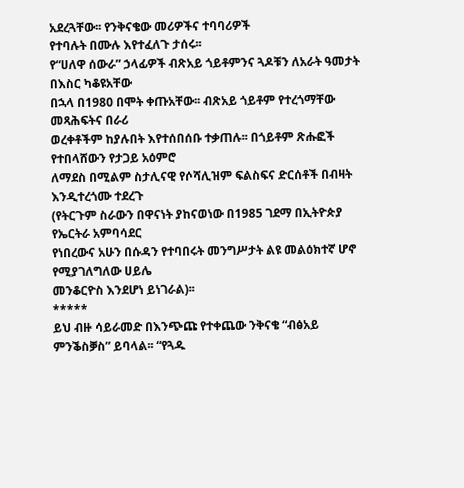አደረጓቸው፡፡ የንቅናቄው መሪዎችና ተባባሪዎች
የተባሉት በሙሉ እየተፈለጉ ታሰሩ፡፡
የ“ሀለዋ ሰውራ” ኃላፊዎች ብጽአይ ጎይቶምንና ጓዶቹን ለአራት ዓመታት በእስር ካቆዩአቸው
በኋላ በ1980 በሞት ቀጡአቸው፡፡ ብጽአይ ጎይቶም የተረጎማቸው መጻሕፍትና በራሪ
ወረቀቶችም ከያሉበት እየተሰበሰቡ ተቃጠሉ፡፡ በጎይቶም ጽሑፎች የተበላሸውን የታጋይ አዕምሮ
ለማደስ በሚልም ስታሊናዊ የሶሻሊዝም ፍልስፍና ድርሰቶች በብዛት እንዲተረጎሙ ተደረጉ
(የትርጉም ስራውን በዋናነት ያከናወነው በ1985 ገደማ በኢትዮጵያ የኤርትራ አምባሳደር
የነበረውና አሁን በሱዳን የተባበሩት መንግሥታት ልዩ መልዕክተኛ ሆኖ የሚያገለግለው ሀይሌ
መንቆርዮስ እንደሆነ ይነገራል)፡፡
*****
ይህ ብዙ ሳይራመድ በእንጭጩ የተቀጨው ንቅናቄ “ብፅአይ ምንቕስቓስ” ይባላል፡፡ “የጓዱ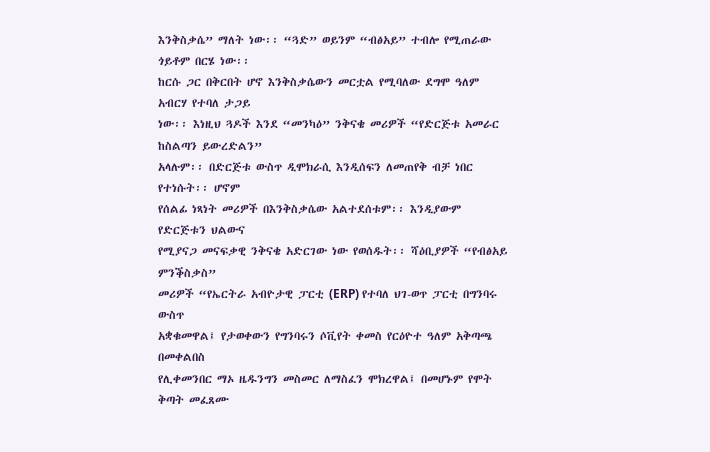እንቅስቃሴ” ማለት ነው፡፡ “ጓድ” ወይንም “ብፅአይ” ተብሎ የሚጠራው ጎይቶም በርሄ ነው፡፡
ከርሱ ጋር በቅርበት ሆኖ እንቅስቃሴውን መርቷል የሚባለው ደግሞ ዓለም አብርሃ የተባለ ታጋይ
ነው፡፡ እነዚህ ጓዶች እንደ “መንካዕ” ንቅናቄ መሪዎች “የድርጅቱ አመራር ከስልጣን ይውረድልን”
አላሉም፡፡ በድርጅቱ ውስጥ ዲሞክራሲ እንዲሰፍን ለመጠየቅ ብቻ ነበር የተነሱት፡፡ ሆኖም
የሰልፊ ነጻነት መሪዎች በእንቅስቃሴው አልተደሰቱም፡፡ እንዲያውም የድርጅቱን ህልውና
የሚያናጋ መናፍቃዊ ንቅናቄ አድርገው ነው የወሰዱት፡፡ ሻዕቢያዎች “የብፅአይ ምንቕስቃስ”
መሪዎች “የኤርትራ አብዮታዊ ፓርቲ (ERP) የተባለ ህገ-ወጥ ፓርቲ በግንባሩ ውስጥ
አቋቁመዋል፤ የታወቀውን የግንባሩን ሶቪየት ቀመስ የርዕዮተ ዓለም አቅጣጫ በመቀልበስ
የሊቀመንበር ማኦ ዜዱንግን መስመር ለማስፈን ሞክረዋል፤ በመሆኑም የሞት ቅጣት መፈጸሙ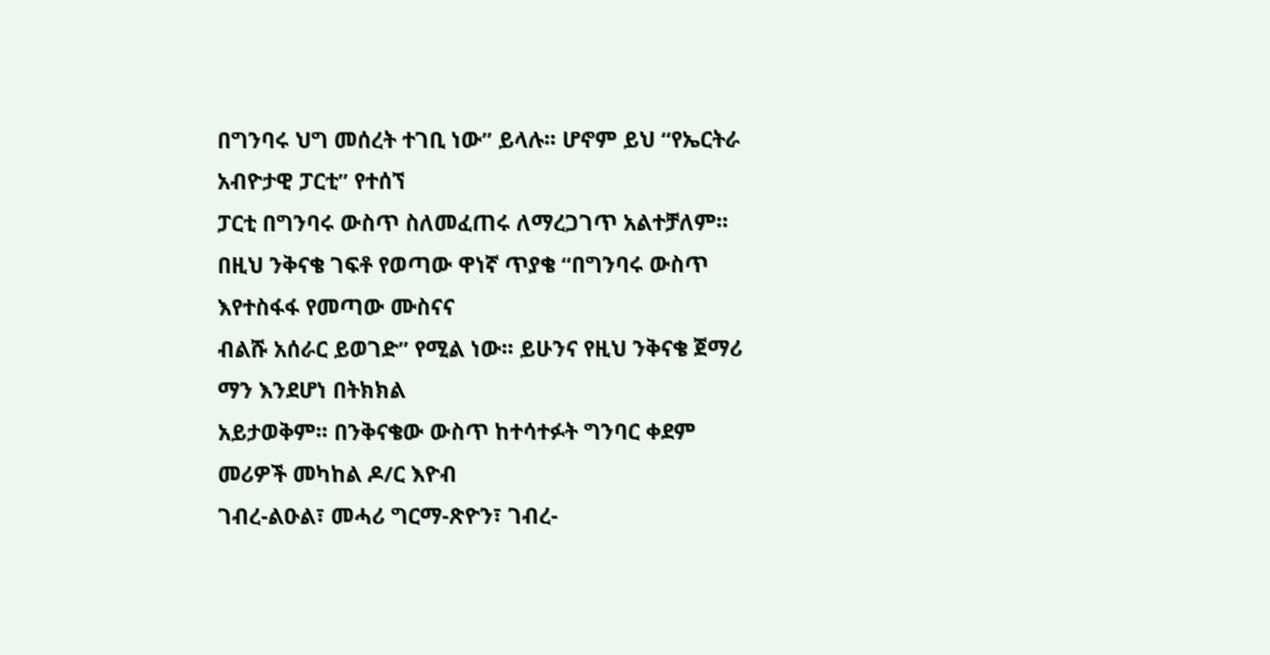በግንባሩ ህግ መሰረት ተገቢ ነው” ይላሉ፡፡ ሆኖም ይህ “የኤርትራ አብዮታዊ ፓርቲ” የተሰኘ
ፓርቲ በግንባሩ ውስጥ ስለመፈጠሩ ለማረጋገጥ አልተቻለም፡፡
በዚህ ንቅናቄ ገፍቶ የወጣው ዋነኛ ጥያቄ “በግንባሩ ውስጥ እየተስፋፋ የመጣው ሙስናና
ብልሹ አሰራር ይወገድ” የሚል ነው፡፡ ይሁንና የዚህ ንቅናቄ ጀማሪ ማን እንደሆነ በትክክል
አይታወቅም፡፡ በንቅናቄው ውስጥ ከተሳተፉት ግንባር ቀደም መሪዎች መካከል ዶ/ር እዮብ
ገብረ-ልዑል፣ መሓሪ ግርማ-ጽዮን፣ ገብረ-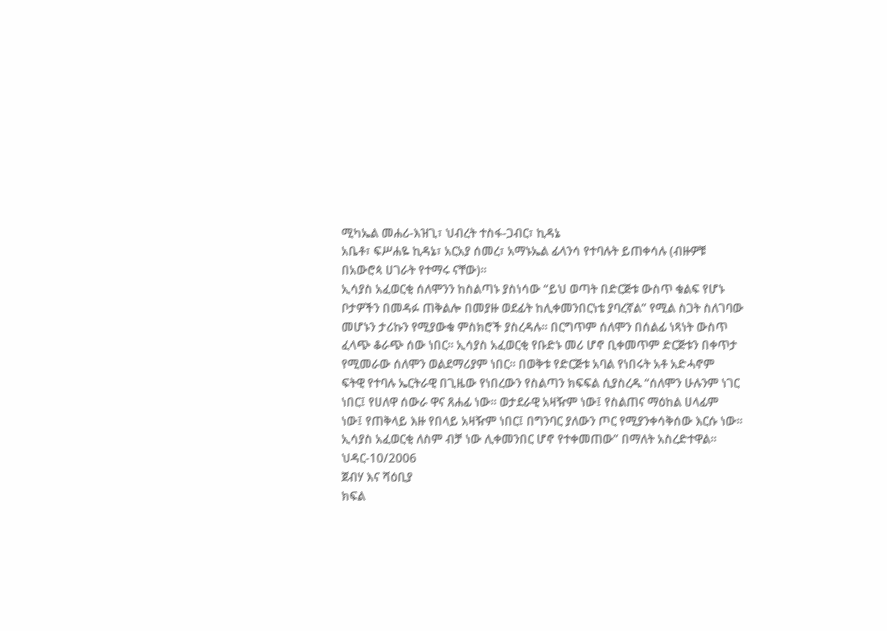ሚካኤል መሐሪ-እዝጊ፣ ህብረት ተስፋ-ጋብር፣ ኪዳኔ
አቤቶ፣ ፍሥሐዬ ኪዳኔ፣ አርአያ ሰመረ፣ አማኑኤል ፊላንሳ የተባሉት ይጠቀሳሉ (ብዙዎቹ
በአውሮጳ ሀገራት የተማሩ ናቸው)፡፡
ኢሳያስ አፈወርቂ ሰለሞንን ከስልጣኑ ያስነሳው “ይህ ወጣት በድርጅቱ ውስጥ ቁልፍ የሆኑ
ቦታዎችን በመዳፉ ጠቅልሎ በመያዙ ወደፊት ከሊቀመንበርነቴ ያባረኛል” የሚል ስጋት ስለገባው
መሆኑን ታሪኩን የሚያውቁ ምስክሮች ያስረዳሉ፡፡ በርግጥም ሰለሞን በሰልፊ ነጻነት ውስጥ
ፈላጭ ቆራጭ ሰው ነበር፡፡ ኢሳያስ አፈወርቂ የቡድኑ መሪ ሆኖ ቢቀመጥም ድርጅቱን በቀጥታ
የሚመራው ሰለሞን ወልደማሪያም ነበር፡፡ በወቅቱ የድርጅቱ አባል የነበሩት አቶ አድሓኖም
ፍትዊ የተባሉ ኤርትራዊ በጊዜው የነበረውን የስልጣን ክፍፍል ሲያስረዱ “ሰለሞን ሁሉንም ነገር
ነበር፤ የሀለዋ ሰውራ ዋና ጸሐፊ ነው፡፡ ወታደራዊ አዛዥም ነው፤ የስልጠና ማዕከል ሀላፊም
ነው፤ የጠቅላይ እዙ የበላይ አዛዥም ነበር፤ በግንባር ያለውን ጦር የሚያንቀሳቅሰው እርሱ ነው፡፡
ኢሳያስ አፈወርቂ ለስም ብቻ ነው ሊቀመንበር ሆኖ የተቀመጠው” በማለት አስረድተዋል፡፡
ህዳር-10/2006
ጀብሃ እና ሻዕቢያ
ክፍል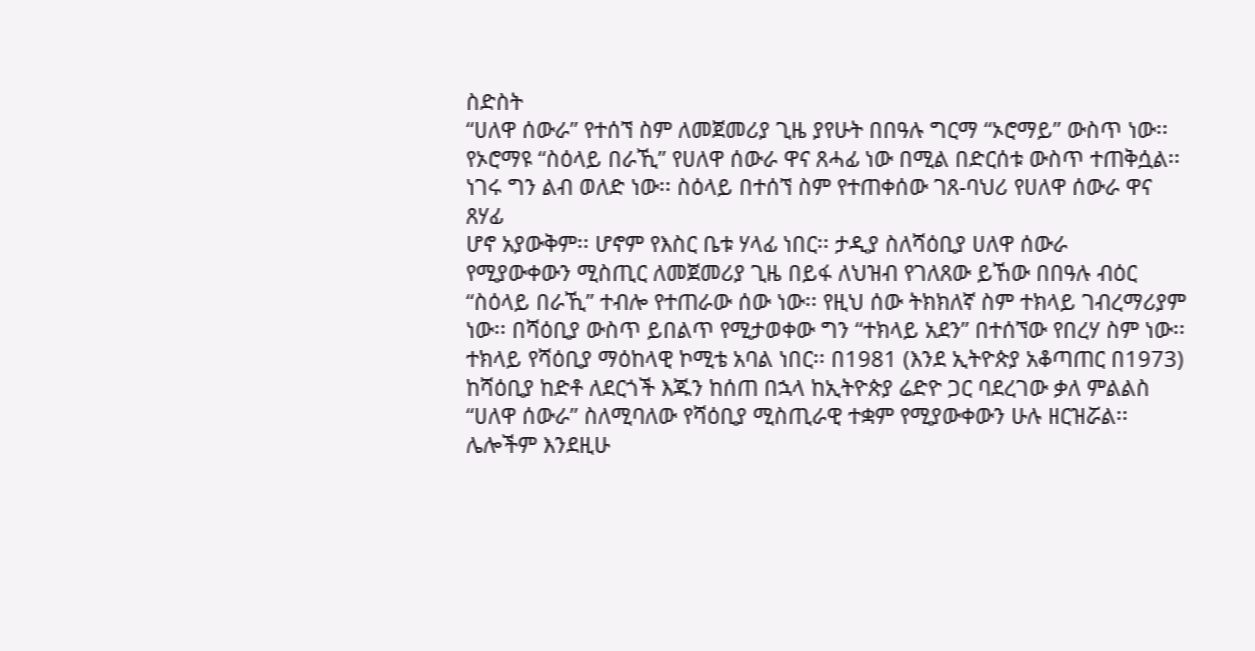ስድስት
“ሀለዋ ሰውራ” የተሰኘ ስም ለመጀመሪያ ጊዜ ያየሁት በበዓሉ ግርማ “ኦሮማይ” ውስጥ ነው፡፡
የኦሮማዩ “ስዕላይ በራኺ” የሀለዋ ሰውራ ዋና ጸሓፊ ነው በሚል በድርሰቱ ውስጥ ተጠቅሷል፡፡
ነገሩ ግን ልብ ወለድ ነው፡፡ ስዕላይ በተሰኘ ስም የተጠቀሰው ገጸ-ባህሪ የሀለዋ ሰውራ ዋና ጸሃፊ
ሆኖ አያውቅም፡፡ ሆኖም የእስር ቤቱ ሃላፊ ነበር፡፡ ታዲያ ስለሻዕቢያ ሀለዋ ሰውራ
የሚያውቀውን ሚስጢር ለመጀመሪያ ጊዜ በይፋ ለህዝብ የገለጸው ይኸው በበዓሉ ብዕር
“ስዕላይ በራኺ” ተብሎ የተጠራው ሰው ነው፡፡ የዚህ ሰው ትክክለኛ ስም ተክላይ ገብረማሪያም
ነው፡፡ በሻዕቢያ ውስጥ ይበልጥ የሚታወቀው ግን “ተክላይ አደን” በተሰኘው የበረሃ ስም ነው፡፡
ተክላይ የሻዕቢያ ማዕከላዊ ኮሚቴ አባል ነበር፡፡ በ1981 (እንደ ኢትዮጵያ አቆጣጠር በ1973)
ከሻዕቢያ ከድቶ ለደርጎች እጁን ከሰጠ በኋላ ከኢትዮጵያ ሬድዮ ጋር ባደረገው ቃለ ምልልስ
“ሀለዋ ሰውራ” ስለሚባለው የሻዕቢያ ሚስጢራዊ ተቋም የሚያውቀውን ሁሉ ዘርዝሯል፡፡
ሌሎችም እንደዚሁ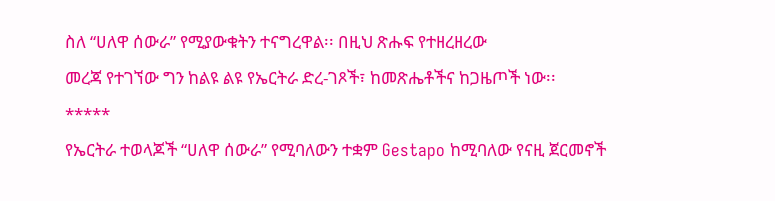ስለ “ሀለዋ ሰውራ” የሚያውቁትን ተናግረዋል፡፡ በዚህ ጽሑፍ የተዘረዘረው
መረጃ የተገኘው ግን ከልዩ ልዩ የኤርትራ ድረ-ገጾች፣ ከመጽሔቶችና ከጋዜጦች ነው፡፡
*****
የኤርትራ ተወላጆች “ሀለዋ ሰውራ” የሚባለውን ተቋም Gestapo ከሚባለው የናዚ ጀርመኖች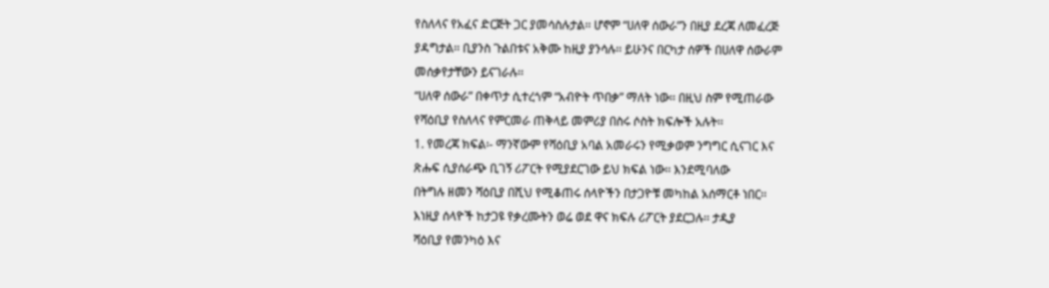የስለላና የአፈና ድርጅት ጋር ያመሳስሉታል፡፡ ሆኖም “ሀለዋ ሰውራ”ን በዚያ ደረጃ ለመፈረጅ
ያዳግታል፡፡ ቢያንስ ጉልበቱና አቅሙ ከዚያ ያንሳሉ፡፡ ይሁንና በርካታ ሰዎች በሀለዋ ሰውራም
መሰቃየታቸውን ይናገራሉ፡፡
“ሀለዋ ሰውራ” በቀጥታ ሲተረጎም “አብዮት ጥበቃ” ማለት ነው፡፡ በዚህ ስም የሚጠራው
የሻዕቢያ የስለላና የምርመራ ጠቅላይ መምሪያ በስሩ ሶስት ክፍሎች አሉት፡፡
1. የመረጃ ክፍል፡- ማንኛውም የሻዕቢያ አባል አመራሩን የሚቃወም ንግግር ሲናገር እና
ጽሑፍ ሲያሰራጭ ቢገኝ ሪፖርት የሚያደርገው ይህ ክፍል ነው፡፡ እንደሚባለው
በትግሉ ዘመን ሻዕቢያ በሺህ የሚቆጠሩ ሰላዮችን በታጋዮቹ መካከል አሰማርቶ ነበር፡፡
እነዚያ ሰላዮች ከታጋዩ የቃረሙትን ወሬ ወደ ዋና ክፍሉ ሪፖርት ያደርጋሉ፡፡ ታዲያ
ሻዕቢያ የመንካዕ እና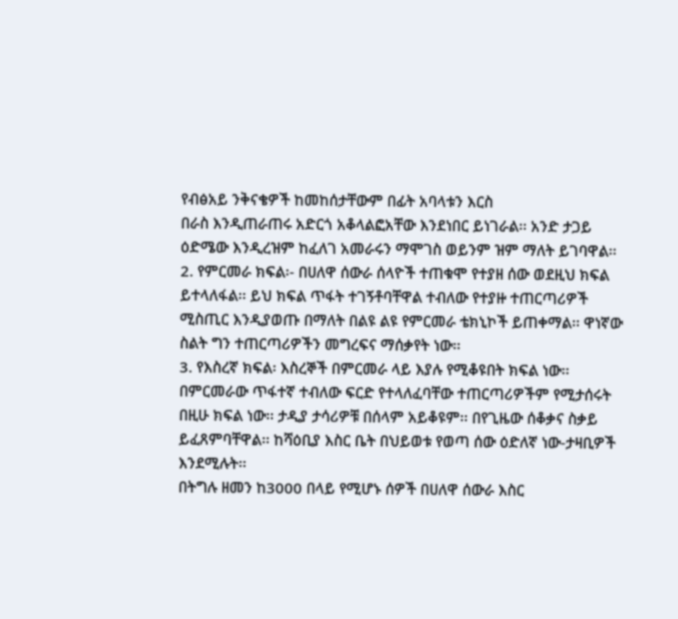የብፅአይ ንቅናቄዎች ከመከሰታቸውም በፊት አባላቱን እርስ
በራስ እንዲጠራጠሩ አድርጎ አቆላልፎአቸው እንደነበር ይነገራል፡፡ አንድ ታጋይ
ዕድሜው እንዲረዝም ከፈለገ አመራሩን ማሞገስ ወይንም ዝም ማለት ይገባዋል፡፡
2. የምርመራ ክፍል፡- በሀለዋ ሰውራ ሰላዮች ተጠቁሞ የተያዘ ሰው ወደዚህ ክፍል
ይተላለፋል፡፡ ይህ ክፍል ጥፋት ተገኝቶባቸዋል ተብለው የተያዙ ተጠርጣሪዎች
ሚስጢር እንዲያወጡ በማለት በልዩ ልዩ የምርመራ ቴክኒኮች ይጠቀማል፡፡ ዋነኛው
ስልት ግን ተጠርጣሪዎችን መግረፍና ማሰቃየት ነው፡፡
3. የእስረኛ ክፍል፡ እስረኞች በምርመራ ላይ እያሉ የሚቆዩበት ክፍል ነው፡፡
በምርመራው ጥፋተኛ ተብለው ፍርድ የተላለፈባቸው ተጠርጣሪዎችም የሚታሰሩት
በዚሁ ክፍል ነው፡፡ ታዲያ ታሳሪዎቹ በሰላም አይቆዩም፡፡ በየጊዜው ሰቆቃና ስቃይ
ይፈጸምባቸዋል፡፡ ከሻዕቢያ እስር ቤት በህይወቱ የወጣ ሰው ዕድለኛ ነው-ታዛቢዎች
እንደሚሉት፡፡
በትግሉ ዘመን ከ3000 በላይ የሚሆኑ ሰዎች በሀለዋ ሰውራ እስር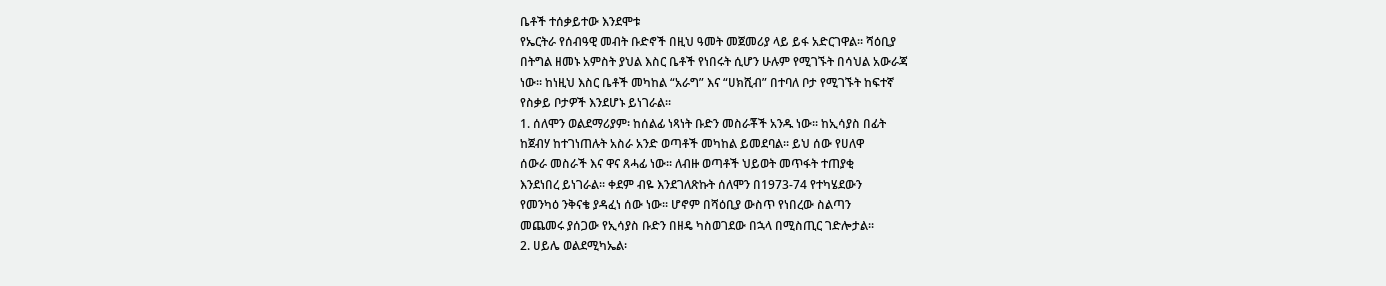ቤቶች ተሰቃይተው እንደሞቱ
የኤርትራ የሰብዓዊ መብት ቡድኖች በዚህ ዓመት መጀመሪያ ላይ ይፋ አድርገዋል፡፡ ሻዕቢያ
በትግል ዘመኑ አምስት ያህል እስር ቤቶች የነበሩት ሲሆን ሁሉም የሚገኙት በሳህል አውራጃ
ነው፡፡ ከነዚህ እስር ቤቶች መካከል “አራግ” እና “ሀክሺብ” በተባለ ቦታ የሚገኙት ከፍተኛ
የስቃይ ቦታዎች እንደሆኑ ይነገራል፡፡
1. ሰለሞን ወልደማሪያም፡ ከሰልፊ ነጻነት ቡድን መስራቾች አንዱ ነው፡፡ ከኢሳያስ በፊት
ከጀብሃ ከተገነጠሉት አስራ አንድ ወጣቶች መካከል ይመደባል፡፡ ይህ ሰው የሀለዋ
ሰውራ መስራች እና ዋና ጸሓፊ ነው፡፡ ለብዙ ወጣቶች ህይወት መጥፋት ተጠያቂ
እንደነበረ ይነገራል፡፡ ቀደም ብዬ እንደገለጽኩት ሰለሞን በ1973-74 የተካሄደውን
የመንካዕ ንቅናቄ ያዳፈነ ሰው ነው፡፡ ሆኖም በሻዕቢያ ውስጥ የነበረው ስልጣን
መጨመሩ ያሰጋው የኢሳያስ ቡድን በዘዴ ካስወገደው በኋላ በሚስጢር ገድሎታል፡፡
2. ሀይሌ ወልደሚካኤል፡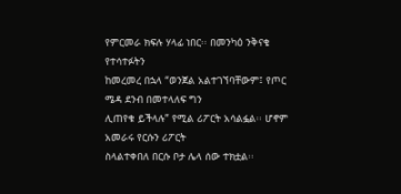የምርመራ ክፍሉ ሃላፊ ነበር፡፡ በመንካዕ ንቅናቄ የተሳተፉትን
ከመረመረ በኋላ “ወንጀል አልተገኘባቸውም፤ የጦር ሜዳ ደንብ በመተላለፍ ግን
ሊጠየቁ ይችላሉ” የሚል ሪፖርት አሳልፏል፡፡ ሆኖም አመራሩ የርሱን ሪፖርት
ስላልተቀበለ በርሱ ቦታ ሌላ ሰው ተክቷል፡፡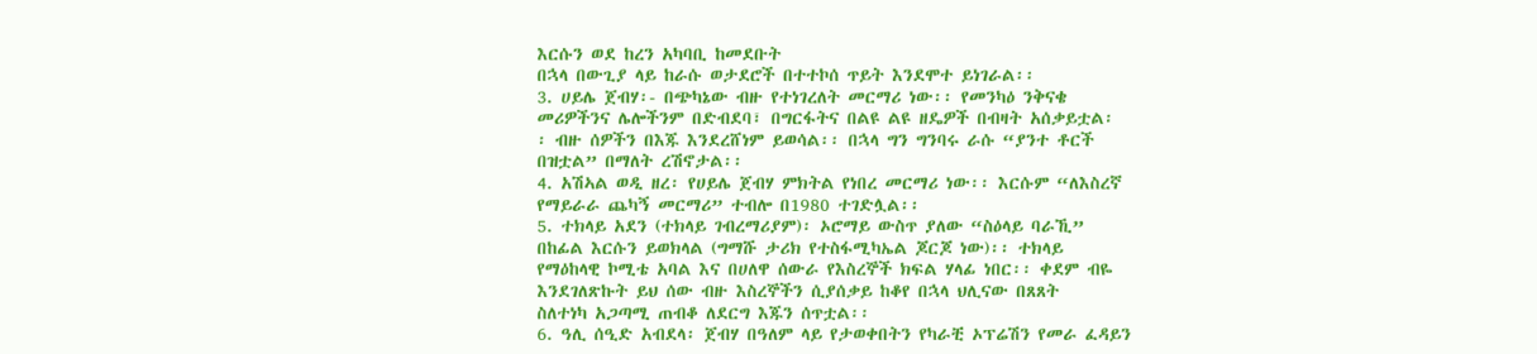እርሱን ወደ ከረን አካባቢ ከመደቡት
በኋላ በውጊያ ላይ ከራሱ ወታደሮች በተተኮሰ ጥይት እንደሞተ ይነገራል፡፡
3. ሀይሌ ጀብሃ፡- በጭካኔው ብዙ የተነገረለት መርማሪ ነው፡፡ የመንካዕ ንቅናቄ
መሪዎችንና ሌሎችንም በድብደባ፣ በግርፋትና በልዩ ልዩ ዘዴዎች በብዛት አሰቃይቷል፡
፡ ብዙ ሰዎችን በእጁ እንደረሸነም ይወሳል፡፡ በኋላ ግን ግንባሩ ራሱ “ያንተ ቶርች
በዝቷል” በማለት ረሽኖታል፡፡
4. አሽኣል ወዲ ዘረ፡ የሀይሌ ጀብሃ ምክትል የነበረ መርማሪ ነው፡፡ እርሱም “ለእስረኛ
የማይራራ ጨካኝ መርማሪ” ተብሎ በ1980 ተገድሏል፡፡
5. ተክላይ አደን (ተክላይ ገብረማሪያም)፡ ኦሮማይ ውስጥ ያለው “ስዕላይ ባራኺ”
በከፊል እርሱን ይወክላል (ግማሹ ታሪክ የተስፋሚካኤል ጆርጆ ነው)፡፡ ተክላይ
የማዕከላዊ ኮሚቴ አባል እና በሀለዋ ሰውራ የእስረኞች ክፍል ሃላፊ ነበር፡፡ ቀደም ብዬ
እንደገለጽኩት ይህ ሰው ብዙ እስረኞችን ሲያሰቃይ ከቆየ በኋላ ህሊናው በጸጸት
ስለተነካ አጋጣሚ ጠብቆ ለደርግ እጁን ሰጥቷል፡፡
6. ዓሊ ሰዒድ አብደላ፡ ጀብሃ በዓለም ላይ የታወቀበትን የካራቺ ኦፕሬሽን የመራ ፈዳይን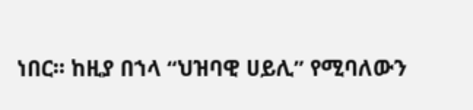ነበር፡፡ ከዚያ በኀላ “ህዝባዊ ሀይሊ” የሚባለውን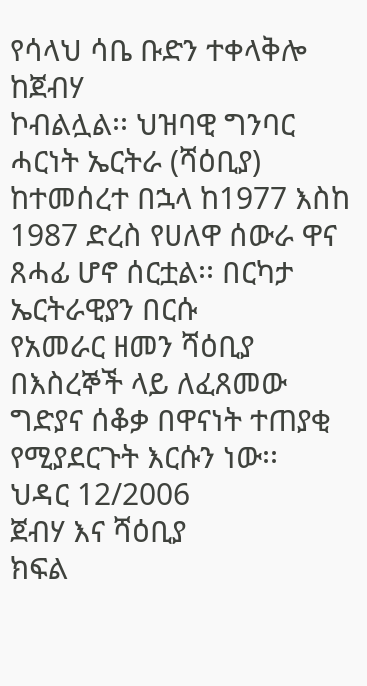የሳላህ ሳቤ ቡድን ተቀላቅሎ ከጀብሃ
ኮብልሏል፡፡ ህዝባዊ ግንባር ሓርነት ኤርትራ (ሻዕቢያ) ከተመሰረተ በኋላ ከ1977 እስከ
1987 ድረስ የሀለዋ ሰውራ ዋና ጸሓፊ ሆኖ ሰርቷል፡፡ በርካታ ኤርትራዊያን በርሱ
የአመራር ዘመን ሻዕቢያ በእስረኞች ላይ ለፈጸመው ግድያና ሰቆቃ በዋናነት ተጠያቂ
የሚያደርጉት እርሱን ነው፡፡
ህዳር 12/2006
ጀብሃ እና ሻዕቢያ
ክፍል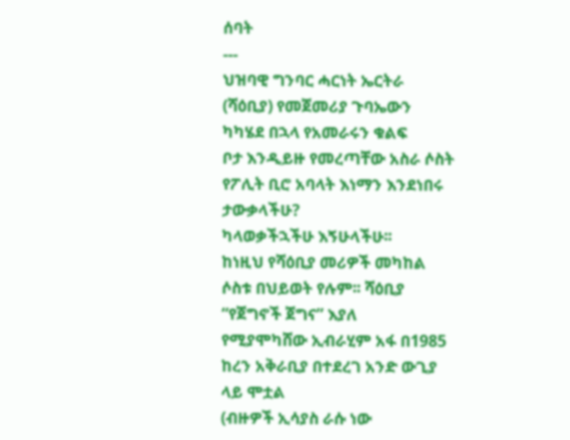ሰባት
---
ህዝባዊ ግንባር ሓርነት ኤርትራ (ሻዕቢያ) የመጀመሪያ ጉባኤውን ካካሄደ በኋላ የአመራሩን ቁልፍ
ቦታ እንዲይዙ የመረጣቸው አስራ ሶስት የፖሊት ቢሮ አባላት እነማን እንደነበሩ ታውቃላችሁ?
ካላወቃችኋችሁ እኝሁላችሁ፡፡
ከነዚህ የሻዕቢያ መሪዎች መካከል ሶስቱ በህይወት የሉም፡፡ ሻዕቢያ “የጀግኖች ጀግና” እያለ
የሚያሞካሸው ኢብራሂም አፋ በ1985 ከረን አቅራቢያ በተደረገ አንድ ውጊያ ላይ ሞቷል
(ብዙዎች ኢሳያስ ራሱ ነው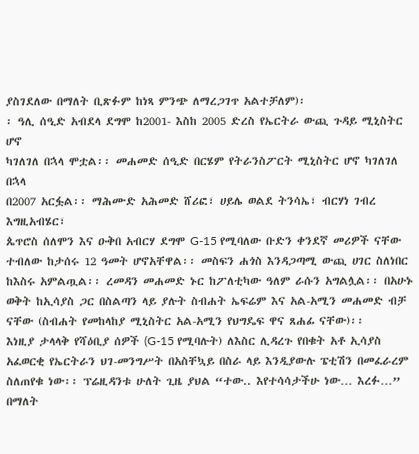ያስገደለው በማለት ቢጽፉም ከነጻ ምንጭ ለማረጋገጥ አልተቻለም)፡
፡ ዓሊ ሰዒድ አብደላ ደግሞ ከ2001- እስከ 2005 ድረስ የኤርትራ ውጪ ጉዳይ ሚኒስትር ሆኖ
ካገለገለ በኋላ ሞቷል፡፡ መሐመድ ሰዒድ በርሄም የትራንስፖርት ሚኒስትር ሆኖ ካገለገለ በኋላ
በ2007 አርፏል፡፡ ማሕሙድ አሕመድ ሸሪፎ፣ ሀይሌ ወልደ ትንሳኤ፣ ብርሃነ ገብረ እግዚአብሄር፣
ጴጥሮስ ሰለሞን እና ዑቅበ አብርሃ ደግሞ G-15 የሚባለው ቡድን ቀንደኛ መሪዎች ናቸው
ተብለው ከታሰሩ 12 ዓመት ሆኖአቸዋል፡፡ መስፍን ሐጎስ እንዳጋጣሚ ውጪ ሀገር ስለነበር
ከእስሩ አምልጧል፡፡ ረመዳን መሐመድ ኑር ከፖለቲካው ዓለም ራሱን አግልሏል፡፡ በአሁኑ
ወቅት ከኢሳያስ ጋር በስልጣን ላይ ያሉት ስብሐት ኤፍሬም እና አል-አሚን መሐመድ ብቻ
ናቸው (ስብሐት የመከላከያ ሚኒስትር አል-አሚን የህግዴፍ ዋና ጸሐፊ ናቸው)፡፡
እነዚያ ታላላቅ የሻዕቢያ ሰዎች (G-15 የሚባሉት) ለእስር ሊዳረጉ የበቁት አቶ ኢሳያስ
አፈወርቂ የኤርትራን ህገ-መንግሥት በአስቸኳይ በስራ ላይ እንዲያውሉ ፔቲሽን በመፈራረም
ስለጠየቁ ነው፡፡ ፕሬዚዳንቱ ሁለት ጊዜ ያህል “ተው.. እየተሳሳታችሁ ነው… እረፉ…” በማለት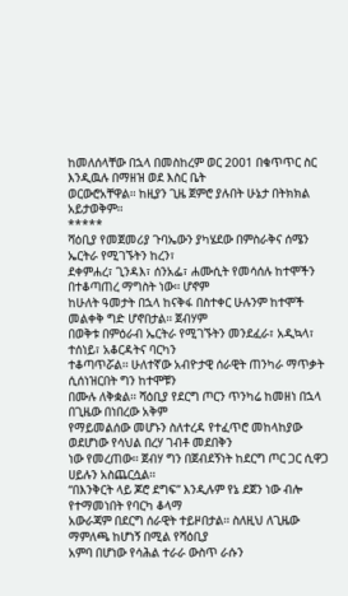ከመለሰላቸው በኋላ በመስከረም ወር 2001 በቁጥጥር ስር እንዲዉሉ በማዘዝ ወደ እስር ቤት
ወርውሮአቸዋል፡፡ ከዚያን ጊዜ ጀምሮ ያሉበት ሁኔታ በትክክል አይታወቅም፡፡
*****
ሻዕቢያ የመጀመሪያ ጉባኤውን ያካሄደው በምስራቅና ሰሜን ኤርትራ የሚገኙትን ከረን፣
ደቀምሐረ፣ ጊንዳእ፣ ሰንአፌ፣ ሐሙሲት የመሳሰሉ ከተሞችን በተቆጣጠረ ማግስት ነው፡፡ ሆኖም
ከሁለት ዓመታት በኋላ ከናቅፋ በስተቀር ሁሉንም ከተሞች መልቀቅ ግድ ሆኖበታል፡፡ ጀብሃም
በወቅቱ በምዕራብ ኤርትራ የሚገኙትን መንደፈራ፣ አዲኳላ፣ ተሰነይ፣ አቆርዳትና ባርካን
ተቆጣጥሯል፡፡ ሁለተኛው አብዮታዊ ሰራዊት ጠንካራ ማጥቃት ሲሰነዝርበት ግን ከተሞቹን
በሙሉ ለቅቋል፡፡ ሻዕቢያ የደርግ ጦርን ጥንካሬ ከመዘነ በኋላ በጊዜው በነበረው አቅም
የማይመልሰው መሆኑን ስለተረዳ የተፈጥሮ መከላከያው ወደሆነው የሳህል በረሃ ገብቶ መደበቅን
ነው የመረጠው፡፡ ጀብሃ ግን በጀብደኝነት ከደርግ ጦር ጋር ሲዋጋ ሀይሉን አስጨርሷል፡፡
“በእንቅርት ላይ ጆሮ ደግፍ” እንዲሉም የኔ ደጀን ነው ብሎ የተማመነበት የባርካ ቆላማ
አውራጃም በደርግ ሰራዊት ተይዞበታል፡፡ ስለዚህ ለጊዜው ማምለጫ ከሆነኝ በሚል የሻዕቢያ
አምባ በሆነው የሳሕል ተራራ ውስጥ ራሱን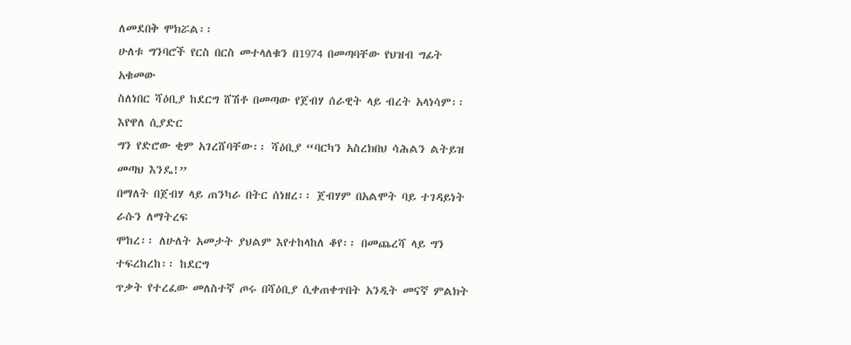ለመደበቅ ሞክሯል፡፡
ሁለቱ ግንባሮች የርስ በርስ መተላለቁን በ1974 በመጣባቸው የህዝብ ግፊት አቁመው
ስለነበር ሻዕቢያ ከደርግ ሸሽቶ በመጣው የጀብሃ ሰራዊት ላይ ብረት አላነሳም፡፡ እየዋለ ሲያድር
ግን የድሮው ቂም አገረሸባቸው፡፡ ሻዕቢያ “ባርካን አስረክበህ ሳሕልን ልትይዝ መጣህ እንዴ!”
በማለት በጀብሃ ላይ ጠንካራ በትር ሰነዘረ፡፡ ጀብሃም በአልሞት ባይ ተገዳይነት ራሱን ለማትረፍ
ሞከረ፡፡ ለሁለት አመታት ያህልም እየተከላከለ ቆየ፡፡ በመጨረሻ ላይ ግን ተፍረከረከ፡፡ ከደርግ
ጥቃት የተረፈው መለስተኛ ጦሩ በሻዕቢያ ሲቀጠቀጥበት አንዲት መናኛ ምልክት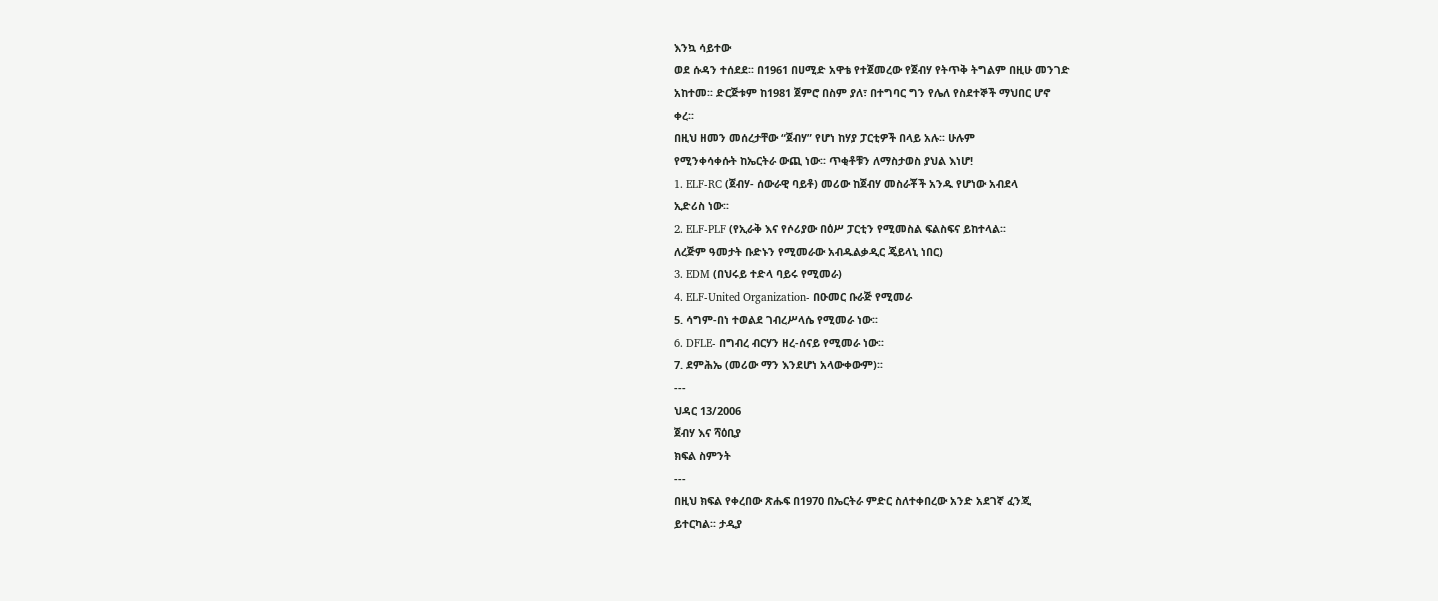እንኳ ሳይተው
ወደ ሱዳን ተሰደደ፡፡ በ1961 በሀሚድ አዋቴ የተጀመረው የጀብሃ የትጥቅ ትግልም በዚሁ መንገድ
አከተመ፡፡ ድርጅቱም ከ1981 ጀምሮ በስም ያለ፣ በተግባር ግን የሌለ የስደተኞች ማህበር ሆኖ
ቀረ፡፡
በዚህ ዘመን መሰረታቸው “ጀብሃ” የሆነ ከሃያ ፓርቲዎች በላይ አሉ፡፡ ሁሉም
የሚንቀሳቀሱት ከኤርትራ ውጪ ነው፡፡ ጥቂቶቹን ለማስታወስ ያህል እነሆ!
1. ELF-RC (ጀብሃ- ሰውራዊ ባይቶ) መሪው ከጀብሃ መስራቾች አንዱ የሆነው አብደላ
ኢድሪስ ነው፡፡
2. ELF-PLF (የኢራቅ እና የሶሪያው በዕሥ ፓርቲን የሚመስል ፍልስፍና ይከተላል፡፡
ለረጅም ዓመታት ቡድኑን የሚመራው አብዱልቃዲር ጄይላኒ ነበር)
3. EDM (በህሩይ ተድላ ባይሩ የሚመራ)
4. ELF-United Organization- በዑመር ቡራጅ የሚመራ
5. ሳግም-በነ ተወልደ ገብረሥላሴ የሚመራ ነው፡፡
6. DFLE- በግብረ ብርሃን ዘረ-ሰናይ የሚመራ ነው፡፡
7. ደምሕኤ (መሪው ማን እንደሆነ አላውቀውም)፡፡
---
ህዳር 13/2006
ጀብሃ እና ሻዕቢያ
ክፍል ስምንት
---
በዚህ ክፍል የቀረበው ጽሑፍ በ1970 በኤርትራ ምድር ስለተቀበረው አንድ አደገኛ ፈንጂ
ይተርካል፡፡ ታዲያ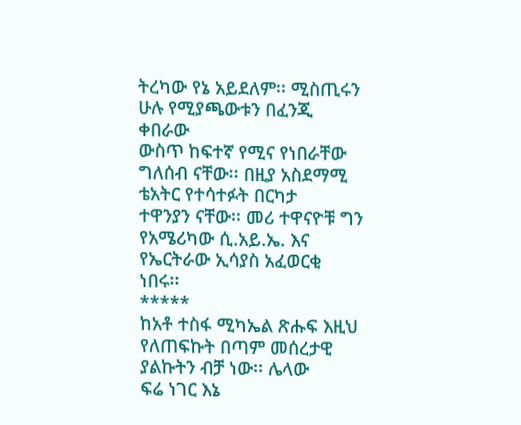ትረካው የኔ አይደለም፡፡ ሚስጢሩን ሁሉ የሚያጫውቱን በፈንጂ ቀበራው
ውስጥ ከፍተኛ የሚና የነበራቸው ግለሰብ ናቸው፡፡ በዚያ አስደማሚ ቴአትር የተሳተፉት በርካታ
ተዋንያን ናቸው፡፡ መሪ ተዋናዮቹ ግን የአሜሪካው ሲ.አይ.ኤ. እና የኤርትራው ኢሳያስ አፈወርቂ
ነበሩ፡፡
*****
ከአቶ ተስፋ ሚካኤል ጽሑፍ እዚህ የለጠፍኩት በጣም መሰረታዊ ያልኩትን ብቻ ነው፡፡ ሌላው
ፍሬ ነገር እኔ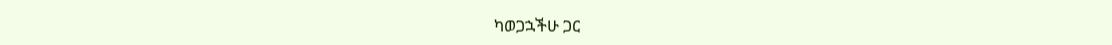ካወጋኋችሁ ጋር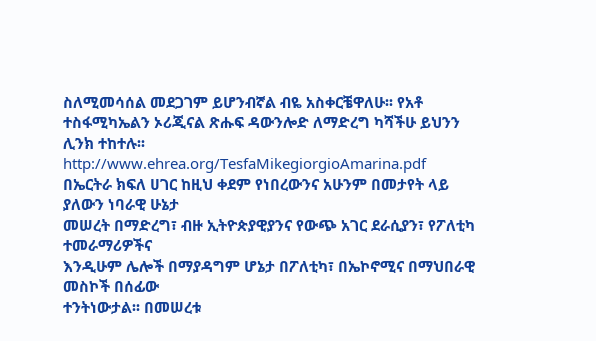ስለሚመሳሰል መደጋገም ይሆንብኛል ብዬ አስቀርቼዋለሁ፡፡ የአቶ
ተስፋሚካኤልን ኦሪጂናል ጽሑፍ ዳውንሎድ ለማድረግ ካሻችሁ ይህንን ሊንክ ተከተሉ፡፡
http://www.ehrea.org/TesfaMikegiorgioAmarina.pdf
በኤርትራ ክፍለ ሀገር ከዚህ ቀደም የነበረውንና አሁንም በመታየት ላይ ያለውን ነባራዊ ሁኔታ
መሠረት በማድረግ፣ ብዙ ኢትዮጵያዊያንና የውጭ አገር ደራሲያን፣ የፖለቲካ ተመራማሪዎችና
እንዲሁም ሌሎች በማያዳግም ሆኔታ በፖለቲካ፣ በኤኮኖሚና በማህበራዊ መስኮች በሰፊው
ተንትነውታል፡፡ በመሠረቱ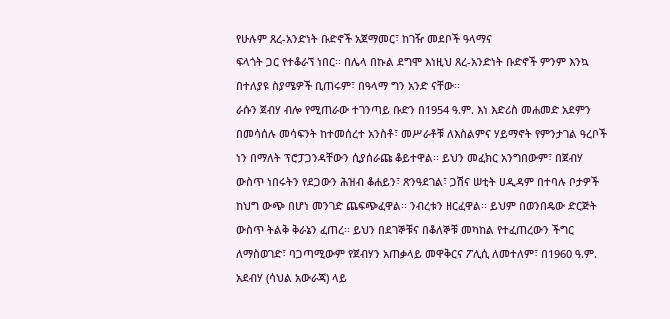የሁሉም ጸረ-አንድነት ቡድኖች አጀማመር፣ ከገዥ መደቦች ዓላማና
ፍላጎት ጋር የተቆራኘ ነበር፡፡ በሌላ በኩል ደግሞ እነዚህ ጸረ-አንድነት ቡድኖች ምንም እንኳ
በተለያዩ ስያሜዎች ቢጠሩም፣ በዓላማ ግን አንድ ናቸው፡፡
ራሱን ጀብሃ ብሎ የሚጠራው ተገንጣይ ቡድን በ1954 ዓ.ም. እነ እድሪስ መሐመድ አደምን
በመሳሰሉ መሳፍንት ከተመሰረተ አንስቶ፣ መሥራቶቹ ለእስልምና ሃይማኖት የምንታገል ዓረቦች
ነን በማለት ፕሮፓጋንዳቸውን ሲያሰራጩ ቆይተዋል፡፡ ይህን መፈክር አንግበውም፣ በጀብሃ
ውስጥ ነበሩትን የደጋውን ሕዝብ ቆሐይን፣ ጽንዓደገል፣ ጋሽና ሠቲት ሀዲዳም በተባሉ ቦታዎች
ከህግ ውጭ በሆነ መንገድ ጨፍጭፈዋል፡፡ ንብረቱን ዘርፈዋል፡፡ ይህም በወንበዴው ድርጅት
ውስጥ ትልቅ ቅራኔን ፈጠረ፡፡ ይህን በደገኞቹና በቆለኞቹ መካከል የተፈጠረውን ችግር
ለማስወገድ፣ ባጋጣሚውም የጀብሃን አጠቃላይ መዋቅርና ፖሊሲ ለመተለም፣ በ1960 ዓ.ም.
አደብሃ (ሳህል አውራጃ) ላይ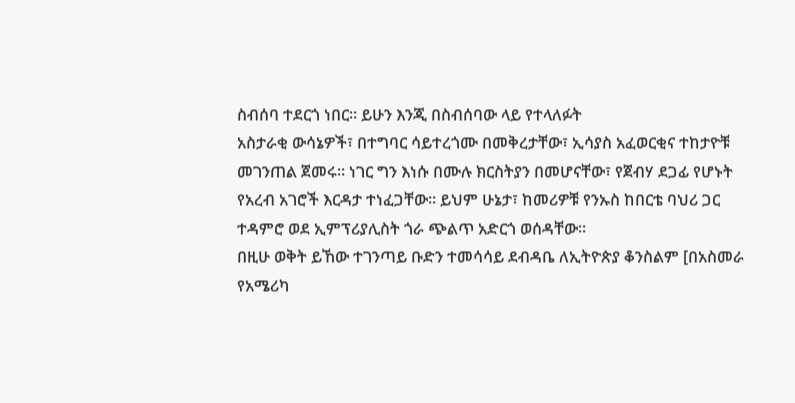ስብሰባ ተደርጎ ነበር፡፡ ይሁን እንጂ በስብሰባው ላይ የተላለፉት
አስታራቂ ውሳኔዎች፣ በተግባር ሳይተረጎሙ በመቅረታቸው፣ ኢሳያስ አፈወርቂና ተከታዮቹ
መገንጠል ጀመሩ፡፡ ነገር ግን እነሱ በሙሉ ክርስትያን በመሆናቸው፣ የጀብሃ ደጋፊ የሆኑት
የአረብ አገሮች እርዳታ ተነፈጋቸው፡፡ ይህም ሁኔታ፣ ከመሪዎቹ የንኡስ ከበርቴ ባህሪ ጋር
ተዳምሮ ወደ ኢምፕሪያሊስት ጎራ ጭልጥ አድርጎ ወሰዳቸው፡፡
በዚሁ ወቅት ይኸው ተገንጣይ ቡድን ተመሳሳይ ደብዳቤ ለኢትዮጵያ ቆንስልም [በአስመራ
የአሜሪካ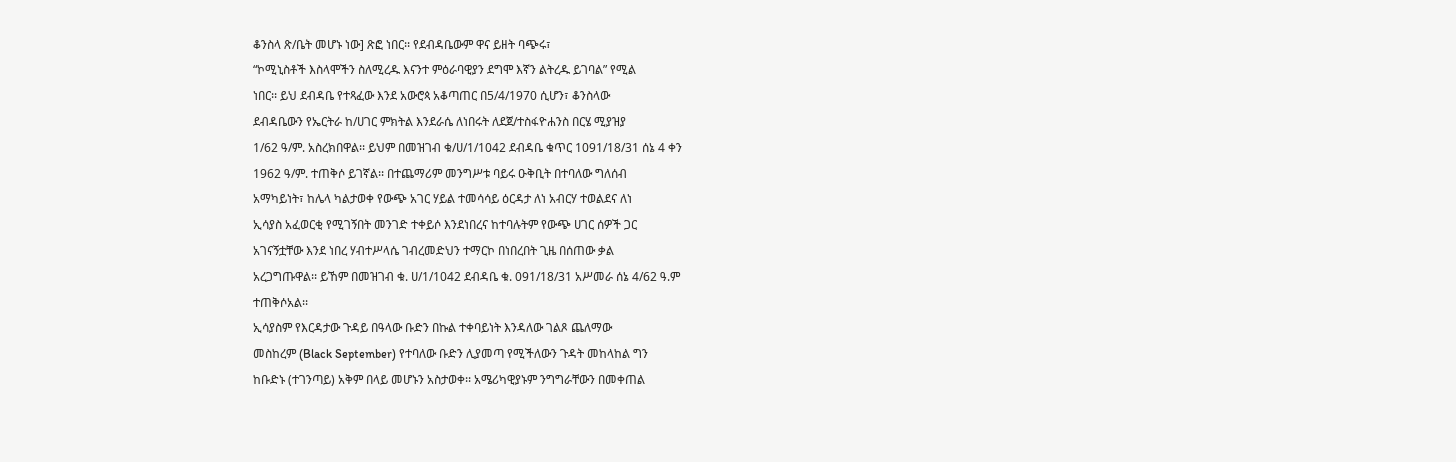ቆንስላ ጽ/ቤት መሆኑ ነው] ጽፎ ነበር፡፡ የደብዳቤውም ዋና ይዘት ባጭሩ፣
“ኮሚኒስቶች እስላሞችን ስለሚረዱ እናንተ ምዕራባዊያን ደግሞ እኛን ልትረዱ ይገባል” የሚል
ነበር፡፡ ይህ ደብዳቤ የተጻፈው እንደ አውሮጳ አቆጣጠር በ5/4/1970 ሲሆን፣ ቆንስላው
ደብዳቤውን የኤርትራ ከ/ሀገር ምክትል እንደራሴ ለነበሩት ለደጀ/ተስፋዮሐንስ በርሄ ሚያዝያ
1/62 ዓ/ም. አስረክበዋል፡፡ ይህም በመዝገብ ቁ/ሀ/1/1042 ደብዳቤ ቁጥር 1091/18/31 ሰኔ 4 ቀን
1962 ዓ/ም. ተጠቅሶ ይገኛል፡፡ በተጨማሪም መንግሥቱ ባይሩ ዑቅቢት በተባለው ግለሰብ
አማካይነት፣ ከሌላ ካልታወቀ የውጭ አገር ሃይል ተመሳሳይ ዕርዳታ ለነ አብርሃ ተወልደና ለነ
ኢሳያስ አፈወርቂ የሚገኝበት መንገድ ተቀይሶ እንደነበረና ከተባሉትም የውጭ ሀገር ሰዎች ጋር
አገናኝቷቸው እንደ ነበረ ሃብተሥላሴ ገብረመድህን ተማርኮ በነበረበት ጊዜ በሰጠው ቃል
አረጋግጡዋል፡፡ ይኸም በመዝገብ ቁ. ሀ/1/1042 ደብዳቤ ቁ. 091/18/31 አሥመራ ሰኔ 4/62 ዓ.ም
ተጠቅሶአል፡፡
ኢሳያስም የእርዳታው ጉዳይ በዓላው ቡድን በኩል ተቀባይነት እንዳለው ገልጾ ጨለማው
መስከረም (Black September) የተባለው ቡድን ሊያመጣ የሚችለውን ጉዳት መከላከል ግን
ከቡድኑ (ተገንጣይ) አቅም በላይ መሆኑን አስታወቀ፡፡ አሜሪካዊያኑም ንግግራቸውን በመቀጠል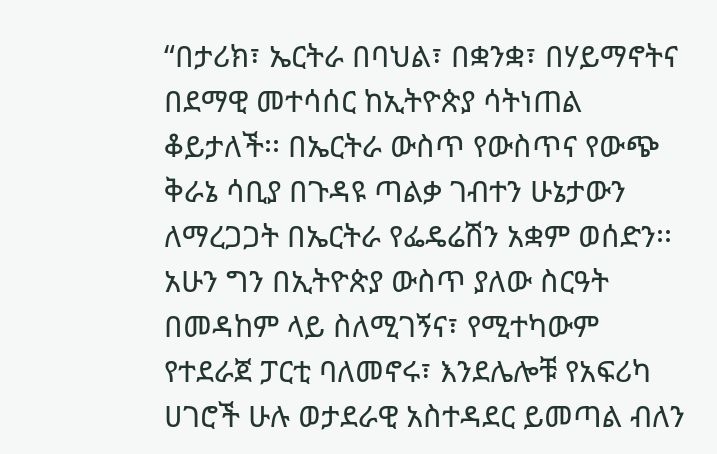“በታሪክ፣ ኤርትራ በባህል፣ በቋንቋ፣ በሃይማኖትና በደማዊ መተሳሰር ከኢትዮጵያ ሳትነጠል
ቆይታለች፡፡ በኤርትራ ውስጥ የውስጥና የውጭ ቅራኔ ሳቢያ በጉዳዩ ጣልቃ ገብተን ሁኔታውን
ለማረጋጋት በኤርትራ የፌዴሬሽን አቋም ወሰድን፡፡ አሁን ግን በኢትዮጵያ ውስጥ ያለው ስርዓት
በመዳከም ላይ ስለሚገኝና፣ የሚተካውም የተደራጀ ፓርቲ ባለመኖሩ፣ እንደሌሎቹ የአፍሪካ
ሀገሮች ሁሉ ወታደራዊ አስተዳደር ይመጣል ብለን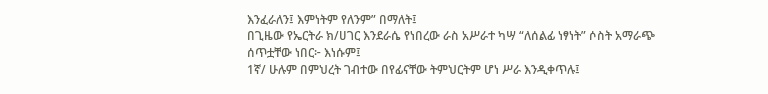እንፈራለን፤ እምነትም የለንም” በማለት፤
በጊዜው የኤርትራ ክ/ሀገር እንደራሴ የነበረው ራስ አሥራተ ካሣ “ለሰልፊ ነፃነት” ሶስት አማራጭ
ሰጥቷቸው ነበር፦ እነሱም፤
1ኛ/ ሁሉም በምህረት ገብተው በየፊናቸው ትምህርትም ሆነ ሥራ እንዲቀጥሉ፤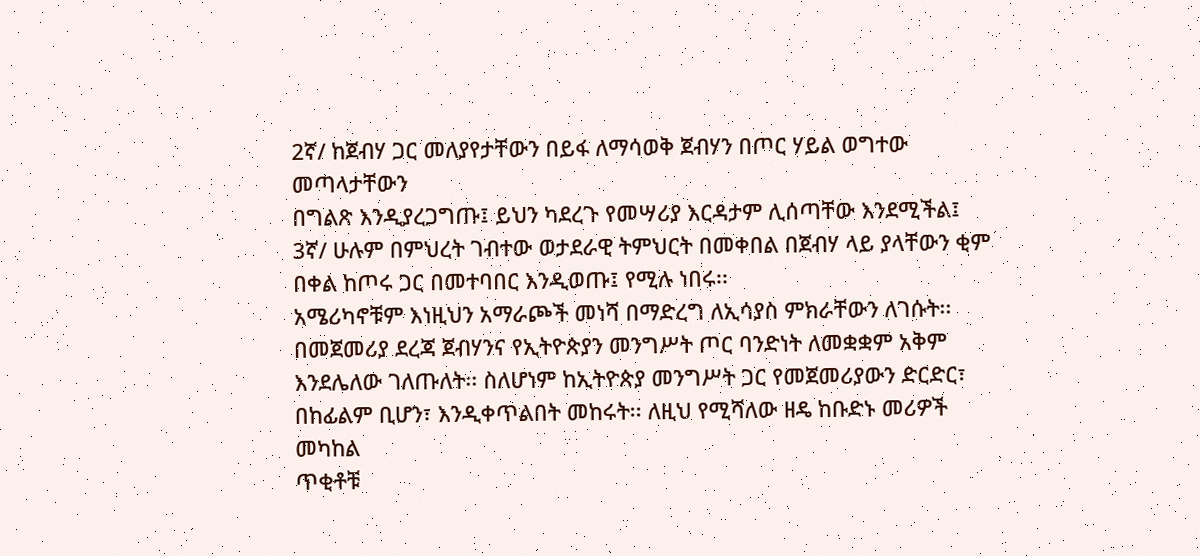2ኛ/ ከጀብሃ ጋር መለያየታቸውን በይፋ ለማሳወቅ ጀብሃን በጦር ሃይል ወግተው መጣላታቸውን
በግልጽ እንዲያረጋግጡ፤ ይህን ካደረጉ የመሣሪያ እርዳታም ሊሰጣቸው እንደሚችል፤
3ኛ/ ሁሉም በምህረት ገብተው ወታደራዊ ትምህርት በመቀበል በጀብሃ ላይ ያላቸውን ቂም
በቀል ከጦሩ ጋር በመተባበር እንዲወጡ፤ የሚሉ ነበሩ፡፡
አሜሪካኖቹም እነዚህን አማራጮች መነሻ በማድረግ ለኢሳያስ ምክራቸውን ለገሱት፡፡
በመጀመሪያ ደረጃ ጀብሃንና የኢትዮጵያን መንግሥት ጦር ባንድነት ለመቋቋም አቅም
እንደሌለው ገለጡለት፡፡ ስለሆነም ከኢትዮጵያ መንግሥት ጋር የመጀመሪያውን ድርድር፣
በከፊልም ቢሆን፣ እንዲቀጥልበት መከሩት፡፡ ለዚህ የሚሻለው ዘዴ ከቡድኑ መሪዎች መካከል
ጥቂቶቹ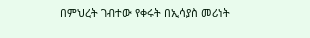በምህረት ገብተው የቀሩት በኢሳያስ መሪነት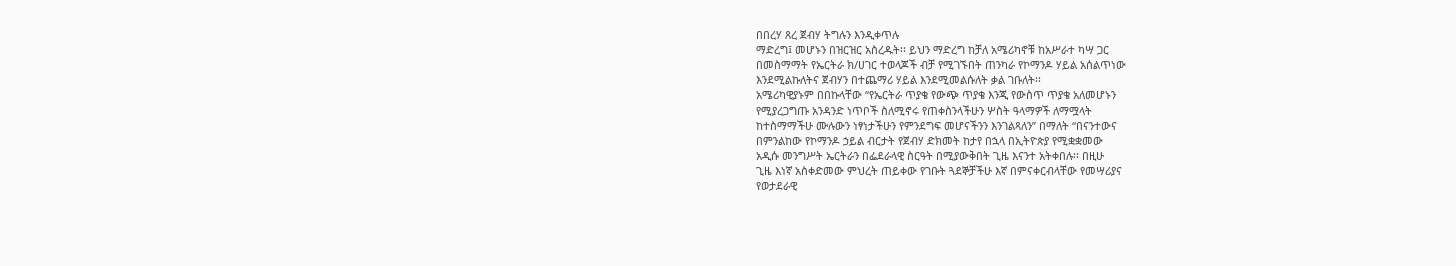በበረሃ ጸረ ጀብሃ ትግሉን እንዲቀጥሉ
ማድረግ፤ መሆኑን በዝርዝር አስረዱት፡፡ ይህን ማድረግ ከቻለ አሜሪካኖቹ ከአሥራተ ካሣ ጋር
በመስማማት የኤርትራ ክ/ሀገር ተወላጆች ብቻ የሚገኙበት ጠንካራ የኮማንዶ ሃይል አሰልጥነው
እንደሚልኩለትና ጀብሃን በተጨማሪ ሃይል እንደሚመልሱለት ቃል ገቡለት፡፡
አሜሪካዊያኑም በበኩላቸው “የኤርትራ ጥያቄ የውጭ ጥያቄ እንጂ የውስጥ ጥያቄ አለመሆኑን
የሚያረጋግጡ አንዳንድ ነጥቦች ስለሚኖሩ የጠቀስንላችሁን ሦስት ዓላማዎች ለማሟላት
ከተስማማችሁ ሙሉውን ነፃነታችሁን የምንደግፍ መሆናችንን እንገልጻለን” በማለት “በናንተውና
በምንልከው የኮማንዶ ኃይል ብርታት የጀብሃ ድክመት ከታየ በኋላ በኢትዮጵያ የሚቋቋመው
አዲሱ መንግሥት ኤርትራን በፌደራላዊ ስርዓት በሚያውቅበት ጊዜ እናንተ አትቀበሉ፡፡ በዚሁ
ጊዜ እነኛ አስቀድመው ምህረት ጠይቀው የገቡት ጓደኞቻችሁ እኛ በምናቀርብላቸው የመሣሪያና
የወታደራዊ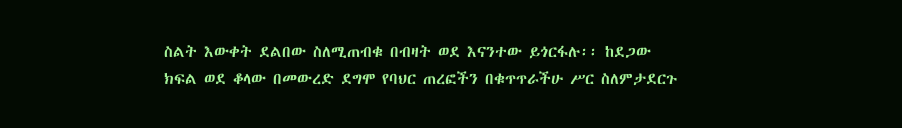ስልት እውቀት ደልበው ስለሚጠብቁ በብዛት ወደ እናንተው ይጎርፋሉ፡፡ ከደጋው
ክፍል ወደ ቆላው በመውረድ ደግሞ የባህር ጠረፎችን በቁጥጥራችሁ ሥር ስለምታደርጉ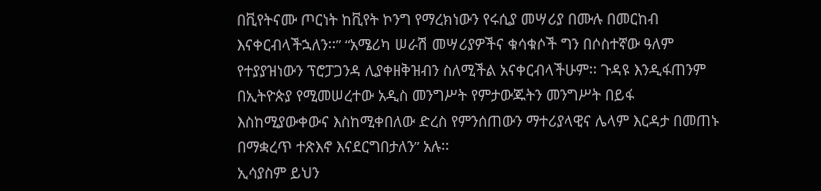በቪየትናሙ ጦርነት ከቪየት ኮንግ የማረክነውን የሩሲያ መሣሪያ በሙሉ በመርከብ
እናቀርብላችኋለን፡፡” “አሜሪካ ሠራሽ መሣሪያዎችና ቁሳቁሶች ግን በሶስተኛው ዓለም
የተያያዝነውን ፕሮፓጋንዳ ሊያቀዘቅዝብን ስለሚችል አናቀርብላችሁም፡፡ ጉዳዩ እንዲፋጠንም
በኢትዮጵያ የሚመሠረተው አዲስ መንግሥት የምታውጁትን መንግሥት በይፋ
እስከሚያውቀውና እስከሚቀበለው ድረስ የምንሰጠውን ማተሪያላዊና ሌላም እርዳታ በመጠኑ
በማቋረጥ ተጽእኖ እናደርግበታለን” አሉ፡፡
ኢሳያስም ይህን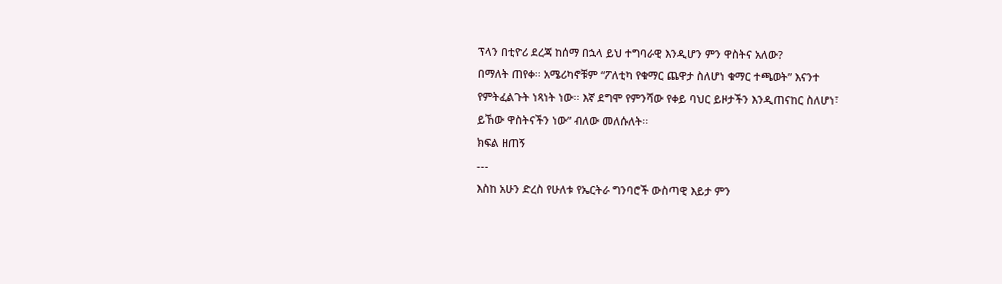ፕላን በቲዮሪ ደረጃ ከሰማ በኋላ ይህ ተግባራዊ እንዲሆን ምን ዋስትና አለው?
በማለት ጠየቀ፡፡ አሜሪካኖቹም “ፖለቲካ የቁማር ጨዋታ ስለሆነ ቁማር ተጫወት” እናንተ
የምትፈልጉት ነጻነት ነው፡፡ እኛ ደግሞ የምንሻው የቀይ ባህር ይዞታችን እንዲጠናከር ስለሆነ፣
ይኸው ዋስትናችን ነው” ብለው መለሱለት፡፡
ክፍል ዘጠኝ
---
እስከ አሁን ድረስ የሁለቱ የኤርትራ ግንባሮች ውስጣዊ እይታ ምን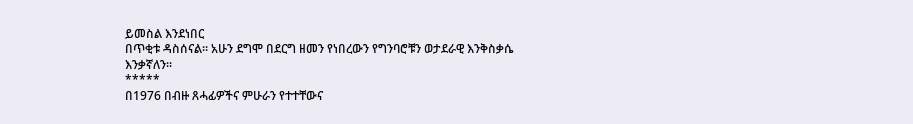ይመስል እንደነበር
በጥቂቱ ዳስሰናል፡፡ አሁን ደግሞ በደርግ ዘመን የነበረውን የግንባሮቹን ወታደራዊ እንቅስቃሴ
እንቃኛለን፡፡
*****
በ1976 በብዙ ጸሓፊዎችና ምሁራን የተተቸውና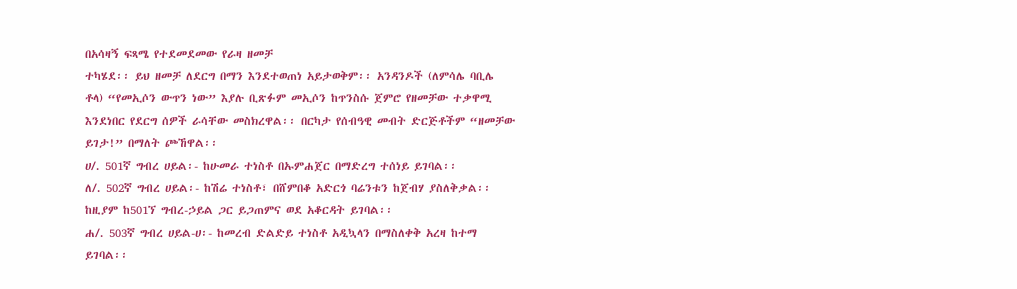በአሳዛኝ ፍጻሜ የተደመደመው የራዛ ዘመቻ
ተካሄደ፡፡ ይህ ዘመቻ ለደርግ በማን እንደተወጠነ አይታወቅም፡፡ አንዳንዶች (ለምሳሌ ባቢሌ
ቶላ) “የመኢሶን ውጥን ነው” እያሉ ቢጽፉም መኢሶን ከጥንስሱ ጀምሮ የዘመቻው ተቃዋሚ
እንደነበር የደርግ ሰዎች ራሳቸው መስክረዋል፡፡ በርካታ የሰብዓዊ መብት ድርጅቶችም “ዘመቻው
ይገታ!” በማለት ጮኸዋል፡፡
ሀ/. 501ኛ ግብረ ሀይል፡- ከሁመራ ተነስቶ በኡምሐጀር በማድረግ ተሰነይ ይገባል፡፡
ለ/. 502ኛ ግብረ ሀይል፡- ከሽሬ ተነስቶ፣ በሸምበቆ አድርጎ ባሬንቱን ከጀብሃ ያስለቅቃል፡፡
ከዚያም ከ501ኘ ግብረ-ኃይል ጋር ይጋጠምና ወደ አቆርዳት ይገባል፡፡
ሐ/. 503ኛ ግብረ ሀይል-ሀ፡- ከመረብ ድልድይ ተነስቶ አዲኳላን በማስለቀቅ አረዛ ከተማ
ይገባል፡፡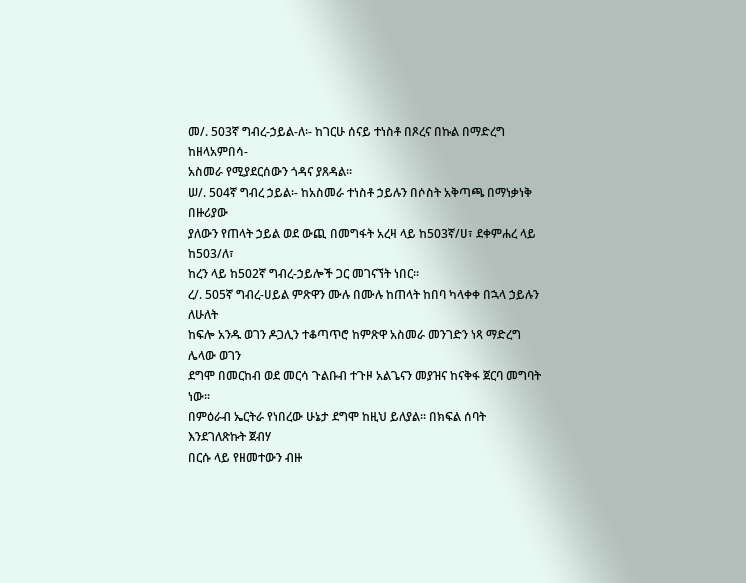መ/. 503ኛ ግብረ-ኃይል-ለ፡- ከገርሁ ሰናይ ተነስቶ በጾረና በኩል በማድረግ ከዘላአምበሳ-
አስመራ የሚያደርሰውን ጎዳና ያጸዳል፡፡
ሠ/. 504ኛ ግብረ ኃይል፡- ከአስመራ ተነስቶ ኃይሉን በሶስት አቅጣጫ በማነቃነቅ በዙሪያው
ያለውን የጠላት ኃይል ወደ ውጪ በመግፋት አረዛ ላይ ከ503ኛ/ሀ፣ ደቀምሐረ ላይ ከ503/ለ፣
ከረን ላይ ከ502ኛ ግብረ-ኃይሎች ጋር መገናኘት ነበር፡፡
ረ/. 505ኛ ግብረ-ሀይል ምጽዋን ሙሉ በሙሉ ከጠላት ከበባ ካላቀቀ በኋላ ኃይሉን ለሁለት
ከፍሎ አንዱ ወገን ዶጋሊን ተቆጣጥሮ ከምጽዋ አስመራ መንገድን ነጻ ማድረግ ሌላው ወገን
ደግሞ በመርከብ ወደ መርሳ ጉልቡብ ተጉዞ አልጌናን መያዝና ከናቅፋ ጀርባ መግባት ነው፡፡
በምዕራብ ኤርትራ የነበረው ሁኔታ ደግሞ ከዚህ ይለያል፡፡ በክፍል ሰባት እንደገለጽኩት ጀብሃ
በርሱ ላይ የዘመተውን ብዙ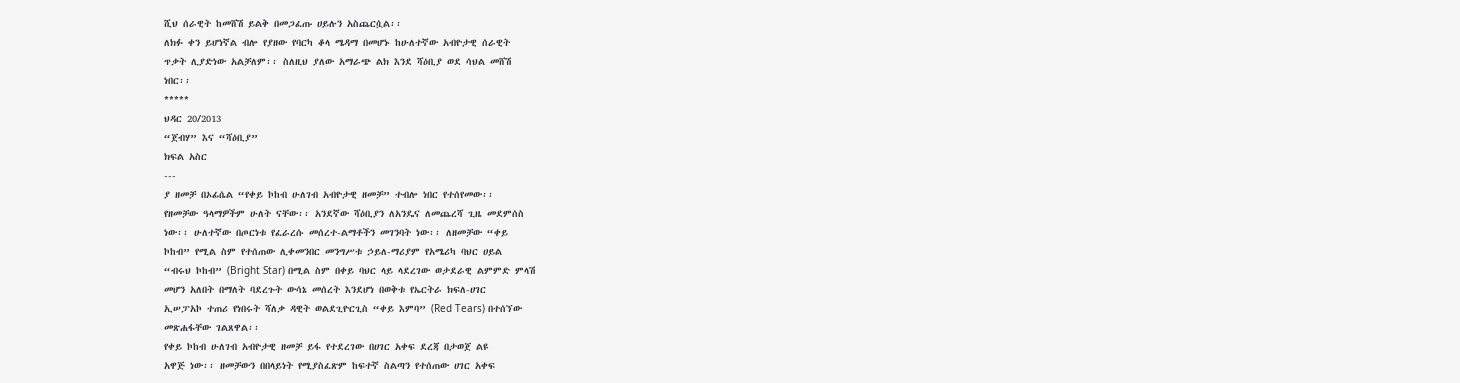ሺህ ሰራዊት ከመሸሽ ይልቅ በመጋፈጡ ሀይሉን አስጨርሷል፡፡
ለክፉ ቀን ይሆነኛል ብሎ የያዘው የባርካ ቆላ ሜዳማ በመሆኑ ከሁለተኛው አብዮታዊ ሰራዊት
ጥቃት ሊያድነው አልቻለም፡፡ ስለዚህ ያለው አማራጭ ልክ እንደ ሻዕቢያ ወደ ሳህል መሸሽ
ነበር፡፡
*****
ህዳር 20/2013
“ጀብሃ” እና “ሻዕቢያ”
ክፍል አስር
---
ያ ዘመቻ በኦፊሴል “የቀይ ኮከብ ሁለገብ አብዮታዊ ዘመቻ” ተብሎ ነበር የተሰየመው፡፡
የዘመቻው ዓላማዎችም ሁለት ናቸው፡፡ አንደኛው ሻዕቢያን ለአንዴና ለመጨረሻ ጊዜ መደምሰስ
ነው፡፡ ሁለተኛው በጦርነቱ የፈራረሱ መሰረተ-ልማቶችን መገንባት ነው፡፡ ለዘመቻው “ቀይ
ኮከብ” የሚል ስም የተሰጠው ሊቀመንበር መንግሥቱ ኃይለ-ማሪያም የአሜሪካ ባህር ሀይል
“ብሩህ ኮከብ” (Bright Star) በሚል ስም በቀይ ባህር ላይ ላደረገው ወታደራዊ ልምምድ ምላሽ
መሆን አለበት በማለት ባደረጉት ውሳኔ መሰረት እንደሆነ በወቅቱ የኤርትራ ክፍለ-ሀገር
ኢሠፓአኮ ተጠሪ የነበሩት ሻለቃ ዳዊት ወልደጊዮርጊስ “ቀይ እምባ” (Red Tears) በተሰኘው
መጽሐፋቸው ገልጸዋል፡፡
የቀይ ኮከብ ሁለገብ አብዮታዊ ዘመቻ ይፋ የተደረገው በሀገር አቀፍ ደረጃ በታወጀ ልዩ
አዋጅ ነው፡፡ ዘመቻውን በበላይነት የሚያስፈጽም ከፍተኛ ስልጣን የተሰጠው ሀገር አቀፍ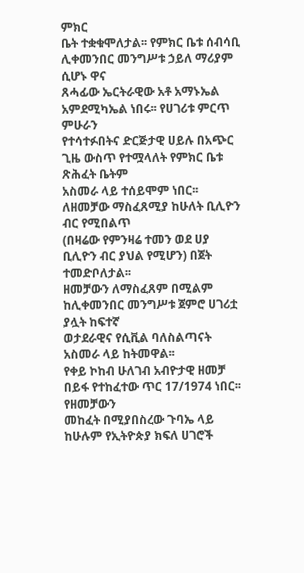ምክር
ቤት ተቋቁሞለታል፡፡ የምክር ቤቱ ሰብሳቢ ሊቀመንበር መንግሥቱ ኃይለ ማሪያም ሲሆኑ ዋና
ጸሓፊው ኤርትራዊው አቶ አማኑኤል አምደሚካኤል ነበሩ፡፡ የሀገሪቱ ምርጥ ምሁራን
የተሳተፉበትና ድርጅታዊ ሀይሉ በአጭር ጊዜ ውስጥ የተሟላለት የምክር ቤቱ ጽሕፈት ቤትም
አስመራ ላይ ተሰይሞም ነበር፡፡ ለዘመቻው ማስፈጸሚያ ከሁለት ቢሊዮን ብር የሚበልጥ
(በዛሬው የምንዛሬ ተመን ወደ ሀያ ቢሊዮን ብር ያህል የሚሆን) በጀት ተመድቦለታል፡፡
ዘመቻውን ለማስፈጸም በሚልም ከሊቀመንበር መንግሥቱ ጀምሮ ሀገሪቷ ያሏት ከፍተኛ
ወታደራዊና የሲቪል ባለስልጣናት አስመራ ላይ ከትመዋል፡፡
የቀይ ኮከብ ሁለገብ አብዮታዊ ዘመቻ በይፋ የተከፈተው ጥር 17/1974 ነበር፡፡ የዘመቻውን
መከፈት በሚያበስረው ጉባኤ ላይ ከሁሉም የኢትዮጵያ ክፍለ ሀገሮች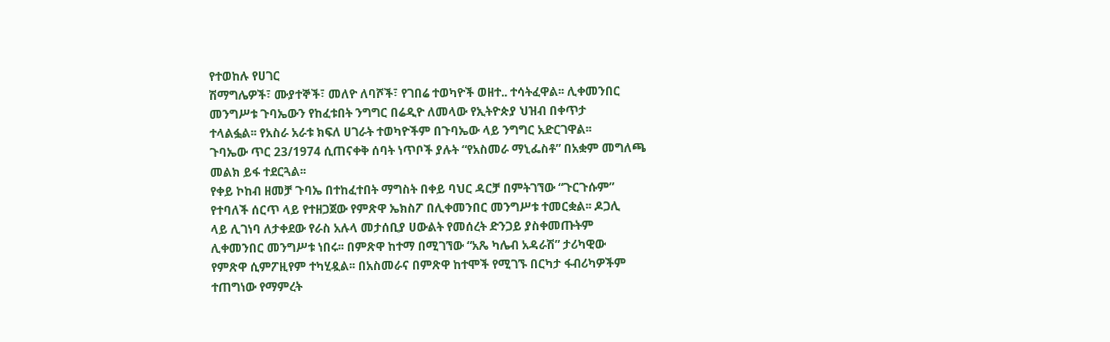የተወከሉ የሀገር
ሽማግሌዎች፣ ሙያተኞች፣ መለዮ ለባሾች፣ የገበሬ ተወካዮች ወዘተ.. ተሳትፈዋል፡፡ ሊቀመንበር
መንግሥቱ ጉባኤውን የከፈቱበት ንግግር በሬዲዮ ለመላው የኢትዮጵያ ህዝብ በቀጥታ
ተላልፏል፡፡ የአስራ አራቱ ክፍለ ሀገራት ተወካዮችም በጉባኤው ላይ ንግግር አድርገዋል፡፡
ጉባኤው ጥር 23/1974 ሲጠናቀቅ ሰባት ነጥቦች ያሉት “የአስመራ ማኒፌስቶ” በአቋም መግለጫ
መልክ ይፋ ተደርጓል፡፡
የቀይ ኮከብ ዘመቻ ጉባኤ በተከፈተበት ማግስት በቀይ ባህር ዳርቻ በምትገኘው “ጉርጉሱም”
የተባለች ሰርጥ ላይ የተዘጋጀው የምጽዋ ኤክስፖ በሊቀመንበር መንግሥቱ ተመርቋል፡፡ ዶጋሊ
ላይ ሊገነባ ለታቀደው የራስ አሉላ መታሰቢያ ሀውልት የመሰረት ድንጋይ ያስቀመጡትም
ሊቀመንበር መንግሥቱ ነበሩ፡፡ በምጽዋ ከተማ በሚገኘው “አጼ ካሌብ አዳራሽ” ታሪካዊው
የምጽዋ ሲምፖዚየም ተካሂዷል፡፡ በአስመራና በምጽዋ ከተሞች የሚገኙ በርካታ ፋብሪካዎችም
ተጠግነው የማምረት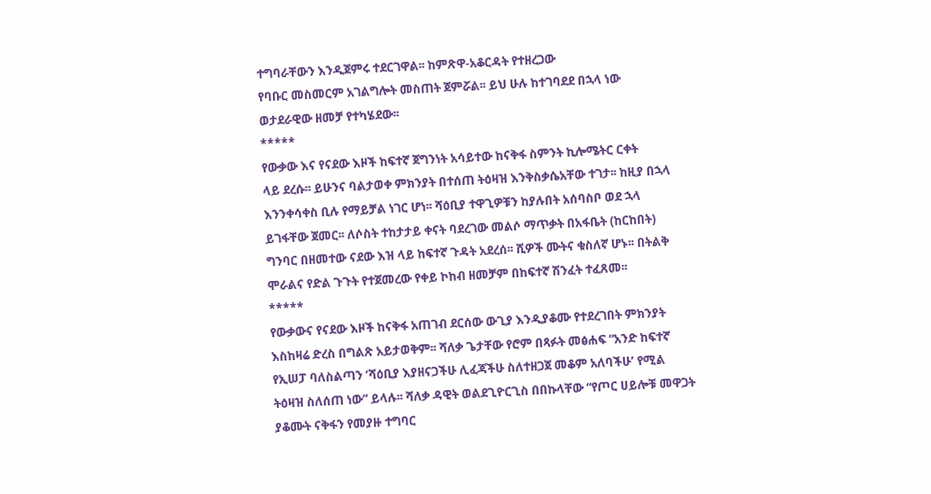ተግባራቸውን እንዲጀምሩ ተደርገዋል፡፡ ከምጽዋ-አቆርዳት የተዘረጋው
የባቡር መስመርም አገልግሎት መስጠት ጀምሯል፡፡ ይህ ሁሉ ከተገባደደ በኋላ ነው
ወታደራዊው ዘመቻ የተካሄደው፡፡
*****
የውቃው እና የናደው እዞች ከፍተኛ ጀግንነት አሳይተው ከናቅፋ ስምንት ኪሎሜትር ርቀት
ላይ ደረሱ፡፡ ይሁንና ባልታወቀ ምክንያት በተሰጠ ትዕዛዝ እንቅስቃሴአቸው ተገታ፡፡ ከዚያ በኋላ
እንንቀሳቀስ ቢሉ የማይቻል ነገር ሆነ፡፡ ሻዕቢያ ተዋጊዎቹን ከያሉበት አሰባስቦ ወደ ኋላ
ይገፋቸው ጀመር፡፡ ለሶስት ተከታታይ ቀናት ባደረገው መልሶ ማጥቃት በአፋቤት (ከርከበት)
ግንባር በዘመተው ናደው እዝ ላይ ከፍተኛ ጉዳት አደረሰ፡፡ ሺዎች ሙትና ቁስለኛ ሆኑ፡፡ በትልቅ
ሞራልና የድል ጉጉት የተጀመረው የቀይ ኮከብ ዘመቻም በከፍተኛ ሽንፈት ተፈጸመ፡፡
*****
የውቃውና የናደው እዞች ከናቅፋ አጠገብ ደርሰው ውጊያ እንዲያቆሙ የተደረገበት ምክንያት
እስከዛሬ ድረስ በግልጽ አይታወቅም፡፡ ሻለቃ ጌታቸው የሮም በጻፉት መፅሐፍ “አንድ ከፍተኛ
የኢሠፓ ባለስልጣን ‘ሻዕቢያ እያዘናጋችሁ ሊፈጃችሁ ስለተዘጋጀ መቆም አለባችሁ’ የሚል
ትዕዛዝ ስለሰጠ ነው” ይላሉ፡፡ ሻለቃ ዳዊት ወልደጊዮርጊስ በበኩላቸው “የጦር ሀይሎቹ መዋጋት
ያቆሙት ናቅፋን የመያዙ ተግባር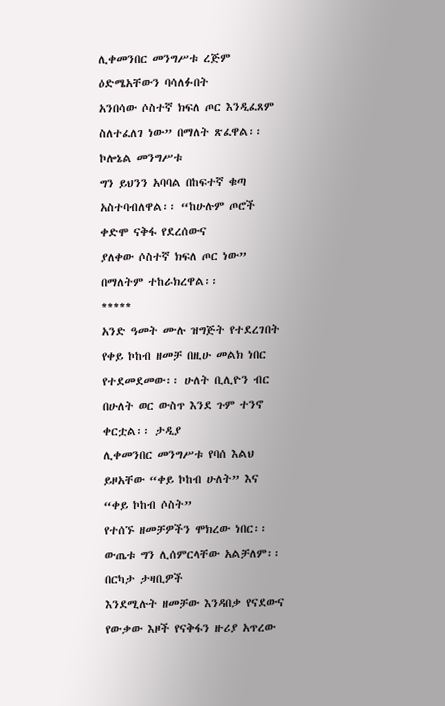ሊቀመንበር መንግሥቱ ረጅም ዕድሜአቸውን ባሳለፉበት
አንበሳው ሶስተኛ ክፍለ ጦር እንዲፈጸም ስለተፈለገ ነው” በማለት ጽፈዋል፡፡ ኮሎኔል መንግሥቱ
ግን ይህንን አባባል በከፍተኛ ቁጣ አስተባብለዋል፡፡ “ከሁሉም ጦሮች ቀድሞ ናቅፋ የደረሰውና
ያለቀው ሶስተኛ ክፍለ ጦር ነው” በማለትም ተከራክረዋል፡፡
*****
አንድ ዓመት ሙሉ ዝግጅት የተደረገበት የቀይ ኮከብ ዘመቻ በዚሁ መልክ ነበር
የተደመደመው፡፡ ሁለት ቢሊዮን ብር በሁለት ወር ውስጥ እንደ ጉም ተንኖ ቀርቷል፡፡ ታዲያ
ሊቀመንበር መንግሥቱ የባሰ እልህ ይዞአቸው “ቀይ ኮከብ ሁለት” እና “ቀይ ኮከብ ሶስት”
የተሰኙ ዘመቻዎችን ሞክረው ነበር፡፡ ውጤቱ ግን ሊሰምርላቸው አልቻለም፡፡ በርካታ ታዛቢዎች
እንደሚሉት ዘመቻው እንዳበቃ የናደውና የውቃው እዞች የናቅፋን ዙሪያ አጥረው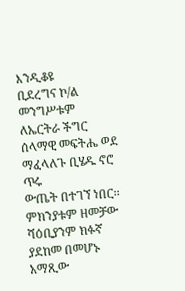እንዲቆዩ
ቢደረግና ኮ/ል መንግሥቱም ለኤርትራ ችግር ሰላማዊ መፍትሔ ወደ ማፈላለጉ ቢሄዱ ኖሮ ጥሩ
ውጤት በተገኘ ነበር፡፡ ምክንያቱም ዘመቻው ሻዕቢያንም ክፉኛ ያደከመ በመሆኑ አማጺው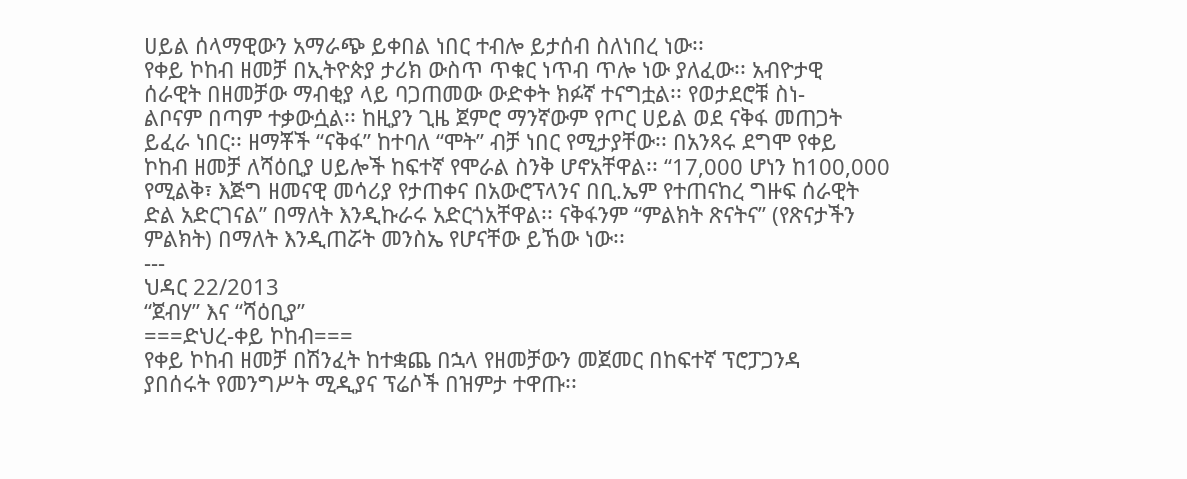ሀይል ሰላማዊውን አማራጭ ይቀበል ነበር ተብሎ ይታሰብ ስለነበረ ነው፡፡
የቀይ ኮከብ ዘመቻ በኢትዮጵያ ታሪክ ውስጥ ጥቁር ነጥብ ጥሎ ነው ያለፈው፡፡ አብዮታዊ
ሰራዊት በዘመቻው ማብቂያ ላይ ባጋጠመው ውድቀት ክፉኛ ተናግቷል፡፡ የወታደሮቹ ስነ-
ልቦናም በጣም ተቃውሷል፡፡ ከዚያን ጊዜ ጀምሮ ማንኛውም የጦር ሀይል ወደ ናቅፋ መጠጋት
ይፈራ ነበር፡፡ ዘማቾች “ናቅፋ” ከተባለ “ሞት” ብቻ ነበር የሚታያቸው፡፡ በአንጻሩ ደግሞ የቀይ
ኮከብ ዘመቻ ለሻዕቢያ ሀይሎች ከፍተኛ የሞራል ስንቅ ሆኖአቸዋል፡፡ “17,000 ሆነን ከ100,000
የሚልቅ፣ እጅግ ዘመናዊ መሳሪያ የታጠቀና በአውሮፕላንና በቢ.ኤም የተጠናከረ ግዙፍ ሰራዊት
ድል አድርገናል” በማለት እንዲኩራሩ አድርጎአቸዋል፡፡ ናቅፋንም “ምልክት ጽናትና” (የጽናታችን
ምልክት) በማለት እንዲጠሯት መንስኤ የሆናቸው ይኸው ነው፡፡
---
ህዳር 22/2013
“ጀብሃ” እና “ሻዕቢያ”
===ድህረ-ቀይ ኮከብ===
የቀይ ኮከብ ዘመቻ በሽንፈት ከተቋጨ በኋላ የዘመቻውን መጀመር በከፍተኛ ፕሮፓጋንዳ
ያበሰሩት የመንግሥት ሚዲያና ፕሬሶች በዝምታ ተዋጡ፡፡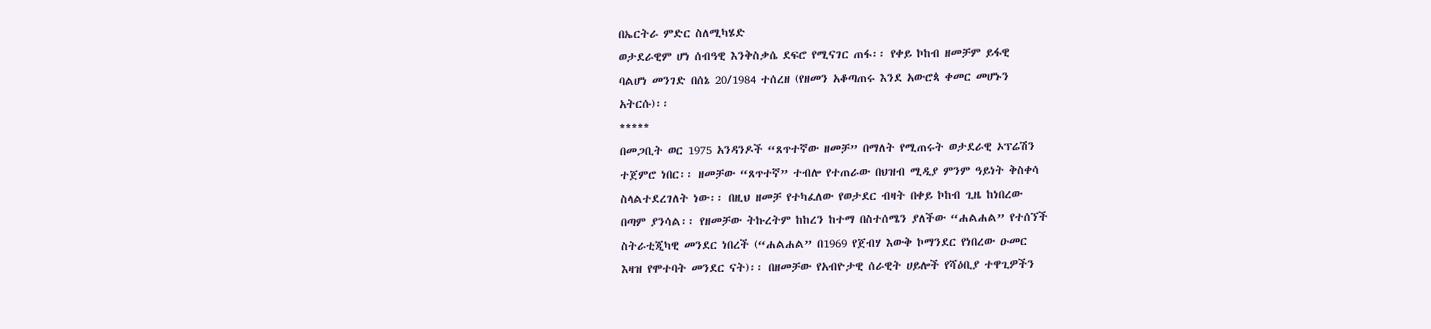በኤርትራ ምድር ስለሚካሄድ
ወታደራዊም ሆነ ሰብዓዊ እንቅስቃሴ ደፍሮ የሚናገር ጠፋ፡፡ የቀይ ኮከብ ዘመቻም ይፋዊ
ባልሆነ መንገድ በሰኔ 20/1984 ተሰረዘ (የዘመን አቆጣጠሩ እንደ አውሮጳ ቀመር መሆኑን
አትርሱ)፡፡
*****
በመጋቢት ወር 1975 አንዳንዶች “ጸጥተኛው ዘመቻ” በማለት የሚጠሩት ወታደራዊ ኦፕሬሽን
ተጀምሮ ነበር፡፡ ዘመቻው “ጸጥተኛ” ተብሎ የተጠራው በህዝብ ሚዲያ ምንም ዓይነት ቅስቀሳ
ስላልተደረገለት ነው፡፡ በዚህ ዘመቻ የተካፈለው የወታደር ብዛት በቀይ ኮከብ ጊዜ ከነበረው
በጣም ያንሳል፡፡ የዘመቻው ትኩረትም ከከረን ከተማ በስተሰሜን ያለችው “ሐልሐል” የተሰኘች
ስትራቲጂካዊ መንደር ነበረች (“ሐልሐል” በ1969 የጀብሃ እውቅ ኮማንደር የነበረው ዑመር
እዛዝ የሞተባት መንደር ናት)፡፡ በዘመቻው የአብዮታዊ ሰራዊት ሀይሎች የሻዕቢያ ተዋጊዎችን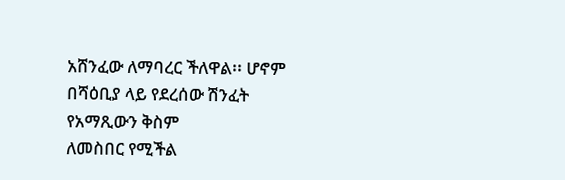አሸንፈው ለማባረር ችለዋል፡፡ ሆኖም በሻዕቢያ ላይ የደረሰው ሽንፈት የአማጺውን ቅስም
ለመስበር የሚችል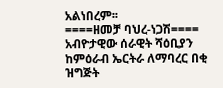አልነበረም፡፡
====ዘመቻ ባህረ-ነጋሽ====
አብዮታዊው ሰራዊት ሻዕቢያን ከምዕራብ ኤርትራ ለማባረር በቂ ዝግጅት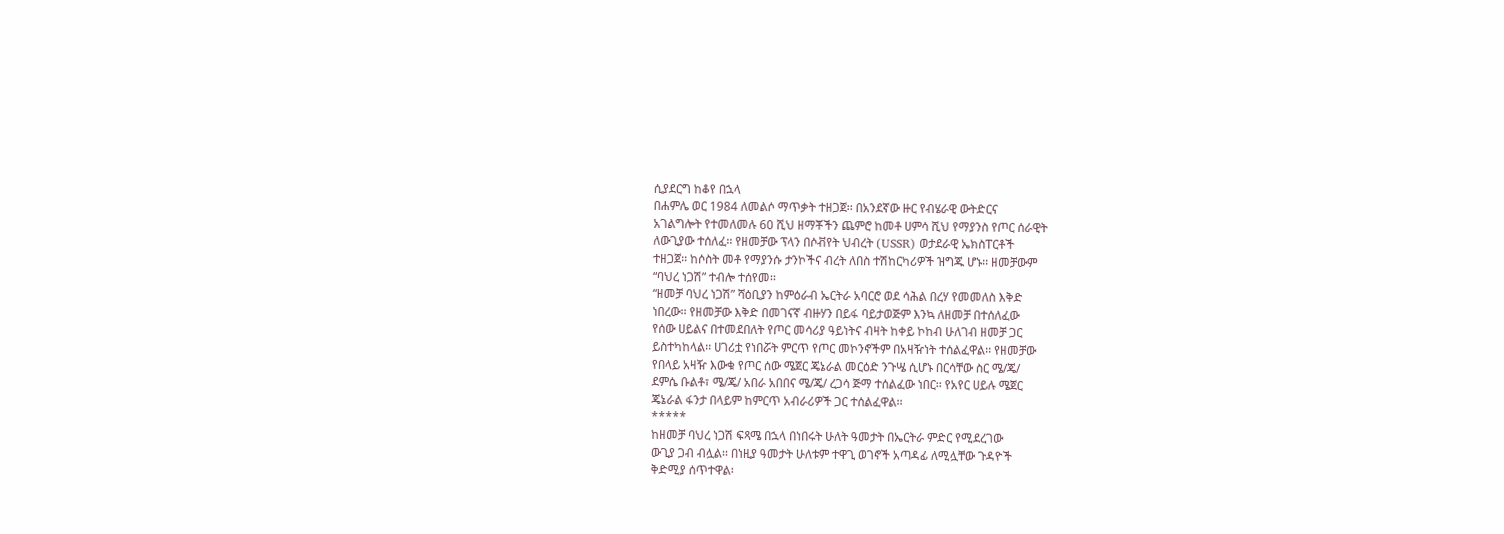ሲያደርግ ከቆየ በኋላ
በሐምሌ ወር 1984 ለመልሶ ማጥቃት ተዘጋጀ፡፡ በአንደኛው ዙር የብሄራዊ ውትድርና
አገልግሎት የተመለመሉ 60 ሺህ ዘማቾችን ጨምሮ ከመቶ ሀምሳ ሺህ የማያንስ የጦር ሰራዊት
ለውጊያው ተሰለፈ፡፡ የዘመቻው ፕላን በሶቭየት ህብረት (USSR) ወታደራዊ ኤክስፐርቶች
ተዘጋጀ፡፡ ከሶስት መቶ የማያንሱ ታንኮችና ብረት ለበስ ተሽከርካሪዎች ዝግጁ ሆኑ፡፡ ዘመቻውም
“ባህረ ነጋሽ” ተብሎ ተሰየመ፡፡
“ዘመቻ ባህረ ነጋሽ” ሻዕቢያን ከምዕራብ ኤርትራ አባርሮ ወደ ሳሕል በረሃ የመመለስ እቅድ
ነበረው፡፡ የዘመቻው እቅድ በመገናኛ ብዙሃን በይፋ ባይታወጅም እንኳ ለዘመቻ በተሰለፈው
የሰው ሀይልና በተመደበለት የጦር መሳሪያ ዓይነትና ብዛት ከቀይ ኮከብ ሁለገብ ዘመቻ ጋር
ይስተካከላል፡፡ ሀገሪቷ የነበሯት ምርጥ የጦር መኮንኖችም በአዛዥነት ተሰልፈዋል፡፡ የዘመቻው
የበላይ አዛዥ እውቁ የጦር ሰው ሜጀር ጄኔራል መርዕድ ንጉሤ ሲሆኑ በርሳቸው ስር ሜ/ጄ/
ደምሴ ቡልቶ፣ ሜ/ጄ/ አበራ አበበና ሜ/ጄ/ ረጋሳ ጅማ ተሰልፈው ነበር፡፡ የአየር ሀይሉ ሜጀር
ጄኔራል ፋንታ በላይም ከምርጥ አብራሪዎች ጋር ተሰልፈዋል፡፡
*****
ከዘመቻ ባህረ ነጋሽ ፍጻሜ በኋላ በነበሩት ሁለት ዓመታት በኤርትራ ምድር የሚደረገው
ውጊያ ጋብ ብሏል፡፡ በነዚያ ዓመታት ሁለቱም ተዋጊ ወገኖች አጣዳፊ ለሚሏቸው ጉዳዮች
ቅድሚያ ሰጥተዋል፡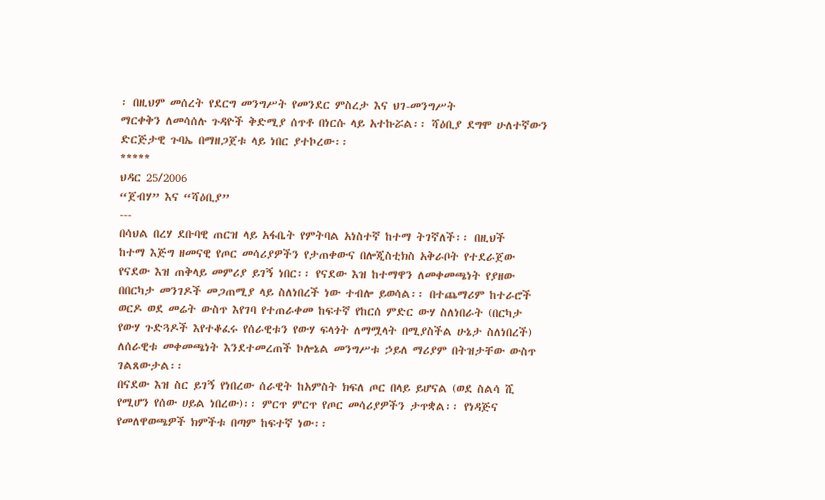፡ በዚህም መሰረት የደርግ መንግሥት የመንደር ምስረታ እና ህገ-መንግሥት
ማርቀቅን ለመሳሰሉ ጉዳዮች ቅድሚያ ሰጥቶ በነርሱ ላይ አተኩሯል፡፡ ሻዕቢያ ደግሞ ሁለተኛውን
ድርጅታዊ ጉባኤ በማዘጋጀቱ ላይ ነበር ያተኮረው፡፡
*****
ህዳር 25/2006
“ጀብሃ” እና “ሻዕቢያ”
---
በሳህል በረሃ ደቡባዊ ጠርዝ ላይ አፋቤት የምትባል አነስተኛ ከተማ ትገኛለች፡፡ በዚህች
ከተማ እጅግ ዘመናዊ የጦር መሳሪያዎችን የታጠቀውና በሎጂስቲክስ አቅራቦት የተደራጀው
የናደው እዝ ጠቅላይ መምሪያ ይገኝ ነበር፡፡ የናደው እዝ ከተማዋን ለመቀመጫነት የያዘው
በበርካታ መንገዶች መጋጠሚያ ላይ ስለነበረች ነው ተብሎ ይወሳል፡፡ በተጨማሪም ከተራሮች
ወርዶ ወደ መሬት ውስጥ እየገባ የተጠራቀመ ከፍተኛ የከርሰ ምድር ውሃ ስለነበራት (በርካታ
የውሃ ጉድጓዶች እየተቆፈሩ የሰራዊቱን የውሃ ፍላጎት ለማሟላት በሚያስችል ሁኔታ ስለነበረች)
ለሰራዊቱ መቀመጫነት እንደተመረጠች ኮሎኔል መንግሥቱ ኃይለ ማሪያም በትዝታቸው ውስጥ
ገልጸውታል፡፡
በናደው እዝ ስር ይገኝ የነበረው ሰራዊት ከአምስት ክፍለ ጦር በላይ ይሆናል (ወደ ስልሳ ሺ
የሚሆን የሰው ሀይል ነበረው)፡፡ ምርጥ ምርጥ የጦር መሳሪያዎችን ታጥቋል፡፡ የነዳጅና
የመለዋወጫዎች ክምችቱ በጣም ከፍተኛ ነው፡፡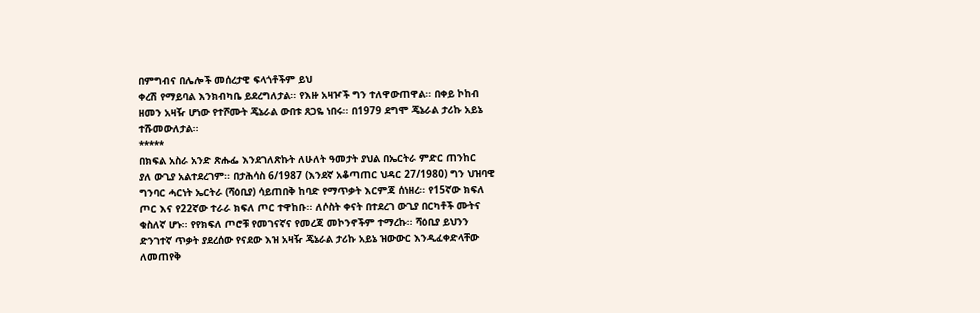በምግብና በሌሎች መሰረታዊ ፍላጎቶችም ይህ
ቀረሽ የማይባል እንክብካቤ ይደረግለታል፡፡ የእዙ አዛዦች ግን ተለዋውጠዋል፡፡ በቀይ ኮከብ
ዘመን አዛዥ ሆነው የተሾሙት ጄኔራል ውበቱ ጸጋዬ ነበሩ፡፡ በ1979 ደግሞ ጄኔራል ታሪኩ አይኔ
ተሹመውለታል፡፡
*****
በክፍል አስራ አንድ ጽሑፌ እንደገለጽኩት ለሁለት ዓመታት ያህል በኤርትራ ምድር ጠንከር
ያለ ውጊያ አልተደረገም፡፡ በታሕሳስ 6/1987 (እንደኛ አቆጣጠር ህዳር 27/1980) ግን ህዝባዊ
ግንባር ሓርነት ኤርትራ (ሻዕቢያ) ሳይጠበቅ ከባድ የማጥቃት እርምጃ ሰነዘረ፡፡ የ15ኛው ክፍለ
ጦር እና የ22ኛው ተራራ ክፍለ ጦር ተዋከቡ፡፡ ለሶስት ቀናት በተደረገ ውጊያ በርካቶች ሙትና
ቁስለኛ ሆኑ፡፡ የየክፍለ ጦሮቹ የመገናኛና የመረጃ መኮንኖችም ተማረኩ፡፡ ሻዕቢያ ይህንን
ድንገተኛ ጥቃት ያደረሰው የናደው እዝ አዛዥ ጄኔራል ታሪኩ አይኔ ዝውውር እንዲፈቀድላቸው
ለመጠየቅ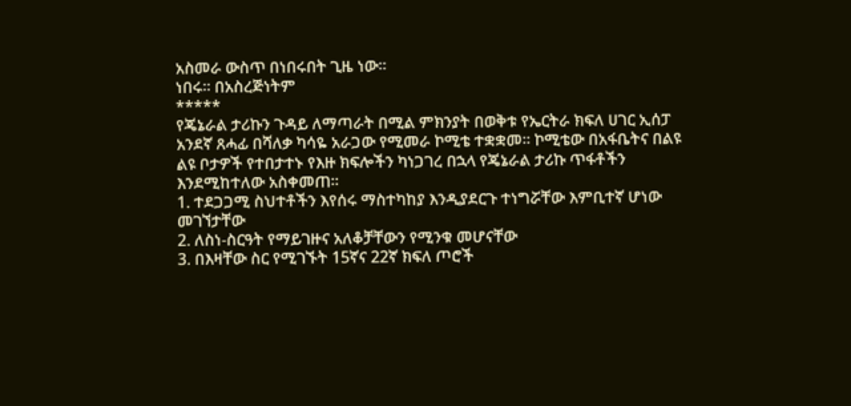አስመራ ውስጥ በነበሩበት ጊዜ ነው፡፡
ነበሩ፡፡ በአስረጅነትም
*****
የጄኔራል ታሪኩን ጉዳይ ለማጣራት በሚል ምክንያት በወቅቱ የኤርትራ ክፍለ ሀገር ኢሰፓ
አንደኛ ጸሓፊ በሻለቃ ካሳዬ አራጋው የሚመራ ኮሚቴ ተቋቋመ፡፡ ኮሚቴው በአፋቤትና በልዩ
ልዩ ቦታዎች የተበታተኑ የእዙ ክፍሎችን ካነጋገረ በኋላ የጄኔራል ታሪኩ ጥፋቶችን
እንደሚከተለው አስቀመጠ፡፡
1. ተደጋጋሚ ስህተቶችን እየሰሩ ማስተካከያ እንዲያደርጉ ተነግሯቸው እምቢተኛ ሆነው
መገኘታቸው
2. ለስነ-ስርዓት የማይገዙና አለቆቻቸውን የሚንቁ መሆናቸው
3. በእዛቸው ስር የሚገኙት 15ኛና 22ኛ ክፍለ ጦሮች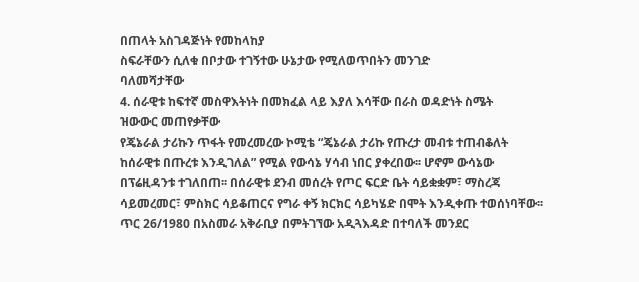በጠላት አስገዳጅነት የመከላከያ
ስፍራቸውን ሲለቁ በቦታው ተገኝተው ሁኔታው የሚለወጥበትን መንገድ
ባለመሻታቸው
4. ሰራዊቱ ከፍተኛ መስዋእትነት በመክፈል ላይ እያለ እሳቸው በራስ ወዳድነት ስሜት
ዝውውር መጠየቃቸው
የጄኔራል ታሪኩን ጥፋት የመረመረው ኮሚቴ “ጄኔራል ታሪኩ የጡረታ መብቱ ተጠብቆለት
ከሰራዊቱ በጡረቱ እንዲገለል” የሚል የውሳኔ ሃሳብ ነበር ያቀረበው፡፡ ሆኖም ውሳኔው
በፕሬዚዳንቱ ተገለበጠ፡፡ በሰራዊቱ ደንብ መሰረት የጦር ፍርድ ቤት ሳይቋቋም፣ ማስረጃ
ሳይመረመር፣ ምስክር ሳይቆጠርና የግራ ቀኝ ክርክር ሳይካሄድ በሞት እንዲቀጡ ተወሰነባቸው፡፡
ጥር 26/1980 በአስመራ አቅራቢያ በምትገኘው አዲጓእዳድ በተባለች መንደር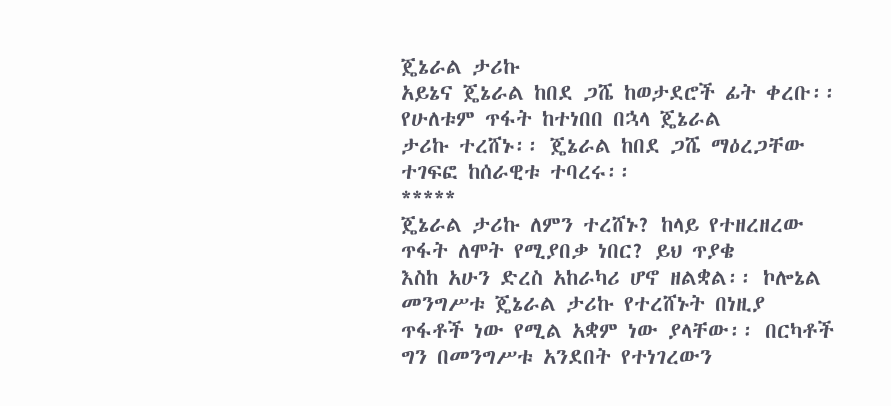ጄኔራል ታሪኩ
አይኔና ጄኔራል ከበደ ጋሼ ከወታደሮች ፊት ቀረቡ፡፡ የሁለቱም ጥፋት ከተነበበ በኋላ ጄኔራል
ታሪኩ ተረሸኑ፡፡ ጄኔራል ከበደ ጋሼ ማዕረጋቸው ተገፍፎ ከሰራዊቱ ተባረሩ፡፡
*****
ጄኔራል ታሪኩ ለምን ተረሸኑ? ከላይ የተዘረዘረው ጥፋት ለሞት የሚያበቃ ነበር? ይህ ጥያቄ
እስከ አሁን ድረስ አከራካሪ ሆኖ ዘልቋል፡፡ ኮሎኔል መንግሥቱ ጄኔራል ታሪኩ የተረሸኑት በነዚያ
ጥፋቶች ነው የሚል አቋም ነው ያላቸው፡፡ በርካቶች ግን በመንግሥቱ አንደበት የተነገረውን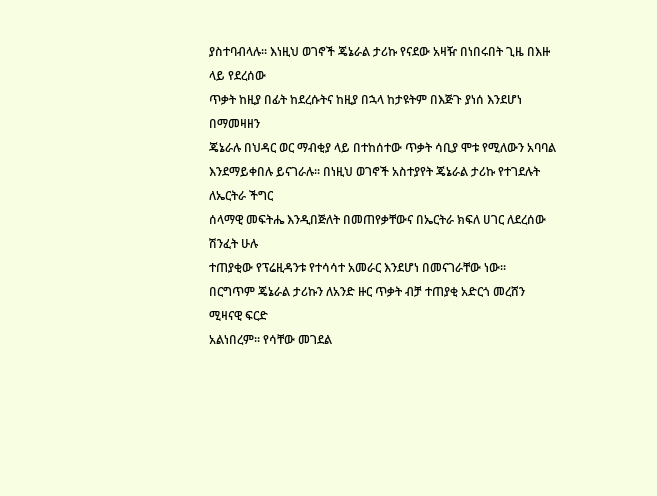ያስተባብላሉ፡፡ እነዚህ ወገኖች ጄኔራል ታሪኩ የናደው አዛዥ በነበሩበት ጊዜ በእዙ ላይ የደረሰው
ጥቃት ከዚያ በፊት ከደረሱትና ከዚያ በኋላ ከታዩትም በእጅጉ ያነሰ እንደሆነ በማመዛዘን
ጄኔራሉ በህዳር ወር ማብቂያ ላይ በተከሰተው ጥቃት ሳቢያ ሞቱ የሚለውን አባባል
እንደማይቀበሉ ይናገራሉ፡፡ በነዚህ ወገኖች አስተያየት ጄኔራል ታሪኩ የተገደሉት ለኤርትራ ችግር
ሰላማዊ መፍትሔ እንዲበጅለት በመጠየቃቸውና በኤርትራ ክፍለ ሀገር ለደረሰው ሽንፈት ሁሉ
ተጠያቂው የፕሬዚዳንቱ የተሳሳተ አመራር እንደሆነ በመናገራቸው ነው፡፡
በርግጥም ጄኔራል ታሪኩን ለአንድ ዙር ጥቃት ብቻ ተጠያቂ አድርጎ መረሸን ሚዛናዊ ፍርድ
አልነበረም፡፡ የሳቸው መገደል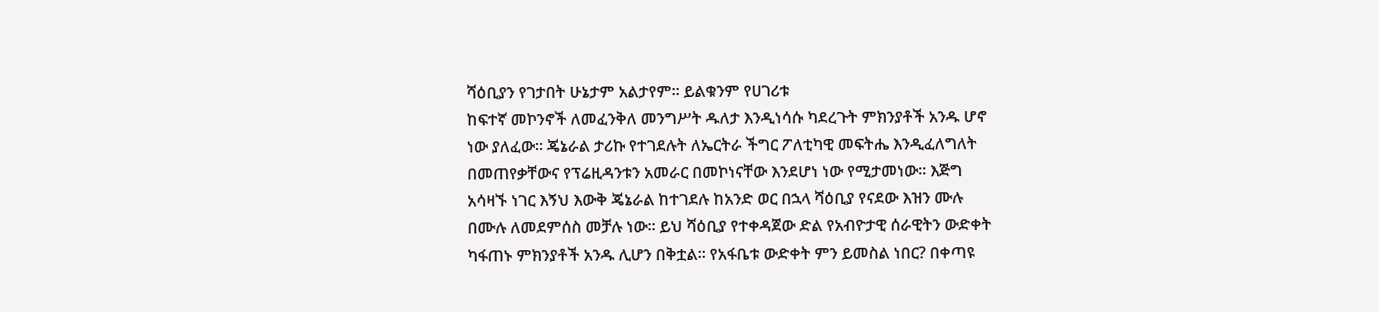ሻዕቢያን የገታበት ሁኔታም አልታየም፡፡ ይልቁንም የሀገሪቱ
ከፍተኛ መኮንኖች ለመፈንቅለ መንግሥት ዱለታ እንዲነሳሱ ካደረጉት ምክንያቶች አንዱ ሆኖ
ነው ያለፈው፡፡ ጄኔራል ታሪኩ የተገደሉት ለኤርትራ ችግር ፖለቲካዊ መፍትሔ እንዲፈለግለት
በመጠየቃቸውና የፕሬዚዳንቱን አመራር በመኮነናቸው እንደሆነ ነው የሚታመነው፡፡ እጅግ
አሳዛኙ ነገር እኝህ እውቅ ጄኔራል ከተገደሉ ከአንድ ወር በኋላ ሻዕቢያ የናደው እዝን ሙሉ
በሙሉ ለመደምሰስ መቻሉ ነው፡፡ ይህ ሻዕቢያ የተቀዳጀው ድል የአብዮታዊ ሰራዊትን ውድቀት
ካፋጠኑ ምክንያቶች አንዱ ሊሆን በቅቷል፡፡ የአፋቤቱ ውድቀት ምን ይመስል ነበር? በቀጣዩ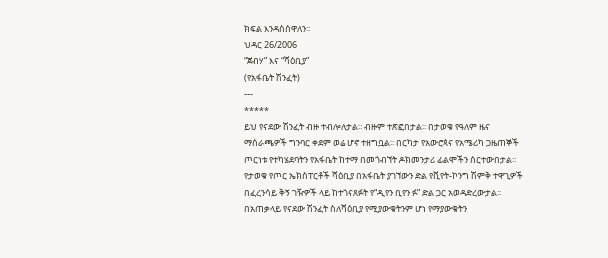ክፍል እንዳስሰዋለን፡፡
ህዳር 26/2006
“ጀብሃ” እና “ሻዕቢያ”
(የአፋቤት ሽንፈት)
---
*****
ይህ የናደው ሽንፈት ብዙ ተብሎለታል፡፡ ብዙም ተጽፎበታል፡፡ በታወቁ የዓለም ዜና
ማሰራጫዎች ግንባር ቀደም ወሬ ሆኖ ተዘግቧል፡፡ በርካታ የአውሮጳና የአሜሪካ ጋዜጠኞች
ጦርነቱ የተካሄደባትን የአፋቤት ከተማ በመጎብኘት ዶክመንታሪ ፊልሞችን ሰርተውበታል፡፡
የታወቁ የጦር ኤክስፐርቶች ሻዕቢያ በአፋቤት ያገኘውን ድል የቪየት-ኮንግ ሽምቅ ተዋጊዎች
በፈረንሳይ ቅኝ ገዥዎች ላይ ከተጎናጸፉት የ“ዲየን ቢየን ፉ” ድል ጋር አወዳድረውታል፡፡
በአጠቃላይ የናደው ሽንፈት ስለሻዕቢያ የሚያውቁትንም ሆነ የማያውቁትን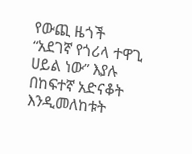የውጪ ዜጎች
“አደገኛ የጎሪላ ተዋጊ ሀይል ነው” እያሉ በከፍተኛ አድናቆት እንዲመለከቱት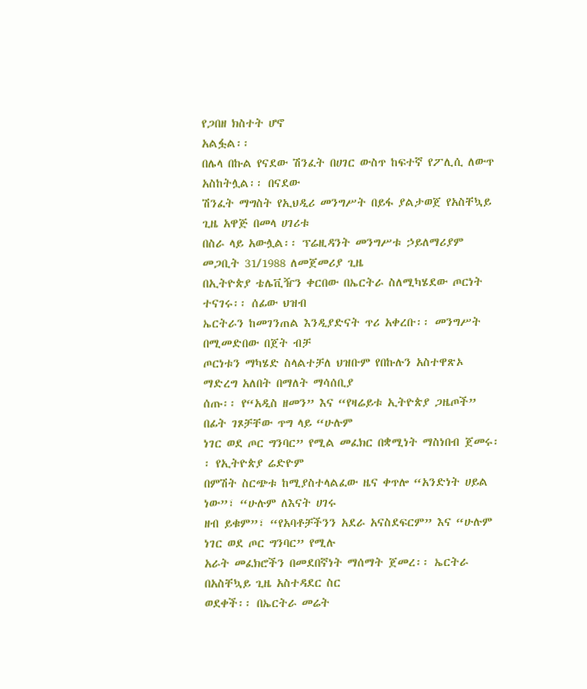የጋበዘ ክስተት ሆኖ
አልፏል፡፡
በሌላ በኩል የናደው ሽንፈት በሀገር ውስጥ ከፍተኛ የፖሊሲ ለውጥ አስከትሏል፡፡ በናደው
ሽንፈት ማግስት የኢህዲሪ መንግሥት በይፋ ያልታወጀ የአስቸኳይ ጊዜ አዋጅ በመላ ሀገሪቱ
በስራ ላይ አውሏል፡፡ ፕሬዚዳንት መንግሥቱ ኃይለማሪያም መጋቢት 31/1988 ለመጀመሪያ ጊዜ
በኢትዮጵያ ቴሌቪዥን ቀርበው በኤርትራ ስለሚካሄደው ጦርነት ተናገሩ፡፡ ሰፊው ህዝብ
ኤርትራን ከመገንጠል እንዲያድናት ጥሪ አቀረቡ፡፡ መንግሥት በሚመድበው በጀት ብቻ
ጦርነቱን ማካሄድ ስላልተቻለ ህዝቡም የበኩሉን አስተዋጽኦ ማድረግ አለበት በማለት ማሳሰቢያ
ሰጡ፡፡ የ“አዲስ ዘመን” እና “የዛሬይቱ ኢትዮጵያ ጋዜጦች” በፊት ገጾቻቸው ጥግ ላይ “ሁሉም
ነገር ወደ ጦር ግንባር” የሚል መፈክር በቋሚነት ማስነበብ ጀመሩ፡፡ የኢትዮጵያ ሬድዮም
በምሽት ስርጭቱ ከሚያስተላልፈው ዜና ቀጥሎ “አንድነት ሀይል ነው”፣ “ሁሉም ለእናት ሀገሩ
ዘብ ይቁም”፣ “የአባቶቻችንን አደራ አናስደፍርም” እና “ሁሉም ነገር ወደ ጦር ግንባር” የሚሉ
አራት መፈክሮችን በመደበኛነት ማሰማት ጀመረ፡፡ ኤርትራ በአስቸኳይ ጊዜ አስተዳደር ስር
ወደቀች፡፡ በኤርትራ መሬት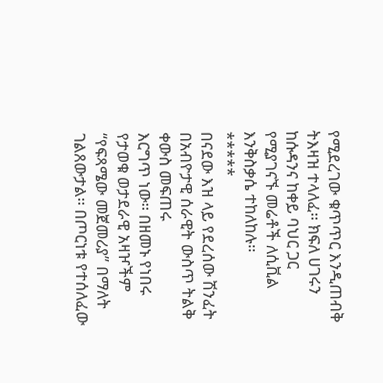የሚደረገው ቁጥጥር እንዲጠብቅ ትእዛዝ ተላለፈ፡፡ ክፍለ ሀገሩን
ከሱዳንና ከቀይ ባህር ጋር የሚያገናኙ መሬቶች ለሲቪል እንቅስቃሴ ተከለከሉ፡፡
*****
በናደው እዝ ላይ የደረሰው ሽንፈት በአብዮታዊ ሰራዊት ውስጥ ትልቅ ቀውስ መፍጠሩ
እርግጥ ነው፡፡ በዘመኑ የነበሩ የታወቁ ወታደራዊ አዛዦችም “የፍጻሜው መጀመሪያ” በማለት
ገልጸውታል፡፡ በጦርነቱ የተሰለፈው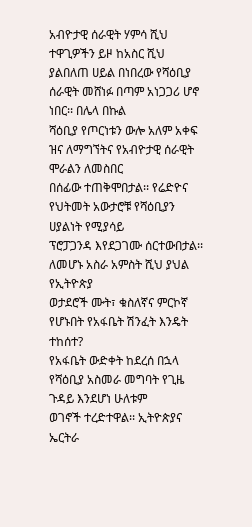አብዮታዊ ሰራዊት ሃምሳ ሺህ ተዋጊዎችን ይዞ ከአስር ሺህ
ያልበለጠ ሀይል በነበረው የሻዕቢያ ሰራዊት መሸነፉ በጣም አነጋጋሪ ሆኖ ነበር፡፡ በሌላ በኩል
ሻዕቢያ የጦርነቱን ውሎ አለም አቀፍ ዝና ለማግኘትና የአብዮታዊ ሰራዊት ሞራልን ለመስበር
በሰፊው ተጠቅሞበታል፡፡ የሬድዮና የህትመት አውታሮቹ የሻዕቢያን ሀያልነት የሚያሳይ
ፕሮፓጋንዳ እየደጋገሙ ሰርተውበታል፡፡ ለመሆኑ አስራ አምስት ሺህ ያህል የኢትዮጵያ
ወታደሮች ሙት፣ ቁስለኛና ምርኮኛ የሆኑበት የአፋቤት ሽንፈት እንዴት ተከሰተ?
የአፋቤት ውድቀት ከደረሰ በኋላ የሻዕቢያ አስመራ መግባት የጊዜ ጉዳይ እንደሆነ ሁለቱም
ወገኖች ተረድተዋል፡፡ ኢትዮጵያና ኤርትራ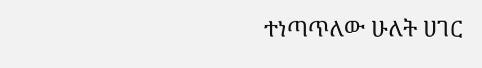ተነጣጥለው ሁለት ሀገር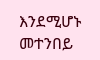እንደሚሆኑ መተንበይ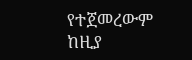የተጀመረውም ከዚያ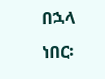በኋላ ነበር፡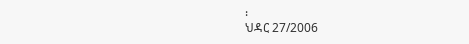፡
ህዳር 27/2006